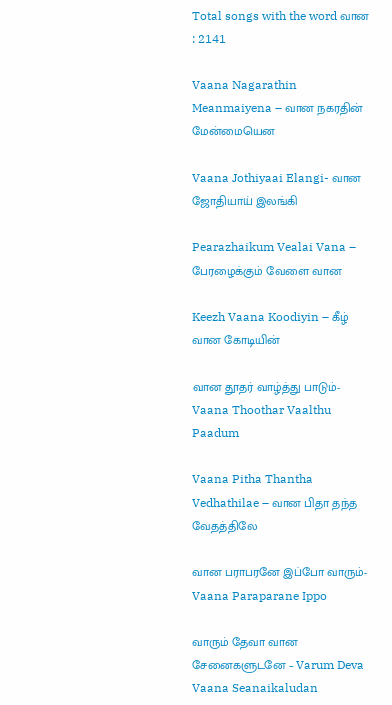Total songs with the word வான : 2141

Vaana Nagarathin Meanmaiyena – வான நகரதின் மேன்மையென

Vaana Jothiyaai Elangi- வான ஜோதியாய் இலங்கி

Pearazhaikum Vealai Vana – பேரழைக்கும் வேளை வான

Keezh Vaana Koodiyin – கீழ் வான கோடியின்

வான தூதர் வாழ்த்து பாடும்-Vaana Thoothar Vaalthu Paadum

Vaana Pitha Thantha Vedhathilae – வான பிதா தந்த வேதத்திலே

வான பராபரனே இப்போ வாரும்-Vaana Paraparane Ippo

வாரும் தேவா வான சேனைகளுடனே – Varum Deva Vaana Seanaikaludan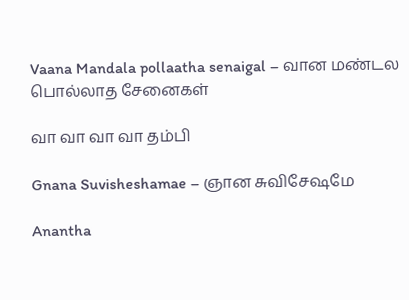Vaana Mandala pollaatha senaigal – வான மண்டல பொல்லாத சேனைகள்

வா வா வா வா தம்பி

Gnana Suvisheshamae – ஞான சுவிசேஷமே

Anantha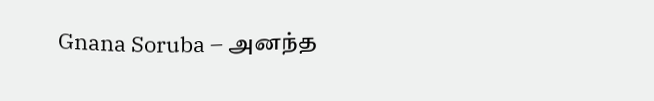Gnana Soruba – அனந்த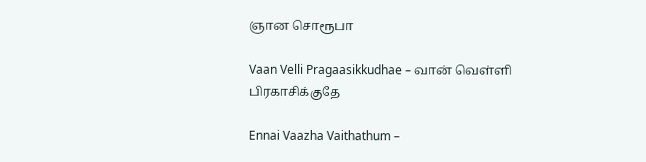ஞான சொரூபா

Vaan Velli Pragaasikkudhae – வான் வெள்ளி பிரகாசிக்குதே

Ennai Vaazha Vaithathum –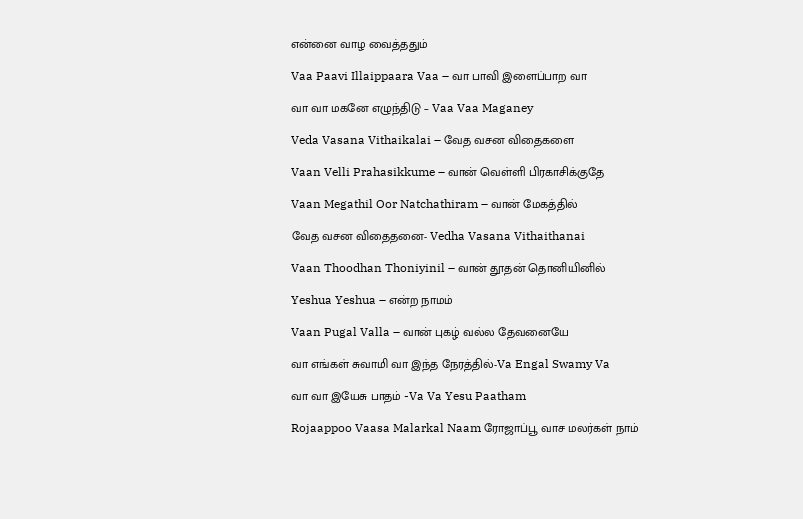என்னை வாழ வைத்ததும்

Vaa Paavi Illaippaara Vaa – வா பாவி இளைப்பாற வா

வா வா மகனே எழுந்திடு – Vaa Vaa Maganey

Veda Vasana Vithaikalai – வேத வசன விதைகளை

Vaan Velli Prahasikkume – வான் வெள்ளி பிரகாசிக்குதே

Vaan Megathil Oor Natchathiram – வான் மேகத்தில்

வேத வசன விதைதனை- Vedha Vasana Vithaithanai

Vaan Thoodhan Thoniyinil – வான் தூதன் தொனியினில்

Yeshua Yeshua – என்ற நாமம்

Vaan Pugal Valla – வான் புகழ் வல்ல தேவனையே

வா எங்கள் சுவாமி வா இந்த நேரத்தில்-Va Engal Swamy Va

வா வா இயேசு பாதம் -Va Va Yesu Paatham

Rojaappoo Vaasa Malarkal Naam ரோஜாப்பூ வாச மலர்கள் நாம்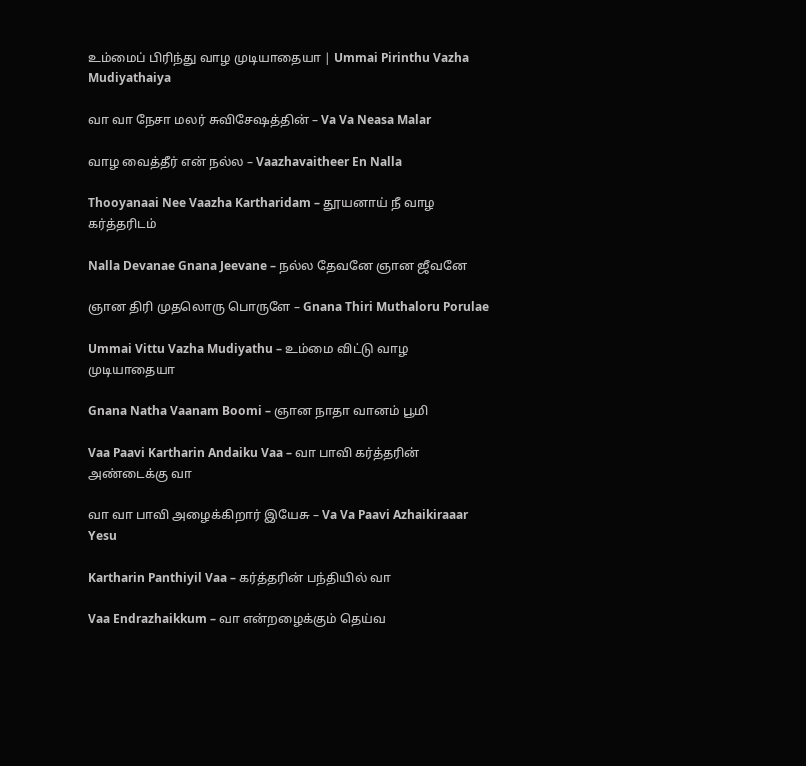உம்மைப் பிரிந்து வாழ முடியாதையா | Ummai Pirinthu Vazha Mudiyathaiya

வா வா நேசா மலர் சுவிசேஷத்தின் – Va Va Neasa Malar

வாழ வைத்தீர் என் நல்ல – Vaazhavaitheer En Nalla

Thooyanaai Nee Vaazha Kartharidam – தூயனாய் நீ வாழ கர்த்தரிடம்

Nalla Devanae Gnana Jeevane – நல்ல தேவனே ஞான ஜீவனே

ஞான திரி முதலொரு பொருளே – Gnana Thiri Muthaloru Porulae

Ummai Vittu Vazha Mudiyathu – உம்மை விட்டு வாழ முடியாதையா

Gnana Natha Vaanam Boomi – ஞான நாதா வானம் பூமி

Vaa Paavi Kartharin Andaiku Vaa – வா பாவி கர்த்தரின் அண்டைக்கு வா

வா வா பாவி அழைக்கிறார் இயேசு – Va Va Paavi Azhaikiraaar Yesu

Kartharin Panthiyil Vaa – கர்த்தரின் பந்தியில் வா

Vaa Endrazhaikkum – வா என்றழைக்கும் தெய்வ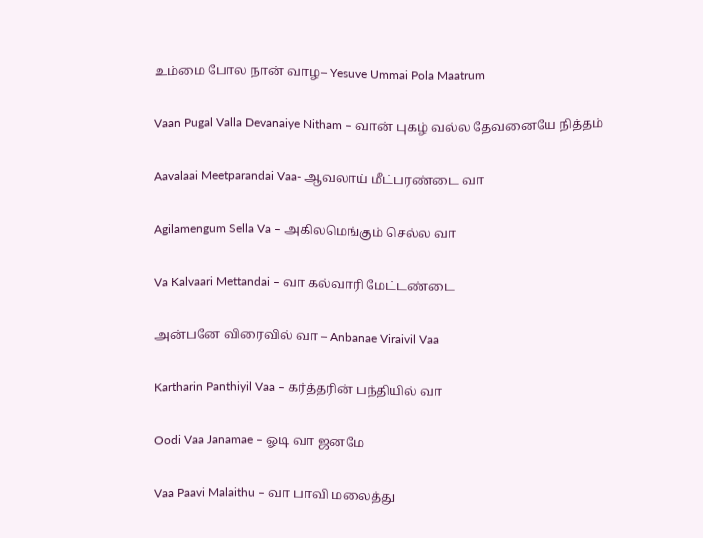உம்மை போல நான் வாழ– Yesuve Ummai Pola Maatrum

Vaan Pugal Valla Devanaiye Nitham – வான் புகழ் வல்ல தேவனையே நித்தம்

Aavalaai Meetparandai Vaa- ஆவலாய் மீட்பரண்டை வா

Agilamengum Sella Va – அகிலமெங்கும் செல்ல வா

Va Kalvaari Mettandai – வா கல்வாரி மேட்டண்டை

அன்பனே விரைவில் வா – Anbanae Viraivil Vaa

Kartharin Panthiyil Vaa – கர்த்தரின் பந்தியில் வா

Oodi Vaa Janamae – ஓடி வா ஜனமே

Vaa Paavi Malaithu – வா பாவி மலைத்து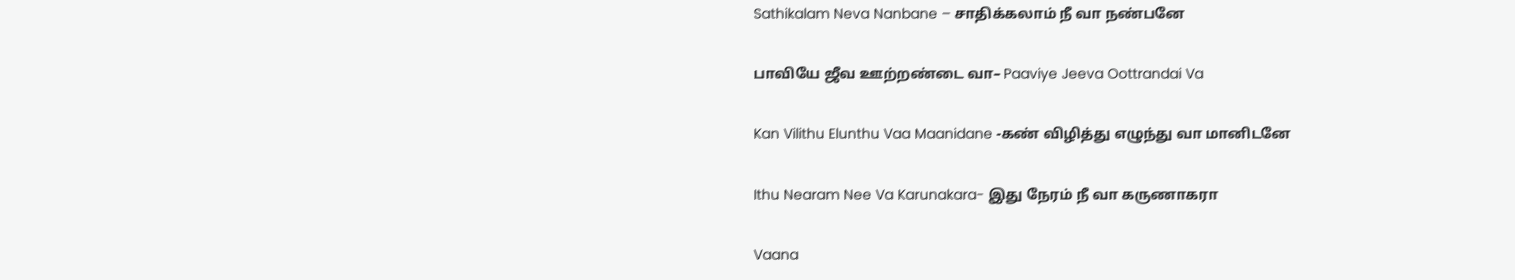Sathikalam Neva Nanbane – சாதிக்கலாம் நீ வா நண்பனே

பாவியே ஜீவ ஊற்றண்டை வா– Paaviye Jeeva Oottrandai Va

Kan Vilithu Elunthu Vaa Maanidane -கண் விழித்து எழுந்து வா மானிடனே

Ithu Nearam Nee Va Karunakara- இது நேரம் நீ வா கருணாகரா

Vaana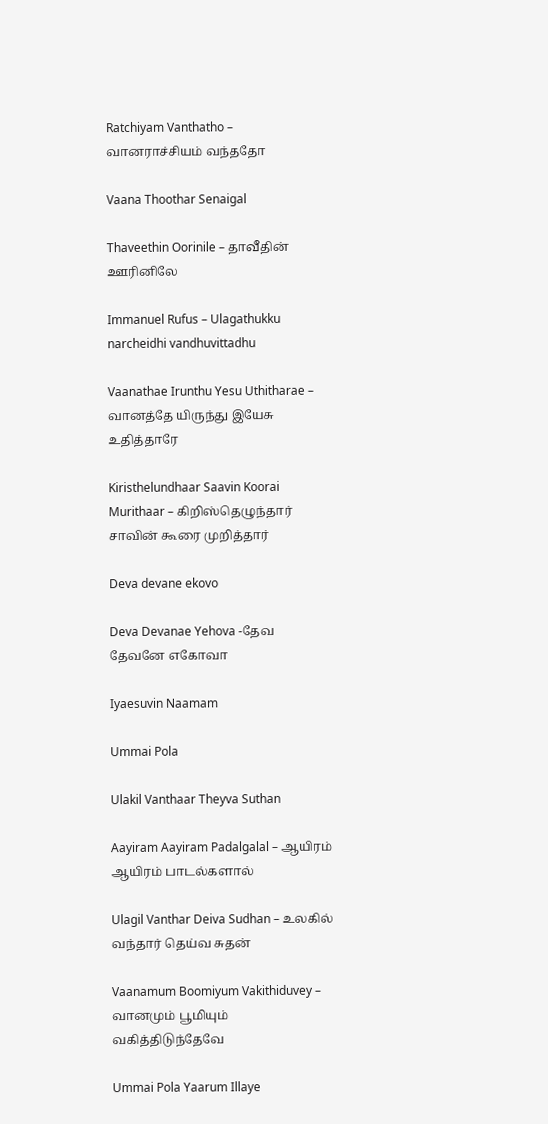Ratchiyam Vanthatho – வானராச்சியம் வந்ததோ

Vaana Thoothar Senaigal

Thaveethin Oorinile – தாவீதின் ஊரினிலே

Immanuel Rufus – Ulagathukku narcheidhi vandhuvittadhu

Vaanathae Irunthu Yesu Uthitharae – வானத்தே யிருந்து இயேசு உதித்தாரே

Kiristhelundhaar Saavin Koorai Murithaar – கிறிஸ்தெழுந்தார் சாவின் கூரை முறித்தார்

Deva devane ekovo

Deva Devanae Yehova -தேவ தேவனே எகோவா

Iyaesuvin Naamam

Ummai Pola

Ulakil Vanthaar Theyva Suthan

Aayiram Aayiram Padalgalal – ஆயிரம் ஆயிரம் பாடல்களால்

Ulagil Vanthar Deiva Sudhan – உலகில் வந்தார் தெய்வ சுதன்

Vaanamum Boomiyum Vakithiduvey – வானமும் பூமியும் வகித்திடுந்தேவே

Ummai Pola Yaarum Illaye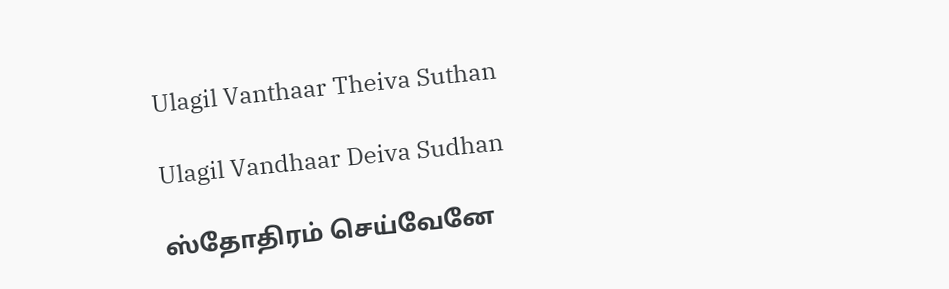Ulagil Vanthaar Theiva Suthan

Ulagil Vandhaar Deiva Sudhan

ஸ்தோதிரம் செய்வேனே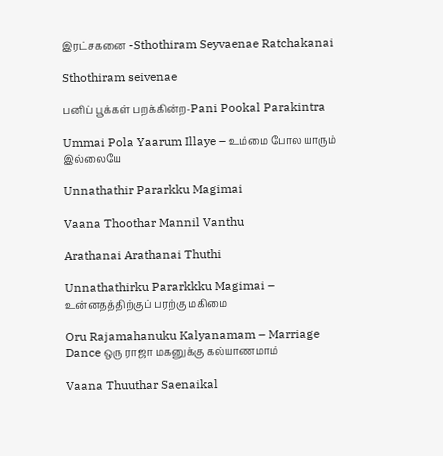இரட்சகனை -Sthothiram Seyvaenae Ratchakanai

Sthothiram seivenae

பனிப் பூக்கள் பறக்கின்ற-Pani Pookal Parakintra

Ummai Pola Yaarum Illaye – உம்மை போல யாரும் இல்லையே

Unnathathir Pararkku Magimai

Vaana Thoothar Mannil Vanthu

Arathanai Arathanai Thuthi

Unnathathirku Pararkkku Magimai – உன்னதத்திற்குப் பரற்கு மகிமை

Oru Rajamahanuku Kalyanamam – Marriage Dance ஒரு ராஜா மகனுக்கு கல்யாணமாம்

Vaana Thuuthar Saenaikal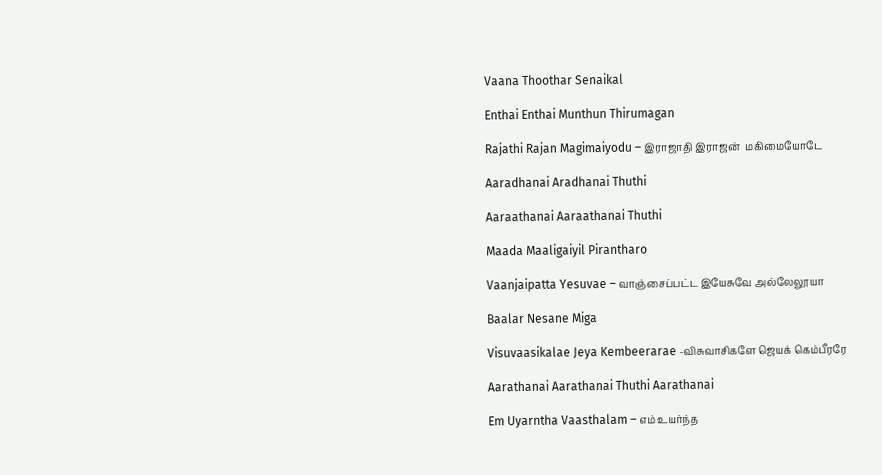Vaana Thoothar Senaikal

Enthai Enthai Munthun Thirumagan

Rajathi Rajan Magimaiyodu – இராஜாதி இராஜன்  மகிமையோடே

Aaradhanai Aradhanai Thuthi

Aaraathanai Aaraathanai Thuthi

Maada Maaligaiyil Pirantharo

Vaanjaipatta Yesuvae – வாஞ்சைப்பட்ட இயேசுவே அல்லேலூயா

Baalar Nesane Miga

Visuvaasikalae Jeya Kembeerarae -விசுவாசிகளே ஜெயக் கெம்பீரரே

Aarathanai Aarathanai Thuthi Aarathanai

Em Uyarntha Vaasthalam – எம் உயர்ந்த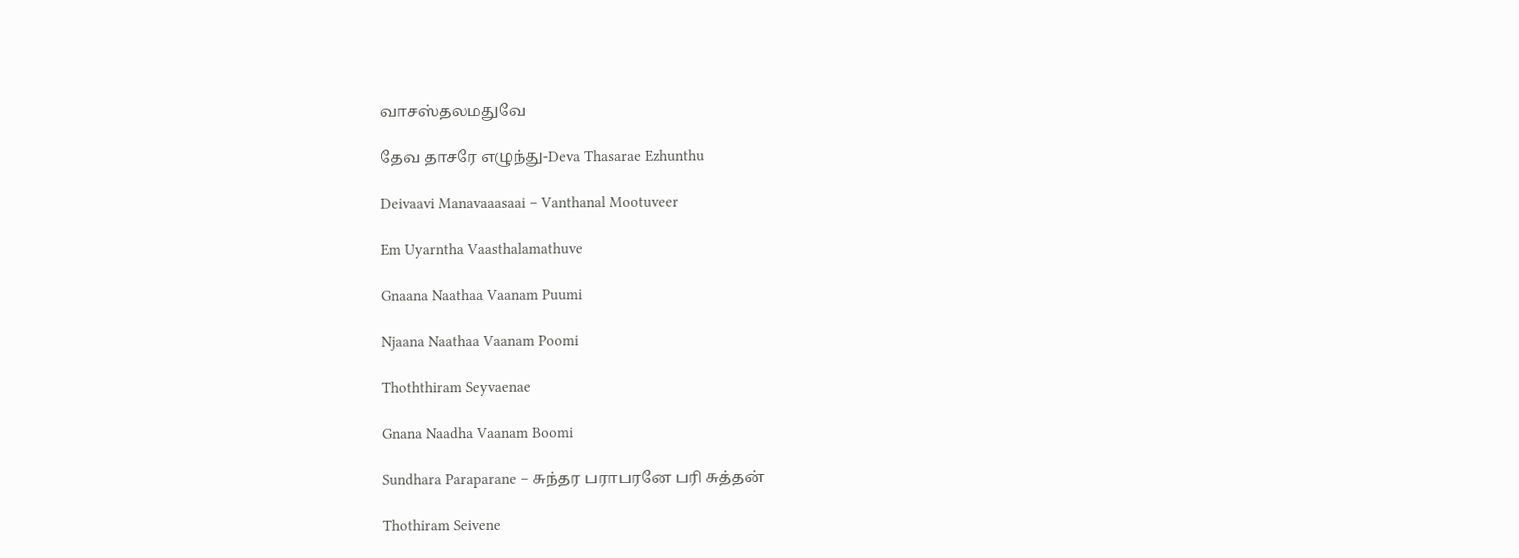வாசஸ்தலமதுவே

தேவ தாசரே எழுந்து-Deva Thasarae Ezhunthu

Deivaavi Manavaaasaai – Vanthanal Mootuveer

Em Uyarntha Vaasthalamathuve

Gnaana Naathaa Vaanam Puumi

Njaana Naathaa Vaanam Poomi

Thoththiram Seyvaenae

Gnana Naadha Vaanam Boomi

Sundhara Paraparane – சுந்தர பராபரனே பரி சுத்தன்

Thothiram Seivene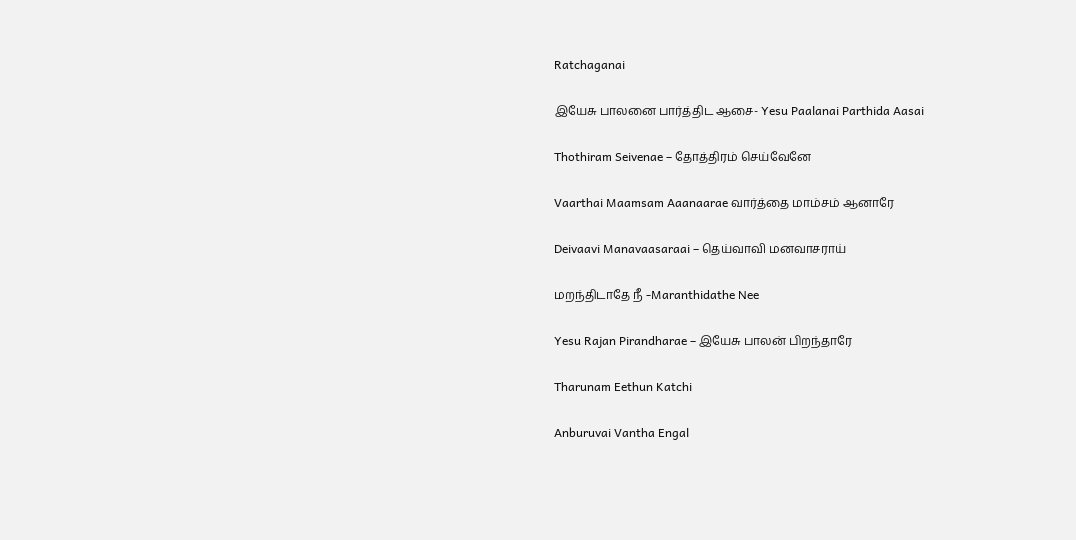Ratchaganai

இயேசு பாலனை பார்த்திட ஆசை- Yesu Paalanai Parthida Aasai

Thothiram Seivenae – தோத்திரம் செய்வேனே

Vaarthai Maamsam Aaanaarae வார்த்தை மாம்சம் ஆனாரே

Deivaavi Manavaasaraai – தெய்வாவி மனவாசராய்

மறந்திடாதே நீ -Maranthidathe Nee

Yesu Rajan Pirandharae – இயேசு பாலன் பிறந்தாரே

Tharunam Eethun Katchi

Anburuvai Vantha Engal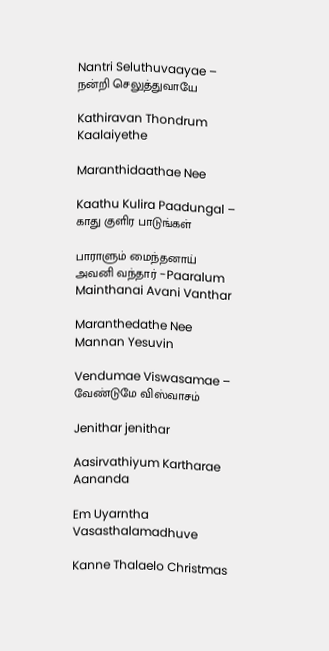Nantri Seluthuvaayae – நன்றி செலுத்துவாயே

Kathiravan Thondrum Kaalaiyethe

Maranthidaathae Nee

Kaathu Kulira Paadungal – காது குளிர பாடுங்கள்

பாராளும் மைந்தனாய் அவனி வந்தார் -Paaralum Mainthanai Avani Vanthar

Maranthedathe Nee Mannan Yesuvin

Vendumae Viswasamae – வேண்டுமே விஸ்வாசம்

Jenithar jenithar

Aasirvathiyum Kartharae Aananda

Em Uyarntha Vasasthalamadhuve

Kanne Thalaelo Christmas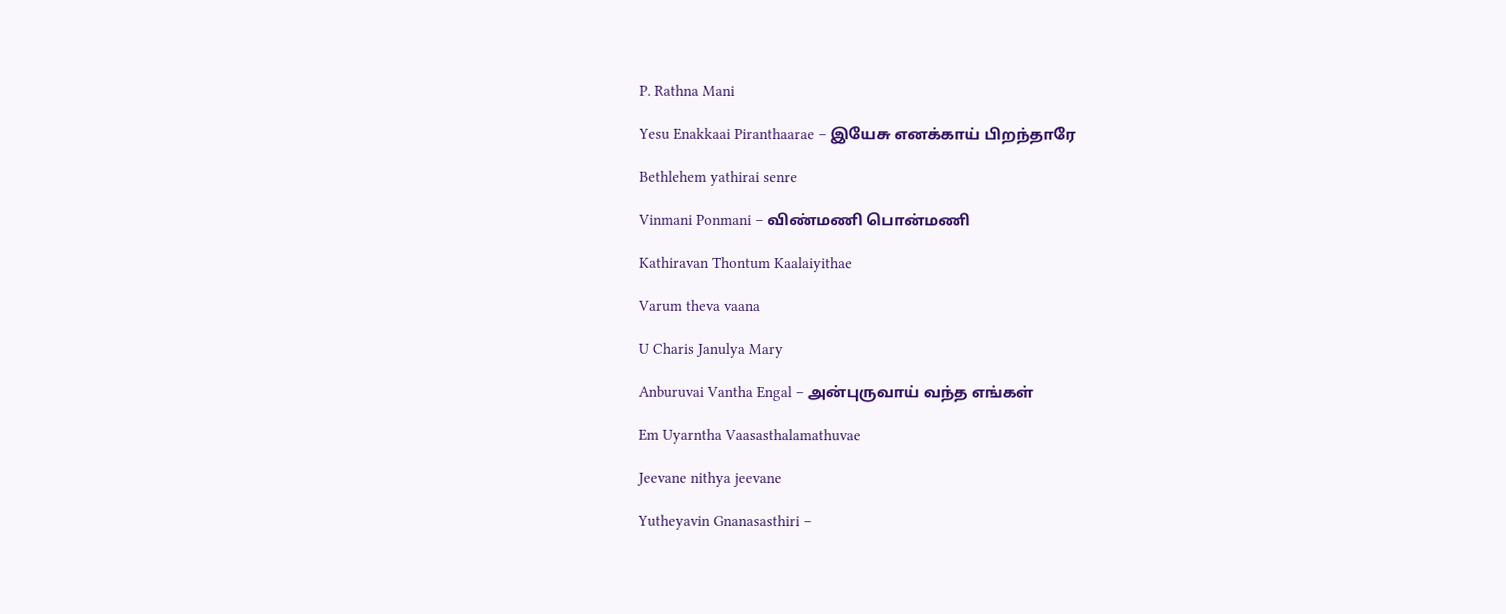P. Rathna Mani

Yesu Enakkaai Piranthaarae – இயேசு எனக்காய் பிறந்தாரே

Bethlehem yathirai senre

Vinmani Ponmani – விண்மணி பொன்மணி

Kathiravan Thontum Kaalaiyithae

Varum theva vaana

U Charis Janulya Mary

Anburuvai Vantha Engal – அன்புருவாய் வந்த எங்கள்

Em Uyarntha Vaasasthalamathuvae

Jeevane nithya jeevane

Yutheyavin Gnanasasthiri –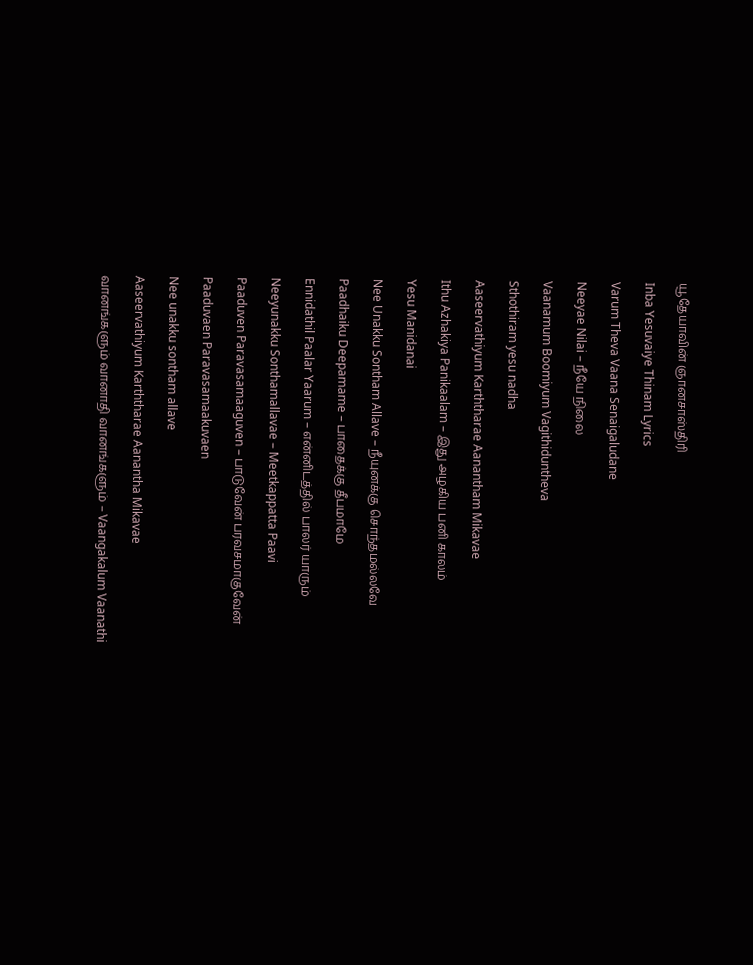யூதேயாவின் ஞானசாஸ்திரி

Inba Yesuvaiye Thinam Lyrics

Varum Theva Vaana Senaigaludane

Neeyae Nilai – நீயே நிலை

Vaanamum Boomiyum Vagithiduntheva

Sthothiram yesu nadha

Aaseervathiyum Karththarae Aanantham Mikavae

Ithu Azhakiya Panikaalam – இது அழகிய பனி காலம்

Yesu Manidanai

Nee Unakku Sontham Allave – நீயுனக்கு சொந்தமல்லவே

Paadhaiku Deepamame – பாதைக்கு தீபமாமே

Ennidathil Paalar Yaarum – என்னிடத்தில் பாலர் யாரும்

Neeyunakku Sonthamallavae – Meetkappatta Paavi

Paaduven Paravasamaaguven – பாடுவேன் பரவசமாகுவேன்

Paaduvaen Paravasamaakuvaen

Nee unakku sontham allave

Aaseervathiyum Karththarae Aanantha Mikavae

வானங்களும் வானாதி வானங்களும் – Vaangakalum Vaanathi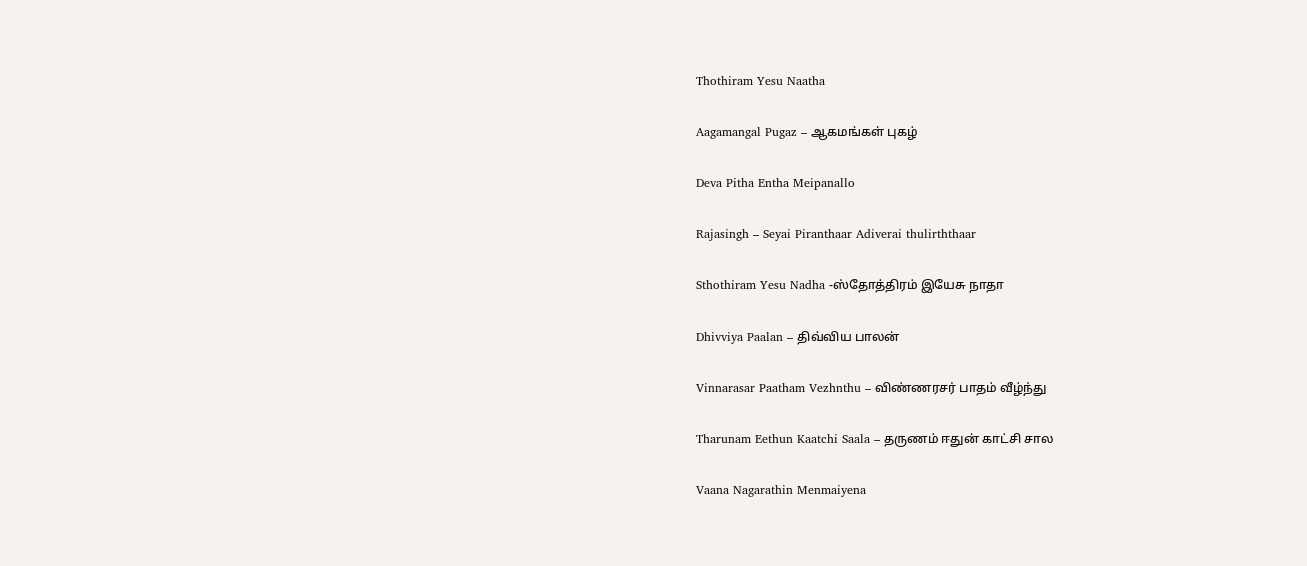Thothiram Yesu Naatha

Aagamangal Pugaz – ஆகமங்கள் புகழ்

Deva Pitha Entha Meipanallo

Rajasingh – Seyai Piranthaar Adiverai thulirththaar

Sthothiram Yesu Nadha -ஸ்தோத்திரம் இயேசு நாதா

Dhivviya Paalan – திவ்விய பாலன்

Vinnarasar Paatham Vezhnthu – விண்ணரசர் பாதம் வீழ்ந்து

Tharunam Eethun Kaatchi Saala – தருணம் ஈதுன் காட்சி சால

Vaana Nagarathin Menmaiyena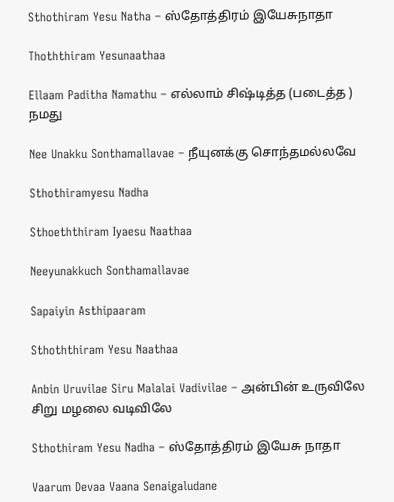Sthothiram Yesu Natha – ஸ்தோத்திரம் இயேசுநாதா

Thoththiram Yesunaathaa

Ellaam Paditha Namathu – எல்லாம் சிஷ்டித்த (படைத்த ) நமது

Nee Unakku Sonthamallavae – நீயுனக்கு சொந்தமல்லவே

Sthothiramyesu Nadha

Sthoeththiram Iyaesu Naathaa

Neeyunakkuch Sonthamallavae

Sapaiyin Asthipaaram

Sthoththiram Yesu Naathaa

Anbin Uruvilae Siru Malalai Vadivilae – அன்பின் உருவிலே சிறு மழலை வடிவிலே

Sthothiram Yesu Nadha – ஸ்தோத்திரம் இயேசு நாதா

Vaarum Devaa Vaana Senaigaludane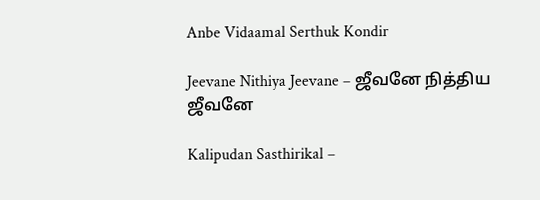Anbe Vidaamal Serthuk Kondir

Jeevane Nithiya Jeevane – ஜீவனே நித்திய ஜீவனே

Kalipudan Sasthirikal –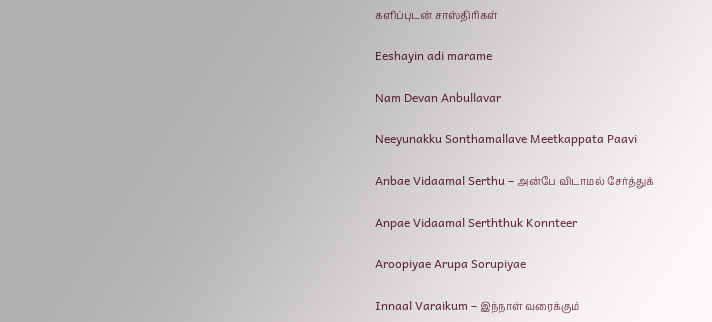களிப்புடன் சாஸ்திரிகள்

Eeshayin adi marame

Nam Devan Anbullavar

Neeyunakku Sonthamallave Meetkappata Paavi

Anbae Vidaamal Serthu – அன்பே விடாமல் சேர்த்துக்

Anpae Vidaamal Serththuk Konnteer

Aroopiyae Arupa Sorupiyae

Innaal Varaikum – இந்நாள் வரைக்கும்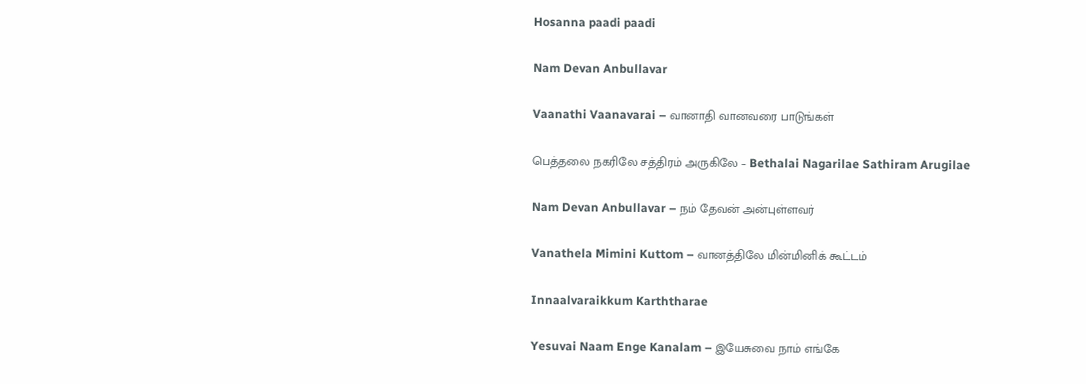Hosanna paadi paadi

Nam Devan Anbullavar

Vaanathi Vaanavarai – வானாதி வானவரை பாடுங்கள்

பெத்தலை நகரிலே சத்திரம் அருகிலே – Bethalai Nagarilae Sathiram Arugilae

Nam Devan Anbullavar – நம் தேவன் அன்புள்ளவர்

Vanathela Mimini Kuttom – வானத்திலே மின்மினிக் கூட்டம்

Innaalvaraikkum Karththarae

Yesuvai Naam Enge Kanalam – இயேசுவை நாம் எங்கே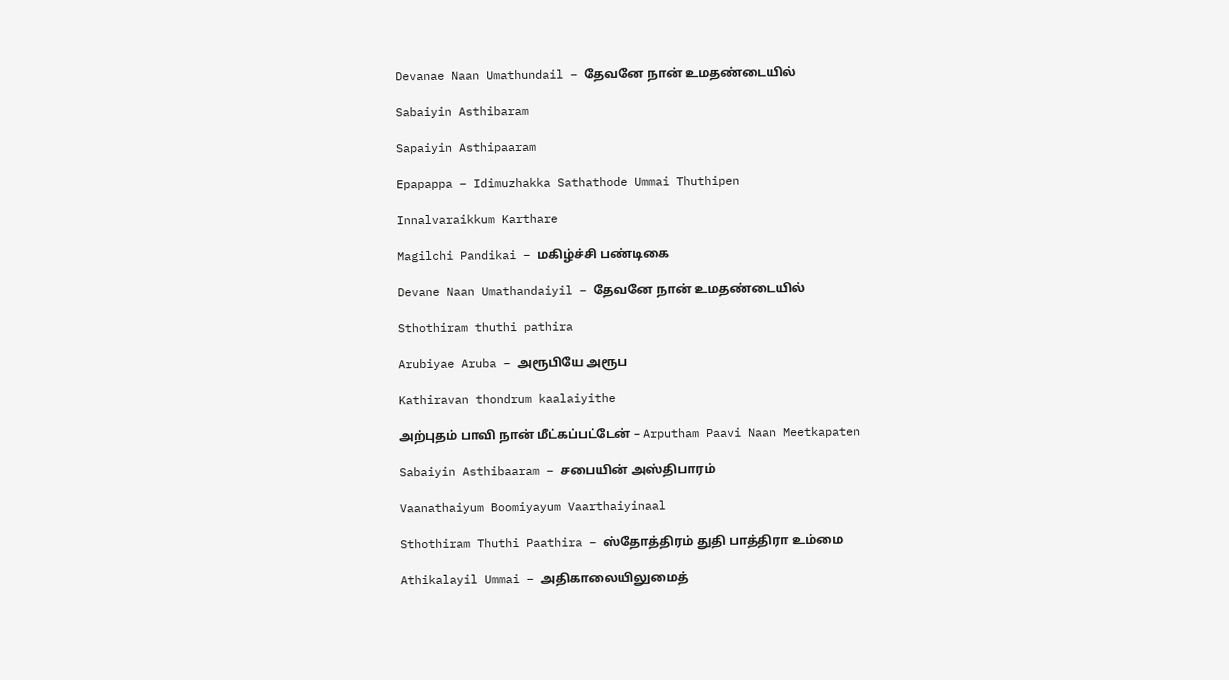Devanae Naan Umathundail – தேவனே நான் உமதண்டையில்

Sabaiyin Asthibaram

Sapaiyin Asthipaaram

Epapappa – Idimuzhakka Sathathode Ummai Thuthipen

Innalvaraikkum Karthare

Magilchi Pandikai – மகிழ்ச்சி பண்டிகை

Devane Naan Umathandaiyil – தேவனே நான் உமதண்டையில்

Sthothiram thuthi pathira

Arubiyae Aruba – அரூபியே அரூப

Kathiravan thondrum kaalaiyithe

அற்புதம் பாவி நான் மீட்கப்பட்டேன் – Arputham Paavi Naan Meetkapaten

Sabaiyin Asthibaaram – சபையின் அஸ்திபாரம்

Vaanathaiyum Boomiyayum Vaarthaiyinaal

Sthothiram Thuthi Paathira – ஸ்தோத்திரம் துதி பாத்திரா உம்மை

Athikalayil Ummai – அதிகாலையிலுமைத்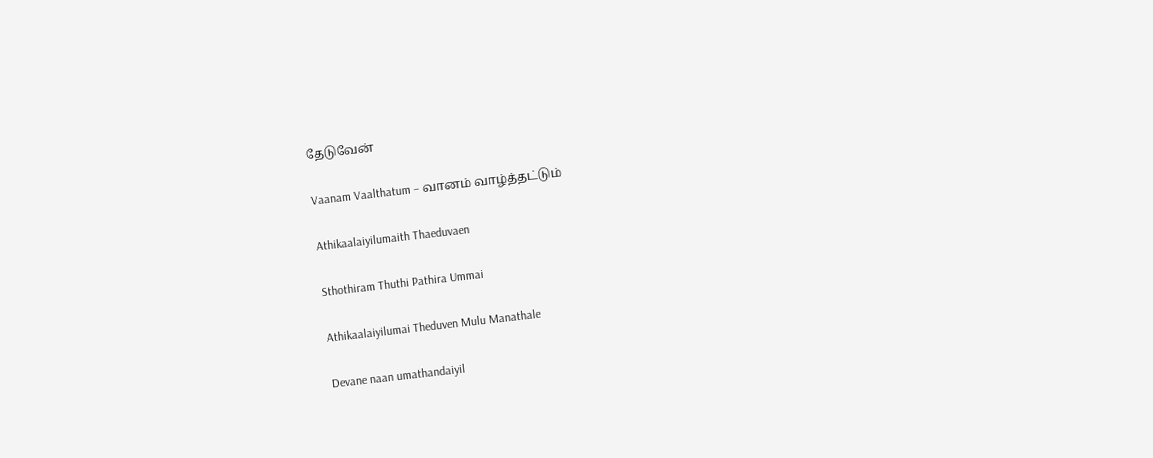தேடுவேன்

Vaanam Vaalthatum – வானம் வாழ்த்தட்டும்

Athikaalaiyilumaith Thaeduvaen

Sthothiram Thuthi Pathira Ummai

Athikaalaiyilumai Theduven Mulu Manathale

Devane naan umathandaiyil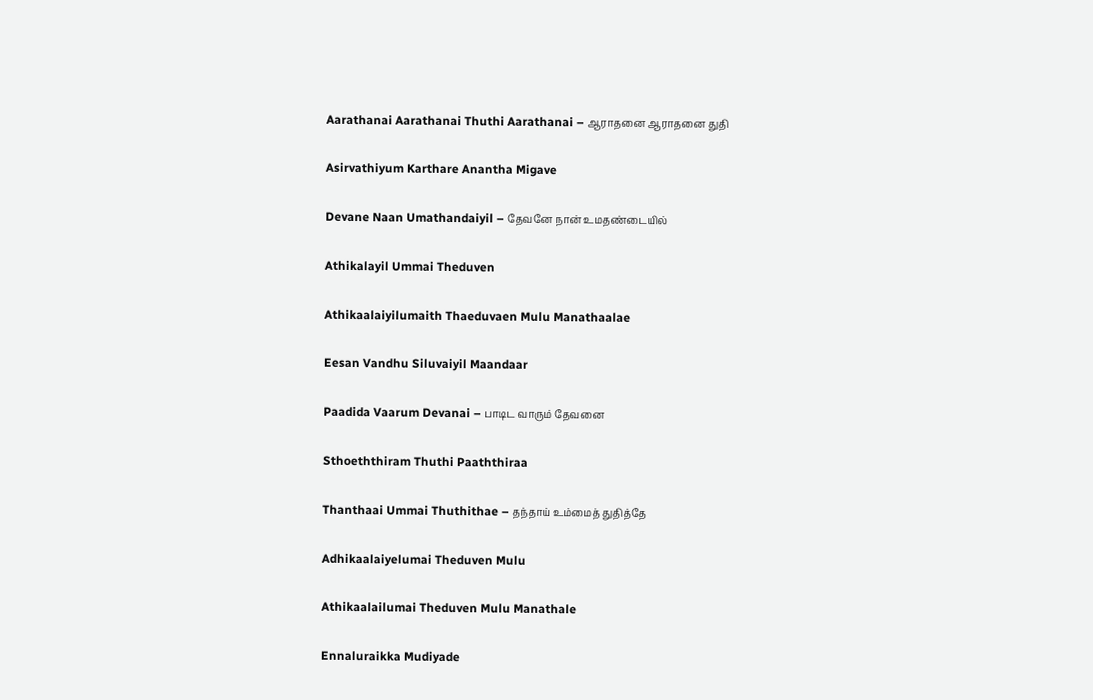Aarathanai Aarathanai Thuthi Aarathanai – ஆராதனை ஆராதனை துதி

Asirvathiyum Karthare Anantha Migave

Devane Naan Umathandaiyil – தேவனே நான் உமதண்டையில்

Athikalayil Ummai Theduven

Athikaalaiyilumaith Thaeduvaen Mulu Manathaalae

Eesan Vandhu Siluvaiyil Maandaar

Paadida Vaarum Devanai – பாடிட வாரும் தேவனை

Sthoeththiram Thuthi Paaththiraa

Thanthaai Ummai Thuthithae – தந்தாய் உம்மைத் துதித்தே

Adhikaalaiyelumai Theduven Mulu

Athikaalailumai Theduven Mulu Manathale

Ennaluraikka Mudiyade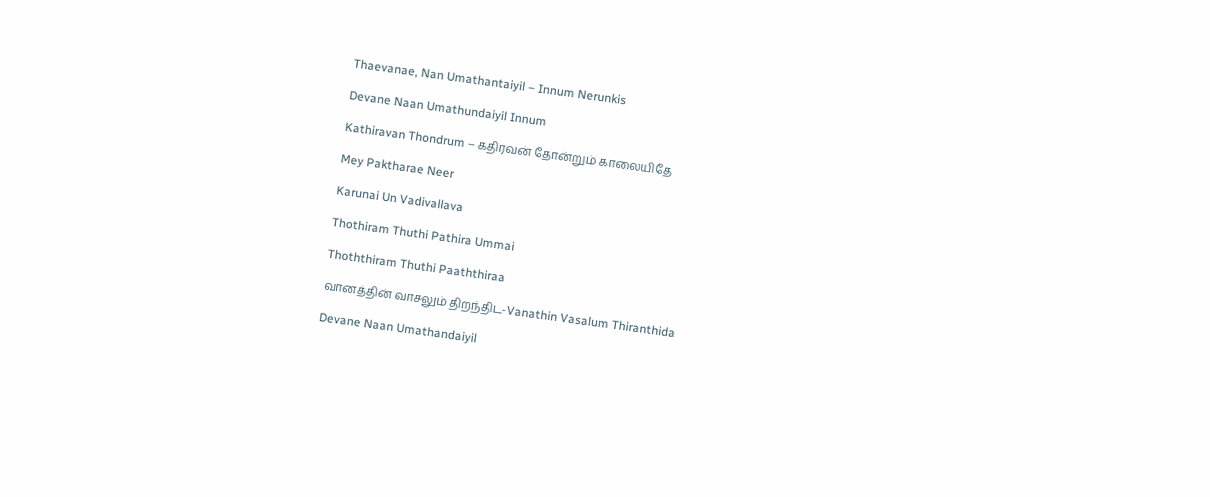Thaevanae, Nan Umathantaiyil – Innum Nerunkis

Devane Naan Umathundaiyil Innum

Kathiravan Thondrum – கதிரவன் தோன்றும் காலையிதே

Mey Paktharae Neer

Karunai Un Vadivallava

Thothiram Thuthi Pathira Ummai

Thoththiram Thuthi Paaththiraa

வானத்தின் வாசலும் திறந்திட-Vanathin Vasalum Thiranthida

Devane Naan Umathandaiyil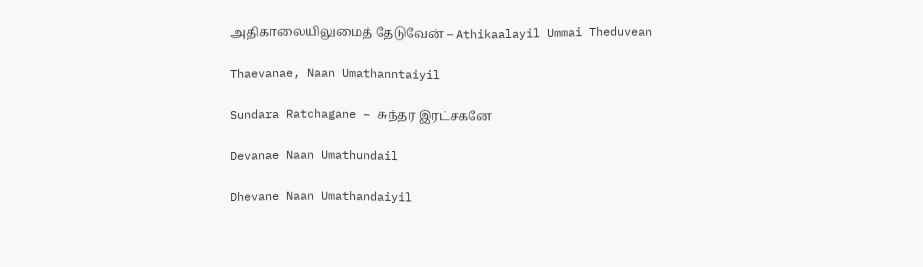அதிகாலையிலுமைத் தேடுவேன் – Athikaalayil Ummai Theduvean

Thaevanae, Naan Umathanntaiyil

Sundara Ratchagane – சுந்தர இரட்சகனே

Devanae Naan Umathundail

Dhevane Naan Umathandaiyil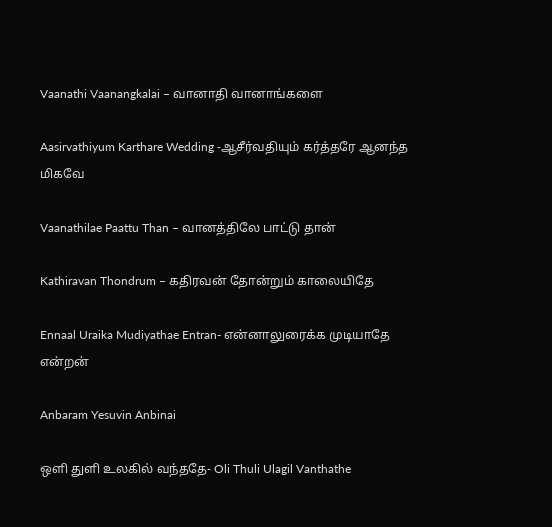Vaanathi Vaanangkalai – வானாதி வானாங்களை

Aasirvathiyum Karthare Wedding -ஆசீர்வதியும் கர்த்தரே ஆனந்த மிகவே

Vaanathilae Paattu Than – வானத்திலே பாட்டு தான்

Kathiravan Thondrum – கதிரவன் தோன்றும் காலையிதே

Ennaal Uraika Mudiyathae Entran- என்னாலுரைக்க முடியாதே என்றன்

Anbaram Yesuvin Anbinai

ஒளி துளி உலகில் வந்ததே- Oli Thuli Ulagil Vanthathe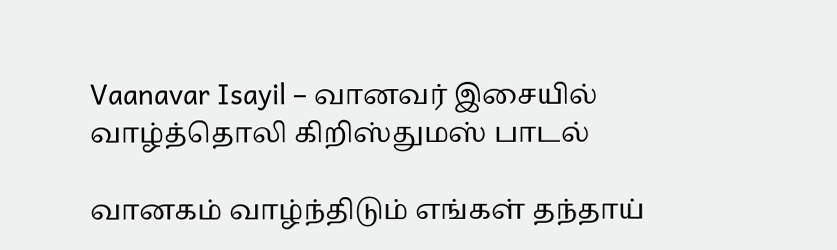Vaanavar Isayil – வானவர் இசையில் வாழ்த்தொலி கிறிஸ்துமஸ் பாடல்

வானகம் வாழ்ந்திடும் எங்கள் தந்தாய்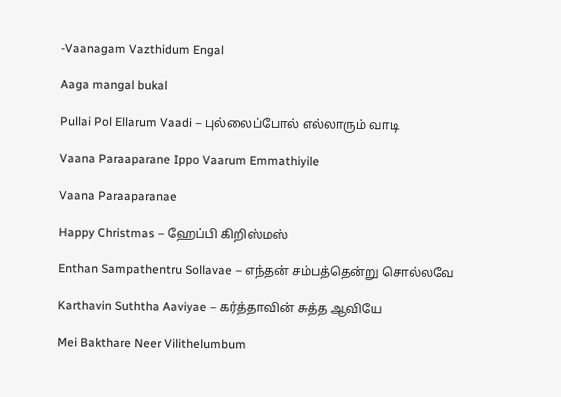-Vaanagam Vazthidum Engal

Aaga mangal bukal

Pullai Pol Ellarum Vaadi – புல்லைப்போல் எல்லாரும் வாடி

Vaana Paraaparane Ippo Vaarum Emmathiyile

Vaana Paraaparanae

Happy Christmas – ஹேப்பி கிறிஸ்மஸ்

Enthan Sampathentru Sollavae – எந்தன் சம்பத்தென்று சொல்லவே

Karthavin Suththa Aaviyae – கர்த்தாவின் சுத்த ஆவியே

Mei Bakthare Neer Vilithelumbum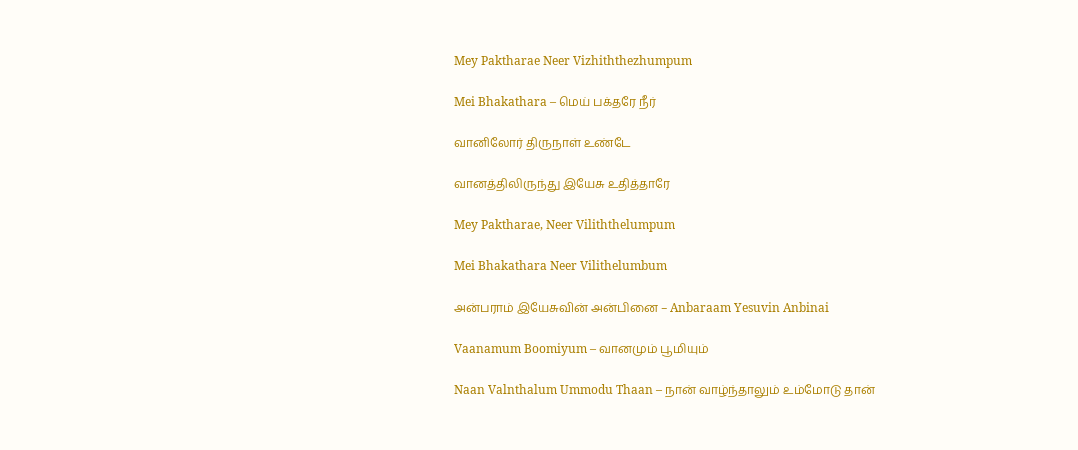Mey Paktharae Neer Vizhiththezhumpum

Mei Bhakathara – மெய் பக்தரே நீர்

வானிலோர் திருநாள் உண்டே

வானத்திலிருந்து இயேசு உதித்தாரே

Mey Paktharae, Neer Viliththelumpum

Mei Bhakathara Neer Vilithelumbum

அன்பராம் இயேசுவின் அன்பினை – Anbaraam Yesuvin Anbinai

Vaanamum Boomiyum – வானமும் பூமியும்

Naan Valnthalum Ummodu Thaan – நான் வாழ்ந்தாலும் உம்மோடு தான்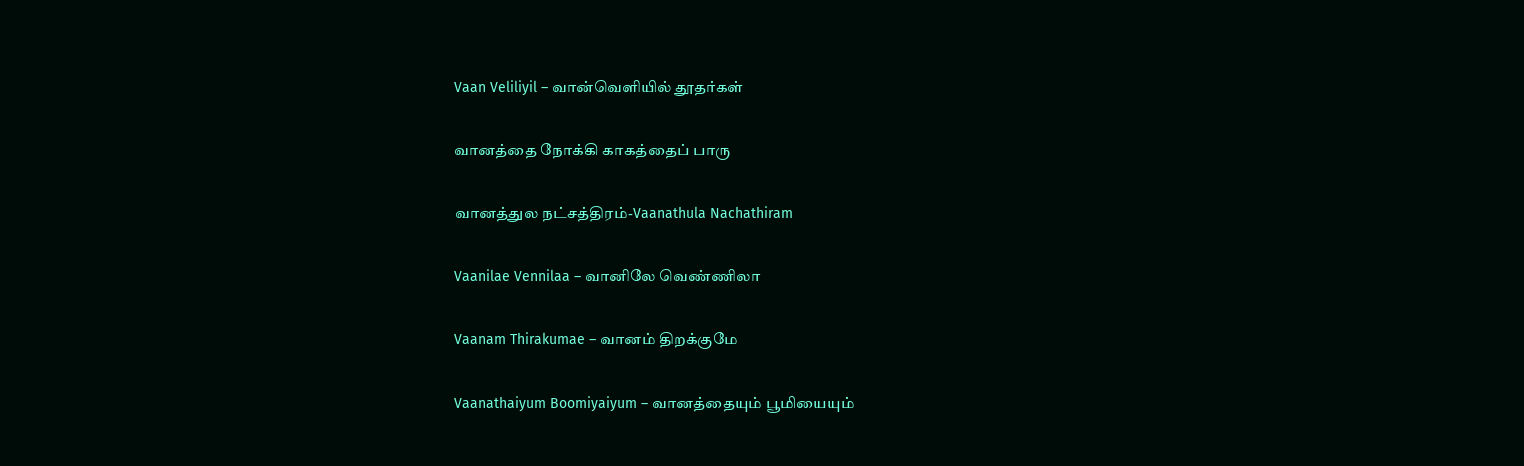Vaan Veliliyil – வான்வெளியில் தூதர்கள்

வானத்தை நோக்கி காகத்தைப் பாரு

வானத்துல நட்சத்திரம்-Vaanathula Nachathiram

Vaanilae Vennilaa – வானிலே வெண்ணிலா

Vaanam Thirakumae – வானம் திறக்குமே

Vaanathaiyum Boomiyaiyum – வானத்தையும் பூமியையும்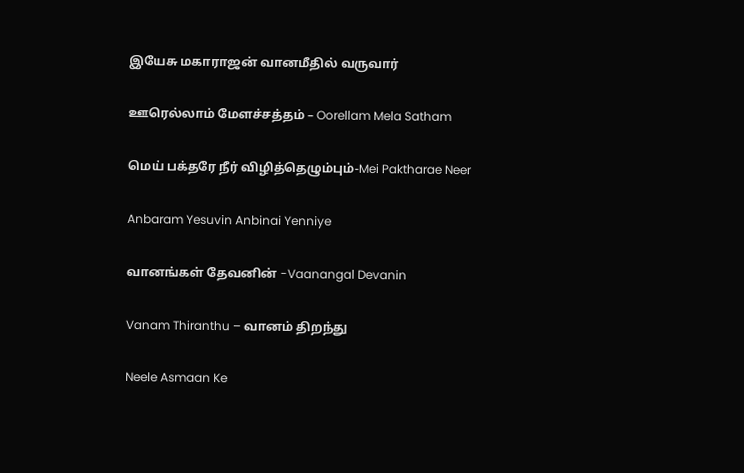இயேசு மகாராஜன் வானமீதில் வருவார்

ஊரெல்லாம் மேளச்சத்தம் – Oorellam Mela Satham

மெய் பக்தரே நீர் விழித்தெழும்பும்-Mei Paktharae Neer

Anbaram Yesuvin Anbinai Yenniye

வானங்கள் தேவனின் -Vaanangal Devanin

Vanam Thiranthu – வானம் திறந்து

Neele Asmaan Ke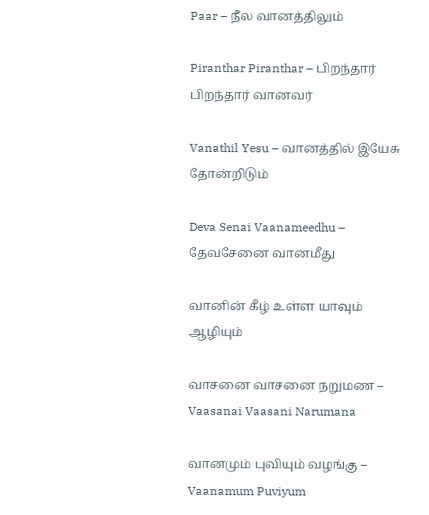Paar – நீல வானத்திலும்

Piranthar Piranthar – பிறந்தார் பிறந்தார் வானவர்

Vanathil Yesu – வானத்தில் இயேசு தோன்றிடும்

Deva Senai Vaanameedhu – தேவசேனை வானமீது

வானின் கீழ் உள்ள யாவும் ஆழியும்

வாசனை வாசனை நறுமண – Vaasanai Vaasani Narumana

வானமும் புவியும் வழங்கு – Vaanamum Puviyum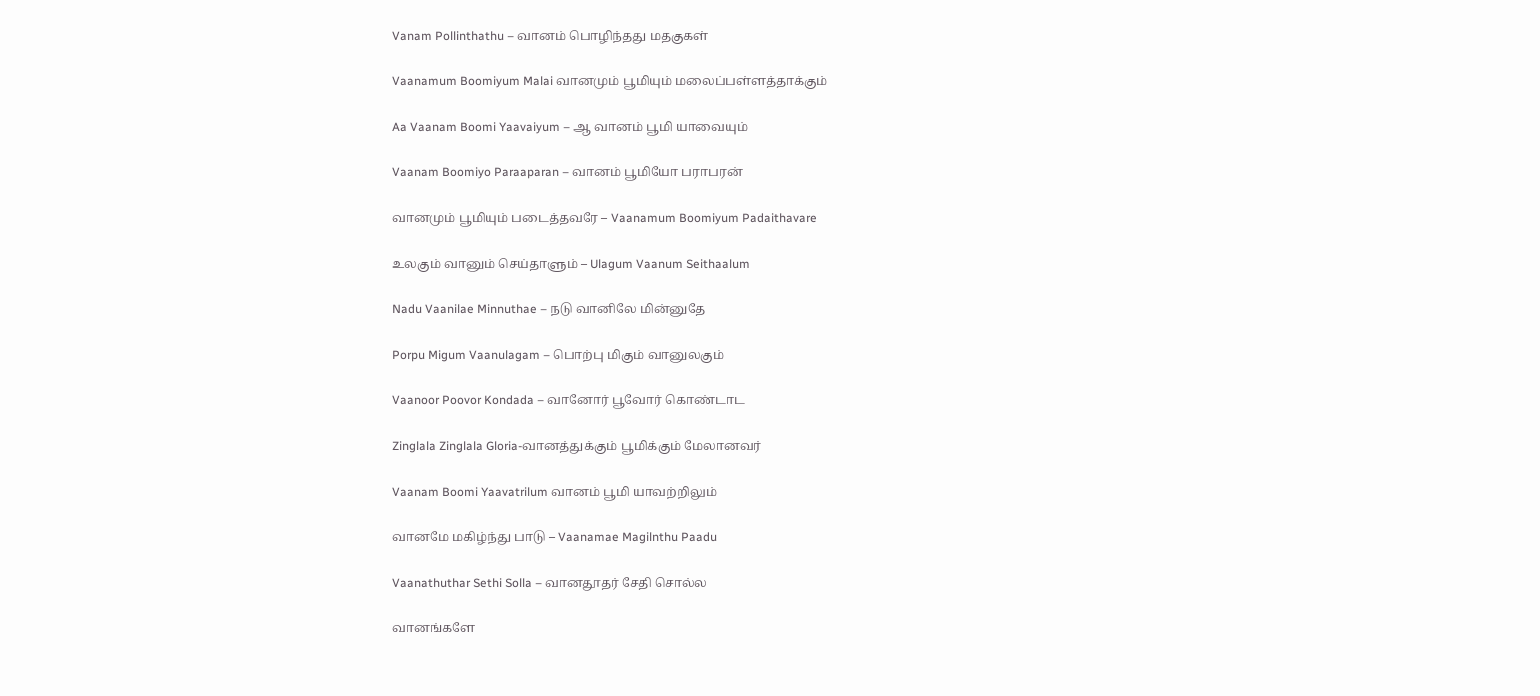Vanam Pollinthathu – வானம் பொழிந்தது மதகுகள்

Vaanamum Boomiyum Malai வானமும் பூமியும் மலைப்பள்ளத்தாக்கும்

Aa Vaanam Boomi Yaavaiyum – ஆ வானம் பூமி யாவையும்

Vaanam Boomiyo Paraaparan – வானம் பூமியோ பராபரன்

வானமும் பூமியும் படைத்தவரே – Vaanamum Boomiyum Padaithavare

உலகும் வானும் செய்தாளும் – Ulagum Vaanum Seithaalum

Nadu Vaanilae Minnuthae – நடு வானிலே மின்னுதே

Porpu Migum Vaanulagam – பொற்பு மிகும் வானுலகும்

Vaanoor Poovor Kondada – வானோர் பூவோர் கொண்டாட

Zinglala Zinglala Gloria-வானத்துக்கும் பூமிக்கும் மேலானவர்

Vaanam Boomi Yaavatrilum வானம் பூமி யாவற்றிலும்

வானமே மகிழ்ந்து பாடு – Vaanamae Magilnthu Paadu

Vaanathuthar Sethi Solla – வானதூதர் சேதி சொல்ல

வானங்களே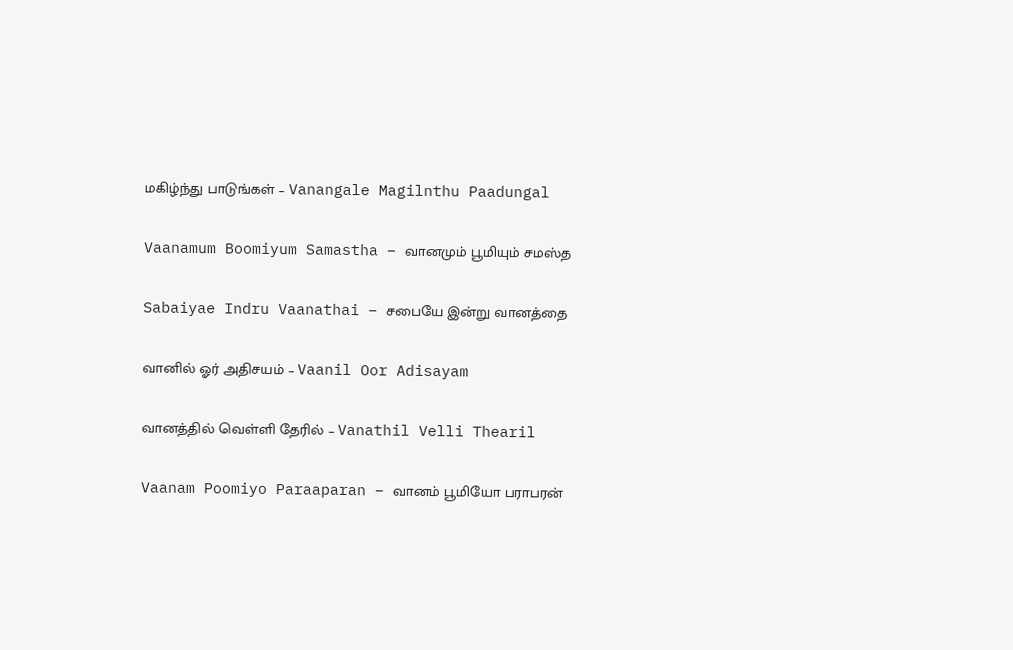மகிழ்ந்து பாடுங்கள் – Vanangale Magilnthu Paadungal

Vaanamum Boomiyum Samastha – வானமும் பூமியும் சமஸ்த

Sabaiyae Indru Vaanathai – சபையே இன்று வானத்தை

வானில் ஓர் அதிசயம் – Vaanil Oor Adisayam

வானத்தில் வெள்ளி தேரில் – Vanathil Velli Thearil

Vaanam Poomiyo Paraaparan – வானம் பூமியோ பராபரன்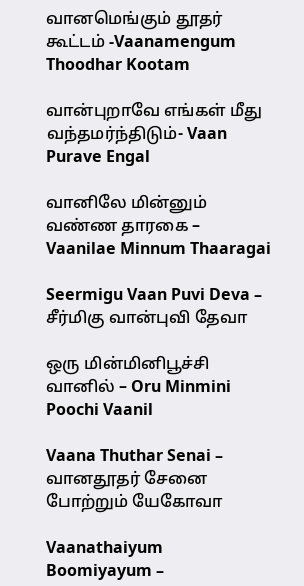வானமெங்கும் தூதர் கூட்டம் -Vaanamengum Thoodhar Kootam

வான்புறாவே எங்கள் மீது வந்தமர்ந்திடும்- Vaan Purave Engal

வானிலே மின்னும் வண்ண தாரகை – Vaanilae Minnum Thaaragai

Seermigu Vaan Puvi Deva – சீர்மிகு வான்புவி தேவா

ஒரு மின்மினிபூச்சி வானில் – Oru Minmini Poochi Vaanil

Vaana Thuthar Senai – வானதூதர் சேனை போற்றும் யேகோவா

Vaanathaiyum Boomiyayum –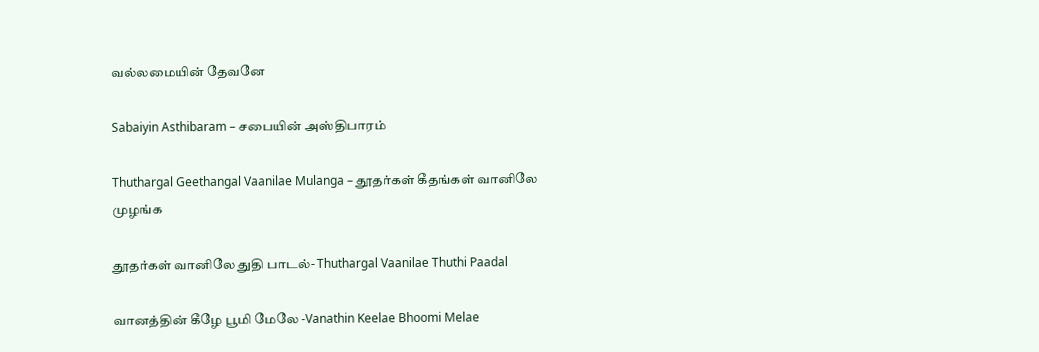வல்லமையின் தேவனே

Sabaiyin Asthibaram – சபையின் அஸ்திபாரம்

Thuthargal Geethangal Vaanilae Mulanga – தூதர்கள் கீதங்கள் வானிலே முழங்க

தூதர்கள் வானிலே துதி பாடல்- Thuthargal Vaanilae Thuthi Paadal

வானத்தின் கீழே பூமி மேலே -Vanathin Keelae Bhoomi Melae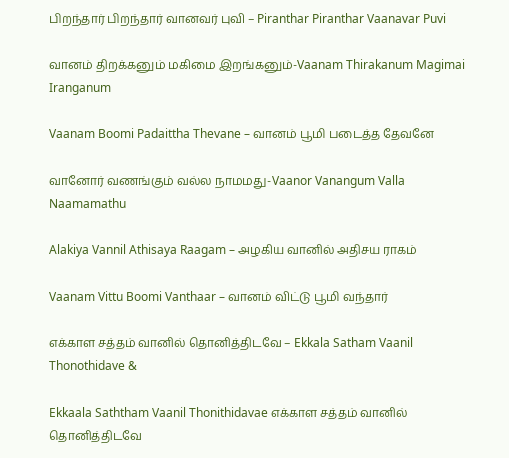பிறந்தார் பிறந்தார் வானவர் புவி – Piranthar Piranthar Vaanavar Puvi

வானம் திறக்கனும் மகிமை இறங்கனும்-Vaanam Thirakanum Magimai Iranganum

Vaanam Boomi Padaittha Thevane – வானம் பூமி படைத்த தேவனே

வானோர் வணங்கும் வல்ல நாமமது-Vaanor Vanangum Valla Naamamathu

Alakiya Vannil Athisaya Raagam – அழகிய வானில் அதிசய ராகம்

Vaanam Vittu Boomi Vanthaar – வானம் விட்டு பூமி வந்தார்

எக்காள சத்தம் வானில் தொனித்திடவே – Ekkala Satham Vaanil Thonothidave &

Ekkaala Saththam Vaanil Thonithidavae எக்காள சத்தம் வானில் தொனித்திடவே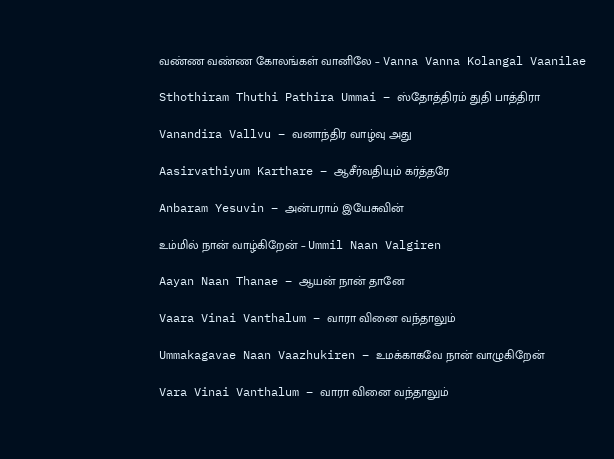வண்ண வண்ண கோலங்கள் வானிலே – Vanna Vanna Kolangal Vaanilae

Sthothiram Thuthi Pathira Ummai – ஸ்தோத்திரம் துதி பாத்திரா

Vanandira Vallvu – வனாந்திர வாழ்வு அது

Aasirvathiyum Karthare – ஆசீர்வதியும் கர்த்தரே

Anbaram Yesuvin – அன்பராம் இயேசுவின்

உம்மில் நான் வாழ்கிறேன் – Ummil Naan Valgiren

Aayan Naan Thanae – ஆயன் நான் தானே

Vaara Vinai Vanthalum – வாரா வினை வந்தாலும்

Ummakagavae Naan Vaazhukiren – உமக்காகவே நான் வாழுகிறேன்

Vara Vinai Vanthalum – வாரா வினை வந்தாலும்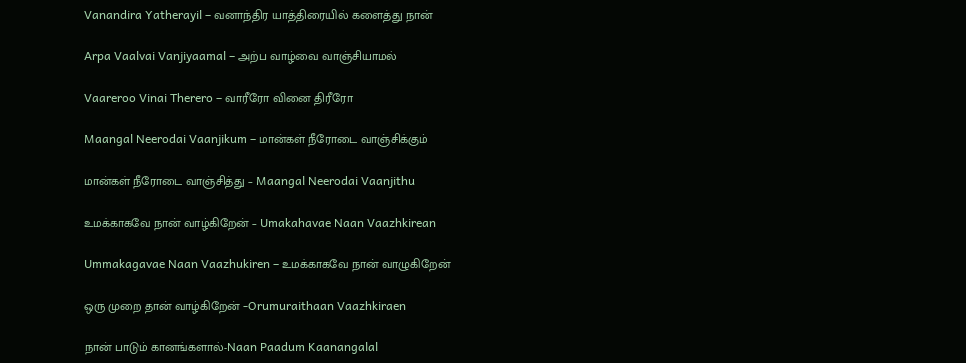Vanandira Yatherayil – வனாந்திர யாத்திரையில் களைத்து நான்

Arpa Vaalvai Vanjiyaamal – அற்ப வாழ்வை வாஞ்சியாமல்

Vaareroo Vinai Therero – வாரீரோ வினை திரீரோ

Maangal Neerodai Vaanjikum – மான்கள் நீரோடை வாஞ்சிக்கும்

மான்கள் நீரோடை வாஞ்சித்து – Maangal Neerodai Vaanjithu

உமக்காகவே நான் வாழ்கிறேன் – Umakahavae Naan Vaazhkirean

Ummakagavae Naan Vaazhukiren – உமக்காகவே நான் வாழுகிறேன்

ஒரு முறை தான் வாழ்கிறேன் -Orumuraithaan Vaazhkiraen

நான் பாடும் கானங்களால்-Naan Paadum Kaanangalal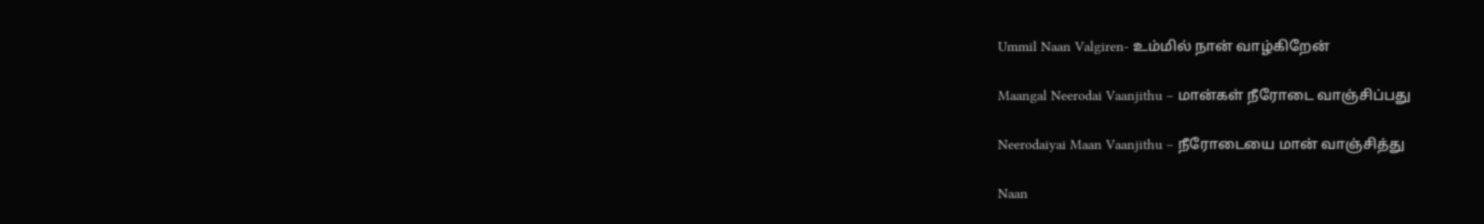Ummil Naan Valgiren- உம்மில் நான் வாழ்கிறேன்

Maangal Neerodai Vaanjithu – மான்கள் நீரோடை வாஞ்சிப்பது

Neerodaiyai Maan Vaanjithu – நீரோடையை மான் வாஞ்சித்து

Naan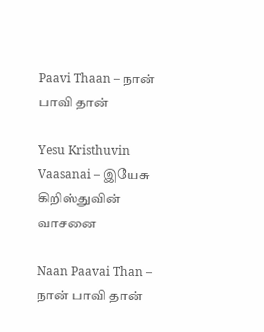Paavi Thaan – நான் பாவி தான்

Yesu Kristhuvin Vaasanai – இயேசு கிறிஸ்துவின் வாசனை

Naan Paavai Than – நான் பாவி தான்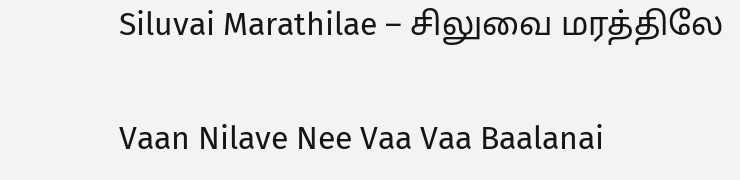Siluvai Marathilae – சிலுவை மரத்திலே

Vaan Nilave Nee Vaa Vaa Baalanai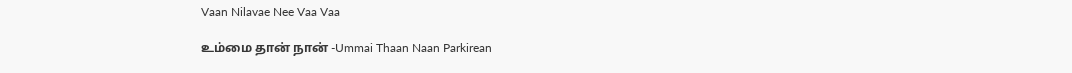Vaan Nilavae Nee Vaa Vaa

உம்மை தான் நான் -Ummai Thaan Naan Parkirean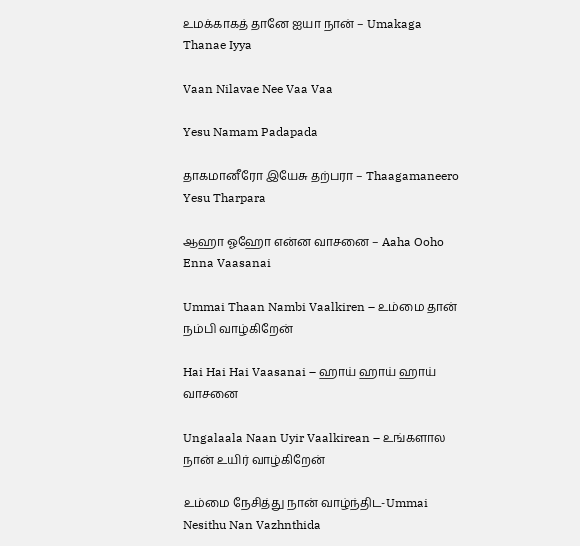உமக்காகத் தானே ஐயா நான் – Umakaga Thanae Iyya

Vaan Nilavae Nee Vaa Vaa

Yesu Namam Padapada

தாகமானீரோ இயேசு தற்பரா – Thaagamaneero Yesu Tharpara

ஆஹா ஓஹோ என்ன வாசனை – Aaha Ooho Enna Vaasanai

Ummai Thaan Nambi Vaalkiren – உம்மை தான் நம்பி வாழ்கிறேன்

Hai Hai Hai Vaasanai – ஹாய் ஹாய் ஹாய் வாசனை

Ungalaala Naan Uyir Vaalkirean – உங்களால நான் உயிர் வாழ்கிறேன்

உம்மை நேசித்து நான் வாழ்ந்திட-Ummai Nesithu Nan Vazhnthida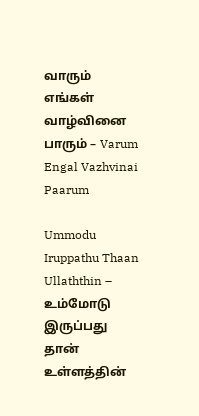வாரும் எங்கள் வாழ்வினை பாரும் – Varum Engal Vazhvinai Paarum

Ummodu Iruppathu Thaan Ullaththin – உம்மோடு இருப்பது தான் உள்ளத்தின்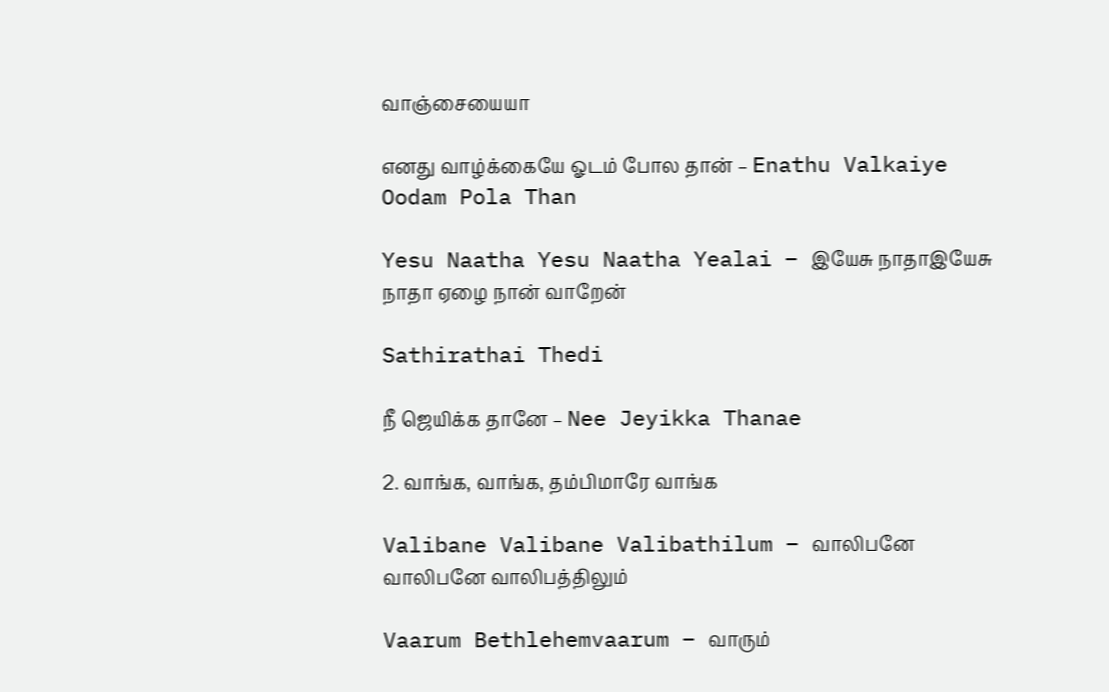வாஞ்சையையா

எனது வாழ்க்கையே ஓடம் போல தான் – Enathu Valkaiye Oodam Pola Than

Yesu Naatha Yesu Naatha Yealai – இயேசு நாதாஇயேசு நாதா ஏழை நான் வாறேன்

Sathirathai Thedi

நீ ஜெயிக்க தானே – Nee Jeyikka Thanae

2. வாங்க, வாங்க, தம்பிமாரே வாங்க

Valibane Valibane Valibathilum – வாலிபனே வாலிபனே வாலிபத்திலும்

Vaarum Bethlehemvaarum – வாரும்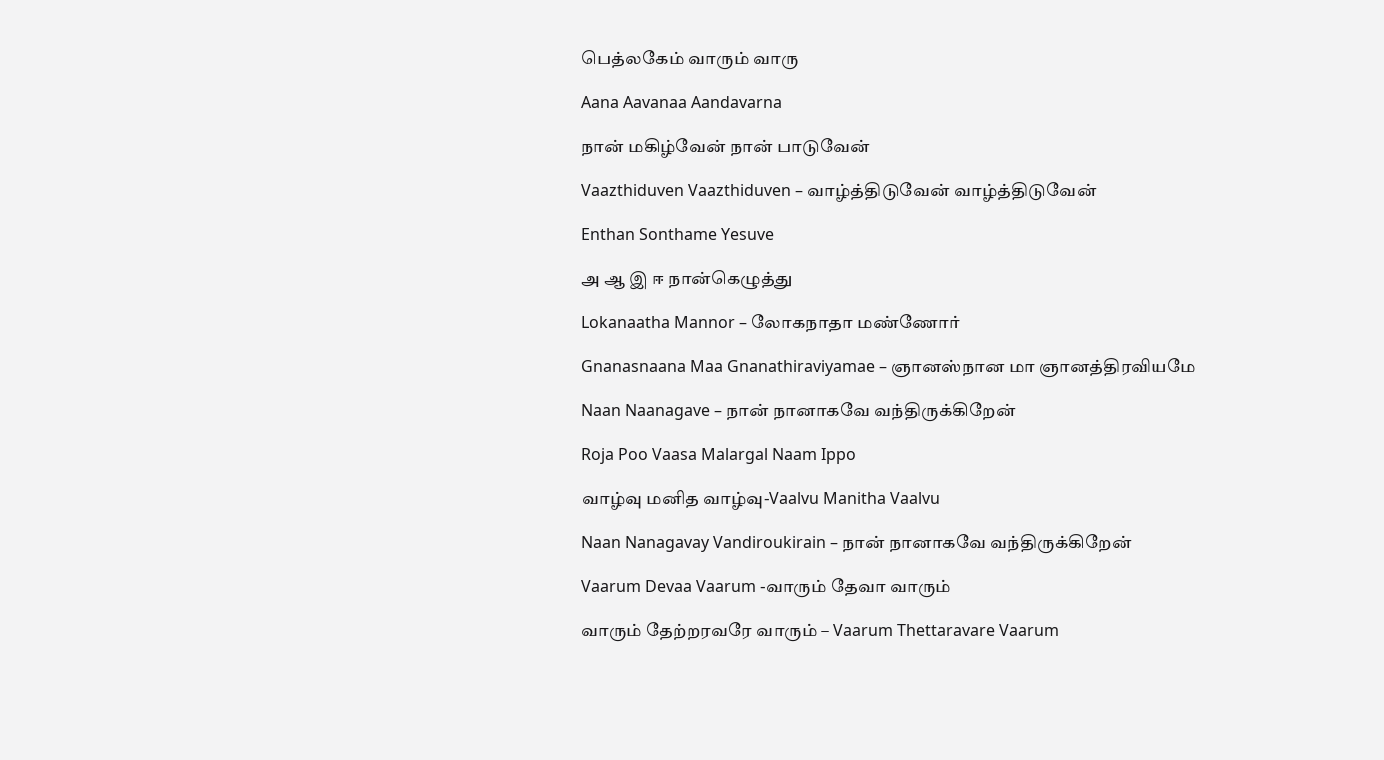பெத்லகேம் வாரும் வாரு

Aana Aavanaa Aandavarna

நான் மகிழ்வேன் நான் பாடுவேன்

Vaazthiduven Vaazthiduven – வாழ்த்திடுவேன் வாழ்த்திடுவேன்

Enthan Sonthame Yesuve

அ ஆ இ ஈ நான்கெழுத்து

Lokanaatha Mannor – லோகநாதா மண்ணோர்

Gnanasnaana Maa Gnanathiraviyamae – ஞானஸ்நான மா ஞானத்திரவியமே

Naan Naanagave – நான் நானாகவே வந்திருக்கிறேன்

Roja Poo Vaasa Malargal Naam Ippo

வாழ்வு மனித வாழ்வு-Vaalvu Manitha Vaalvu

Naan Nanagavay Vandiroukirain – நான் நானாகவே வந்திருக்கிறேன்

Vaarum Devaa Vaarum -வாரும் தேவா வாரும்

வாரும் தேற்றரவரே வாரும் – Vaarum Thettaravare Vaarum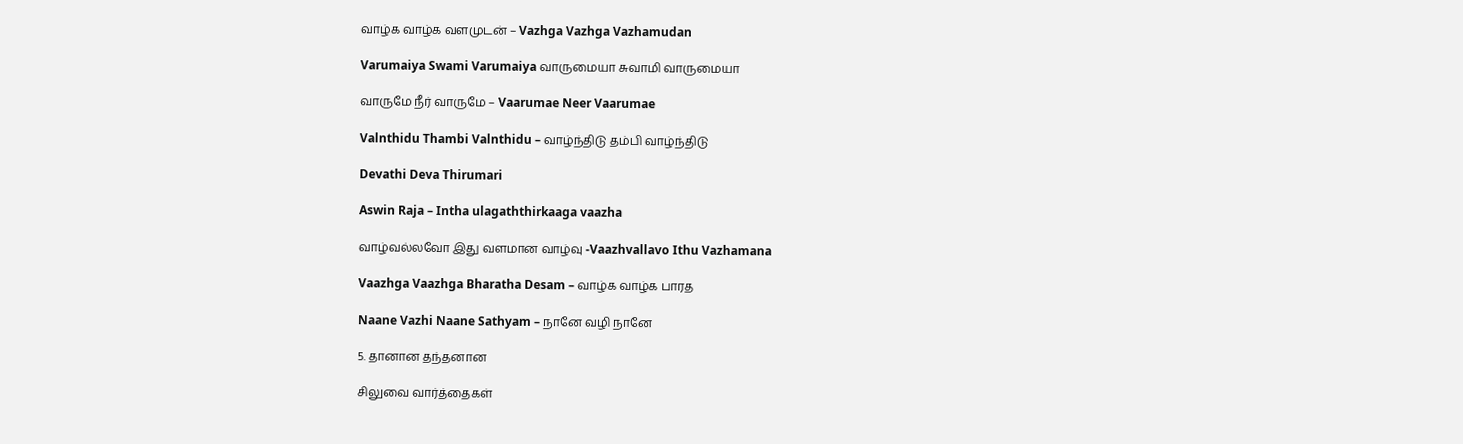வாழ்க வாழ்க வளமுடன் – Vazhga Vazhga Vazhamudan

Varumaiya Swami Varumaiya வாருமையா சுவாமி வாருமையா

வாருமே நீர் வாருமே – Vaarumae Neer Vaarumae

Valnthidu Thambi Valnthidu – வாழ்ந்திடு தம்பி வாழ்ந்திடு

Devathi Deva Thirumari

Aswin Raja – Intha ulagaththirkaaga vaazha

வாழ்வல்லவோ இது வளமான வாழ்வு -Vaazhvallavo Ithu Vazhamana

Vaazhga Vaazhga Bharatha Desam – வாழ்க வாழ்க பாரத

Naane Vazhi Naane Sathyam – நானே வழி நானே

5. தானான தந்தனான

சிலுவை வார்த்தைகள்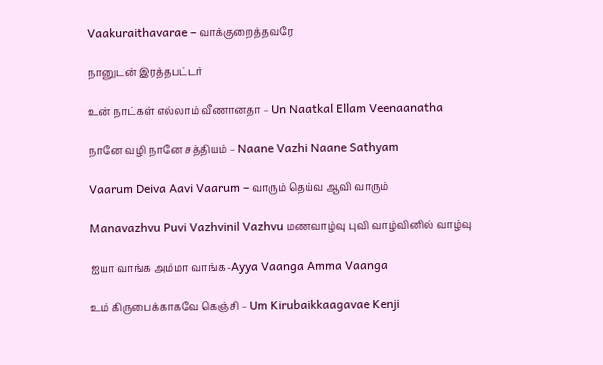Vaakuraithavarae – வாக்குறைத்தவரே

நானுடன் இரத்தபட்டர்

உன் நாட்கள் எல்லாம் வீணானதா – Un Naatkal Ellam Veenaanatha

நானே வழி நானே சத்தியம் – Naane Vazhi Naane Sathyam

Vaarum Deiva Aavi Vaarum – வாரும் தெய்வ ஆவி வாரும்

Manavazhvu Puvi Vazhvinil Vazhvu மணவாழ்வு புவி வாழ்வினில் வாழ்வு

ஐயா வாங்க அம்மா வாங்க-Ayya Vaanga Amma Vaanga

உம் கிருபைக்காகவே கெஞ்சி – Um Kirubaikkaagavae Kenji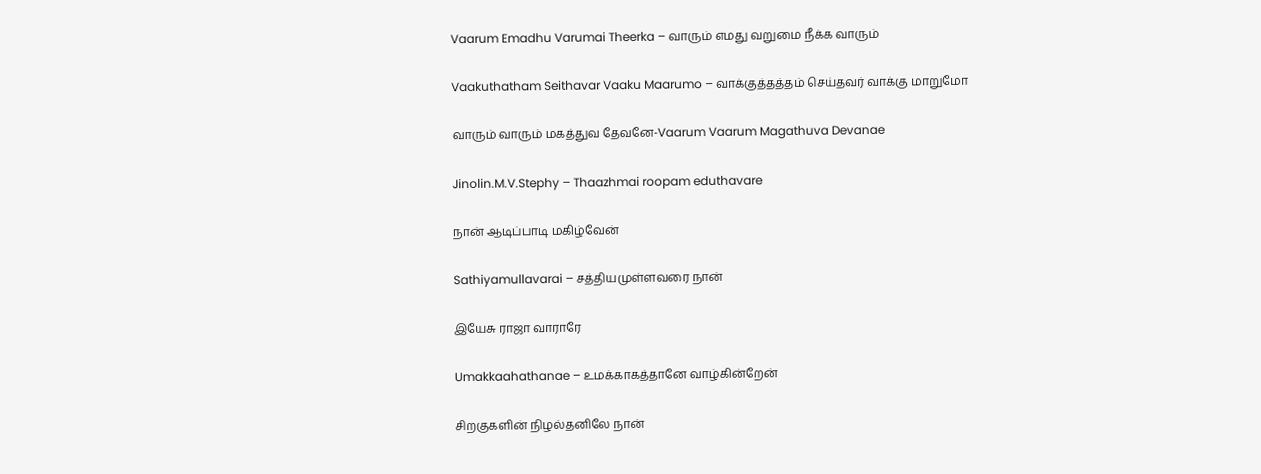Vaarum Emadhu Varumai Theerka – வாரும் எமது வறுமை நீக்க வாரும்

Vaakuthatham Seithavar Vaaku Maarumo – வாக்குத்தத்தம் செய்தவர் வாக்கு மாறுமோ

வாரும் வாரும் மகத்துவ தேவனே-Vaarum Vaarum Magathuva Devanae

Jinolin.M.V.Stephy – Thaazhmai roopam eduthavare

நான் ஆடிப்பாடி மகிழ்வேன்

Sathiyamullavarai – சத்தியமுள்ளவரை நான்

இயேசு ராஜா வாராரே

Umakkaahathanae – உமக்காகத்தானே வாழ்கின்றேன்

சிறகுகளின் நிழல்தனிலே நான்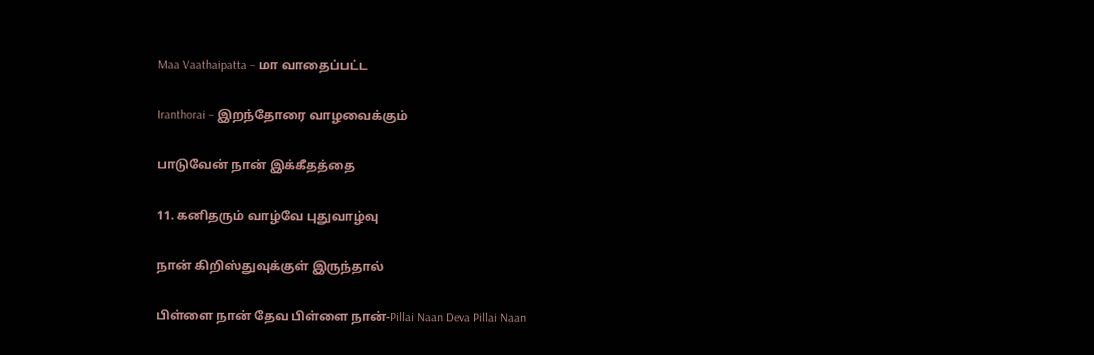Maa Vaathaipatta – மா வாதைப்பட்ட

Iranthorai – இறந்தோரை வாழவைக்கும்

பாடுவேன் நான் இக்கீதத்தை

11. கனிதரும் வாழ்வே புதுவாழ்வு

நான் கிறிஸ்துவுக்குள் இருந்தால்

பிள்ளை நான் தேவ பிள்ளை நான்-Pillai Naan Deva Pillai Naan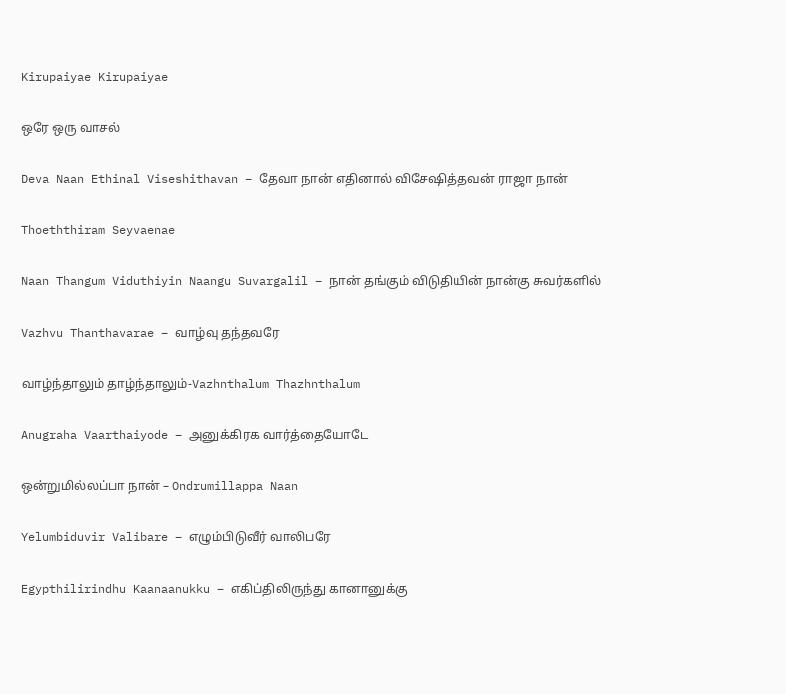Kirupaiyae Kirupaiyae

ஒரே ஒரு வாசல்

Deva Naan Ethinal Viseshithavan – தேவா நான் எதினால் விசேஷித்தவன் ராஜா நான்

Thoeththiram Seyvaenae

Naan Thangum Viduthiyin Naangu Suvargalil – நான் தங்கும் விடுதியின் நான்கு சுவர்களில்

Vazhvu Thanthavarae – வாழ்வு தந்தவரே

வாழ்ந்தாலும் தாழ்ந்தாலும்-Vazhnthalum Thazhnthalum

Anugraha Vaarthaiyode – அனுக்கிரக வார்த்தையோடே

ஒன்றுமில்லப்பா நான் – Ondrumillappa Naan

Yelumbiduvir Valibare – எழும்பிடுவீர் வாலிபரே

Egypthilirindhu Kaanaanukku – எகிப்திலிருந்து கானானுக்கு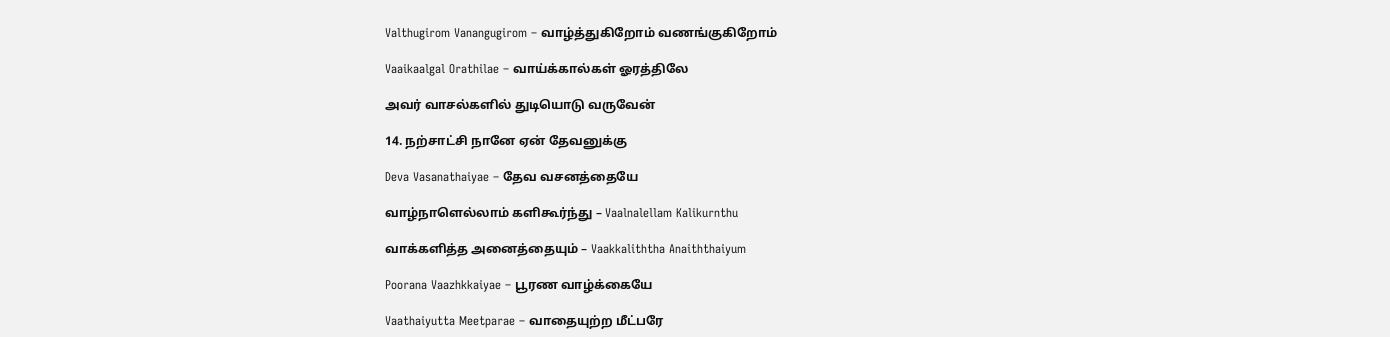Valthugirom Vanangugirom – வாழ்த்துகிறோம் வணங்குகிறோம்

Vaaikaalgal Orathilae – வாய்க்கால்கள் ஓரத்திலே

அவர் வாசல்களில் துடியொடு வருவேன்

14. நற்சாட்சி நானே ஏன் தேவனுக்கு

Deva Vasanathaiyae – தேவ வசனத்தையே

வாழ்நாளெல்லாம் களிகூர்ந்து – Vaalnalellam Kalikurnthu

வாக்களித்த அனைத்தையும் – Vaakkaliththa Anaiththaiyum

Poorana Vaazhkkaiyae – பூரண வாழ்க்கையே

Vaathaiyutta Meetparae – வாதையுற்ற மீட்பரே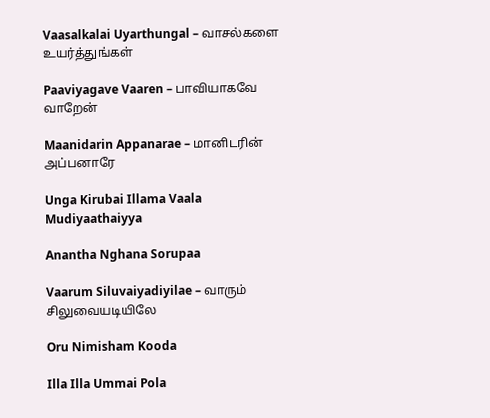Vaasalkalai Uyarthungal – வாசல்களை உயர்த்துங்கள்

Paaviyagave Vaaren – பாவியாகவே வாறேன்

Maanidarin Appanarae – மானிடரின் அப்பனாரே

Unga Kirubai Illama Vaala Mudiyaathaiyya

Anantha Nghana Sorupaa

Vaarum Siluvaiyadiyilae – வாரும் சிலுவையடியிலே

Oru Nimisham Kooda

Illa Illa Ummai Pola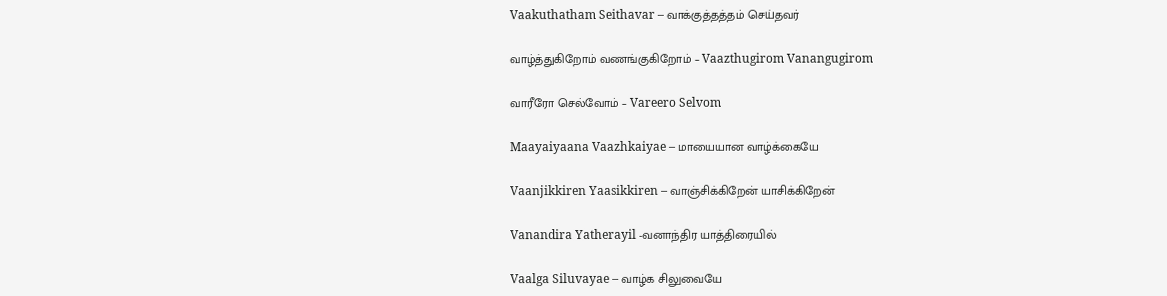Vaakuthatham Seithavar – வாக்குத்தத்தம் செய்தவர்

வாழ்த்துகிறோம் வணங்குகிறோம் – Vaazthugirom Vanangugirom

வாரீரோ செல்வோம் – Vareero Selvom

Maayaiyaana Vaazhkaiyae – மாயையான வாழ்க்கையே

Vaanjikkiren Yaasikkiren – வாஞ்சிக்கிறேன் யாசிக்கிறேன்

Vanandira Yatherayil -வனாந்திர யாத்திரையில்

Vaalga Siluvayae – வாழ்க சிலுவையே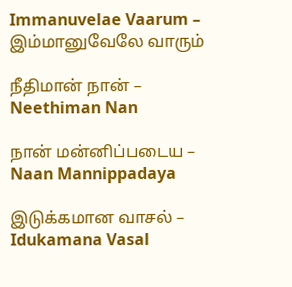Immanuvelae Vaarum – இம்மானுவேலே வாரும்

நீதிமான் நான் – Neethiman Nan

நான் மன்னிப்படைய – Naan Mannippadaya

இடுக்கமான வாசல் – Idukamana Vasal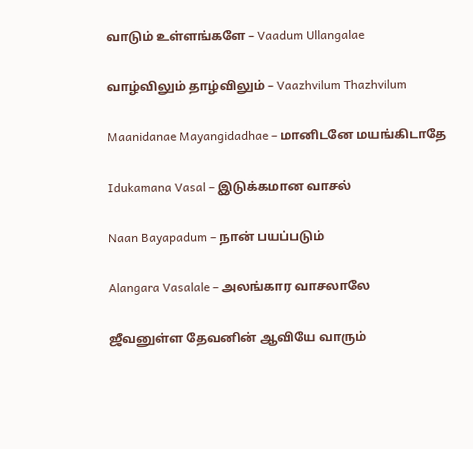வாடும் உள்ளங்களே – Vaadum Ullangalae

வாழ்விலும் தாழ்விலும் – Vaazhvilum Thazhvilum

Maanidanae Mayangidadhae – மானிடனே மயங்கிடாதே

Idukamana Vasal – இடுக்கமான வாசல்

Naan Bayapadum – நான் பயப்படும்

Alangara Vasalale – அலங்கார வாசலாலே

ஜீவனுள்ள தேவனின் ஆவியே வாரும்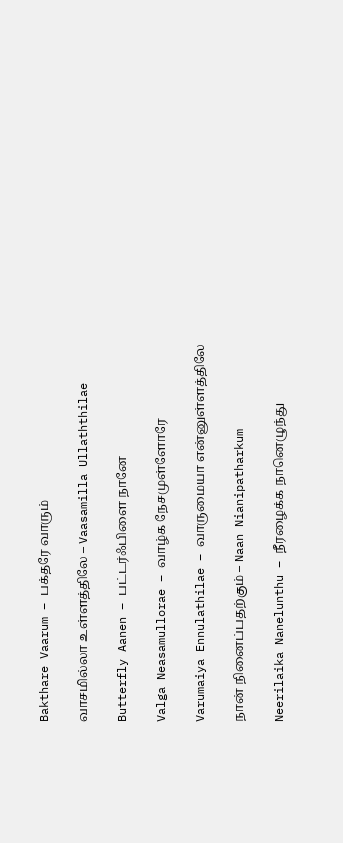Bakthare Vaarum – பக்தரே வாரும்

வாசமில்லா உள்ளத்திலே – Vaasamilla Ullaththilae

Butterfly Aanen – பட்டர்ஃபிளை நானே

Valga Neasamullorae – வாழ்க நேசமுள்ளோரே

Varumaiya Ennulathilae – வாருமையா என்னுள்ளத்திலே

நான் நினைப்பதற்கும் – Naan Nianipatharkum

Neerilaika Nanelunthu – நீரழைக்க நானெழுந்து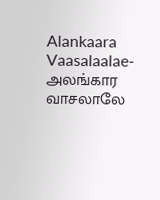Alankaara Vaasalaalae- அலங்கார வாசலாலே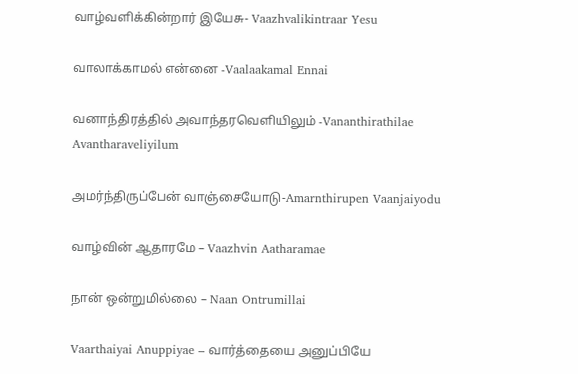வாழ்வளிக்கின்றார் இயேசு- Vaazhvalikintraar Yesu

வாலாக்காமல் என்னை -Vaalaakamal Ennai

வனாந்திரத்தில் அவாந்தரவெளியிலும் -Vananthirathilae Avantharaveliyilum

அமர்ந்திருப்பேன் வாஞ்சையோடு-Amarnthirupen Vaanjaiyodu

வாழ்வின் ஆதாரமே – Vaazhvin Aatharamae

நான் ஒன்றுமில்லை – Naan Ontrumillai

Vaarthaiyai Anuppiyae – வார்த்தையை அனுப்பியே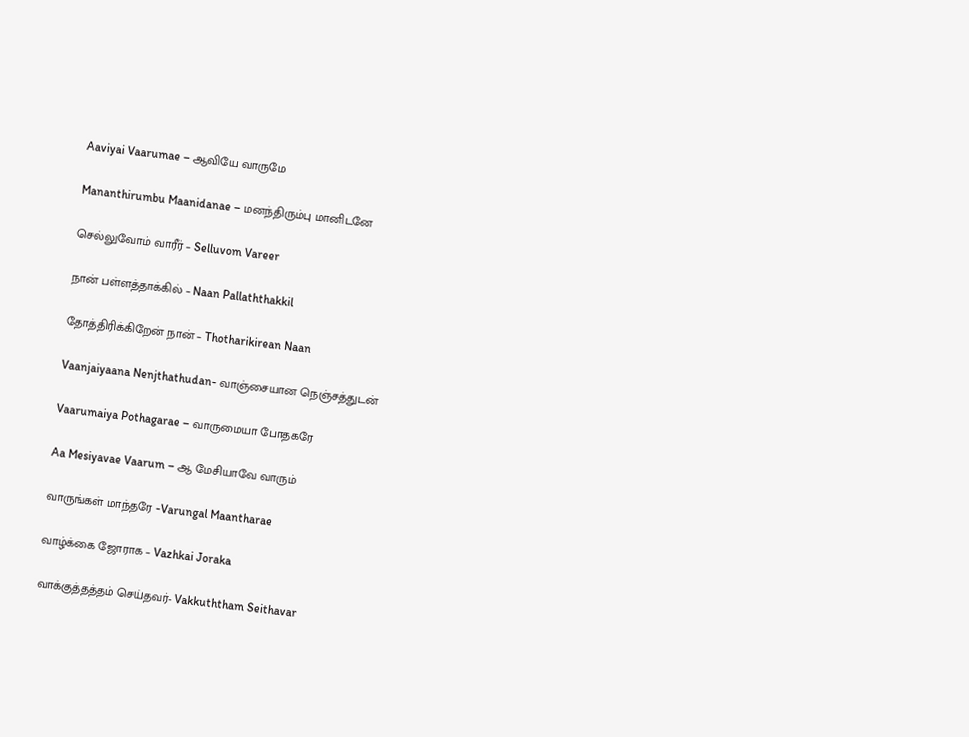Aaviyai Vaarumae – ஆவியே வாருமே

Mananthirumbu Maanidanae – மனந்திரும்பு மானிடனே

செல்லுவோம் வாரீர் – Selluvom Vareer

நான் பள்ளத்தாக்கில் – Naan Pallaththakkil

தோத்திரிக்கிறேன் நான் – Thotharikirean Naan

Vaanjaiyaana Nenjthathudan- வாஞ்சையான நெஞ்சத்துடன்

Vaarumaiya Pothagarae – வாருமையா போதகரே

Aa Mesiyavae Vaarum – ஆ மேசியாவே வாரும்

வாருங்கள் மாந்தரே -Varungal Maantharae

வாழ்க்கை ஜோராக – Vazhkai Joraka

வாக்குத்தத்தம் செய்தவர்- Vakkuththam Seithavar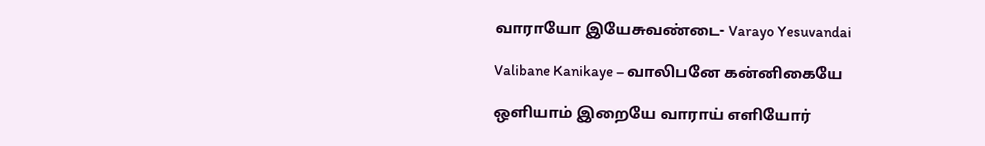வாராயோ இயேசுவண்டை- Varayo Yesuvandai

Valibane Kanikaye – வாலிபனே கன்னிகையே

ஒளியாம் இறையே வாராய் எளியோர்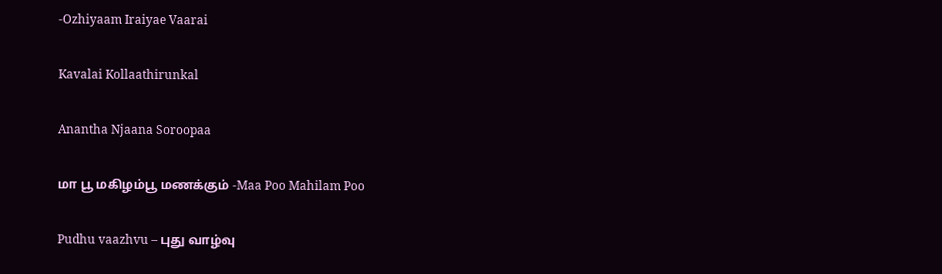-Ozhiyaam Iraiyae Vaarai

Kavalai Kollaathirunkal

Anantha Njaana Soroopaa

மா பூ மகிழம்பூ மணக்கும் -Maa Poo Mahilam Poo

Pudhu vaazhvu – புது வாழ்வு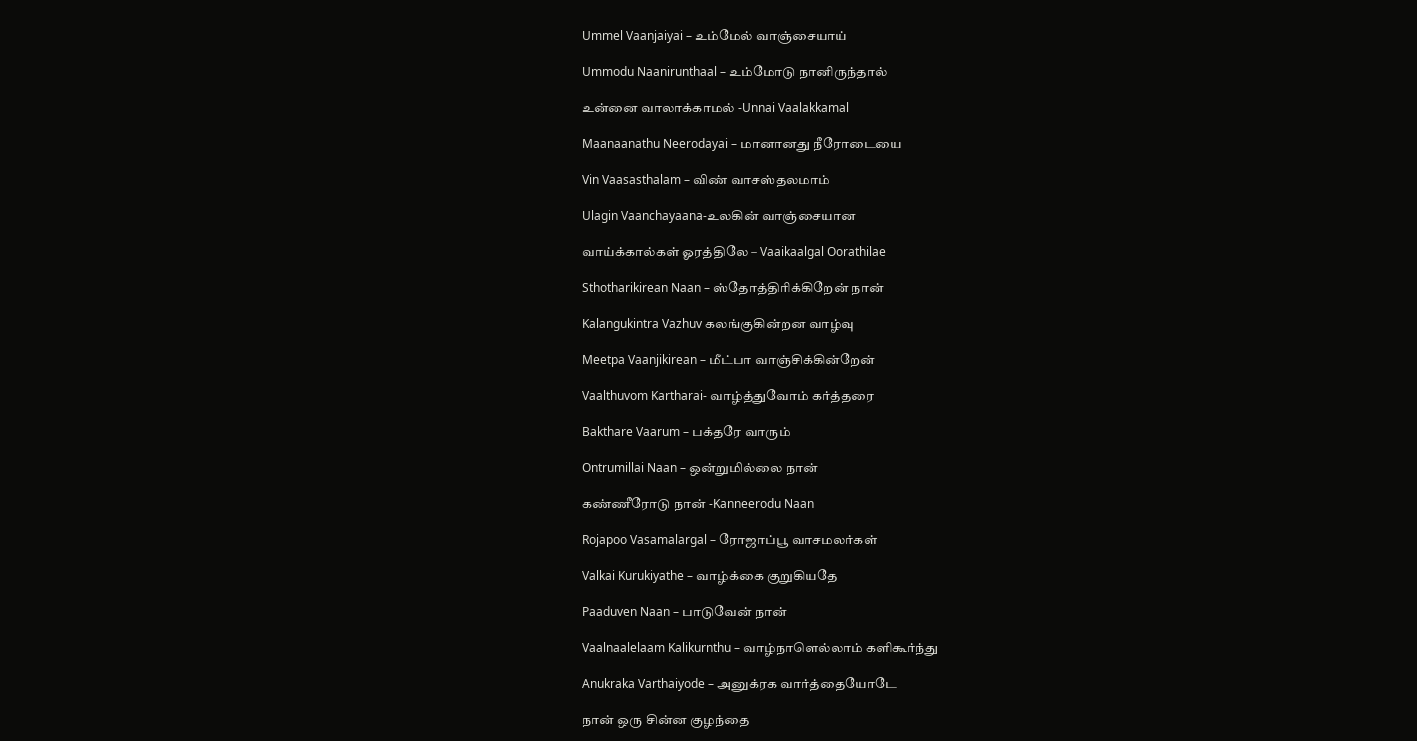Ummel Vaanjaiyai – உம்மேல் வாஞ்சையாய்

Ummodu Naanirunthaal – உம்மோடு நானிருந்தால்

உன்னை வாலாக்காமல் -Unnai Vaalakkamal

Maanaanathu Neerodayai – மானானது நீரோடையை

Vin Vaasasthalam – விண் வாசஸ்தலமாம்

Ulagin Vaanchayaana-உலகின் வாஞ்சையான

வாய்க்கால்கள் ஓரத்திலே – Vaaikaalgal Oorathilae

Sthotharikirean Naan – ஸ்தோத்திரிக்கிறேன் நான்

Kalangukintra Vazhuv கலங்குகின்றன வாழ்வு

Meetpa Vaanjikirean – மீட்பா வாஞ்சிக்கின்றேன்

Vaalthuvom Kartharai- வாழ்த்துவோம் கர்த்தரை

Bakthare Vaarum – பக்தரே வாரும்

Ontrumillai Naan – ஒன்றுமில்லை நான்

கண்ணீரோடு நான் -Kanneerodu Naan

Rojapoo Vasamalargal – ரோஜாப்பூ வாசமலர்கள்

Valkai Kurukiyathe – வாழ்க்கை குறுகியதே

Paaduven Naan – பாடுவேன் நான்

Vaalnaalelaam Kalikurnthu – வாழ்நாளெல்லாம் களிகூர்ந்து

Anukraka Varthaiyode – அனுக்ரக வார்த்தையோடே

நான் ஒரு சின்ன குழந்தை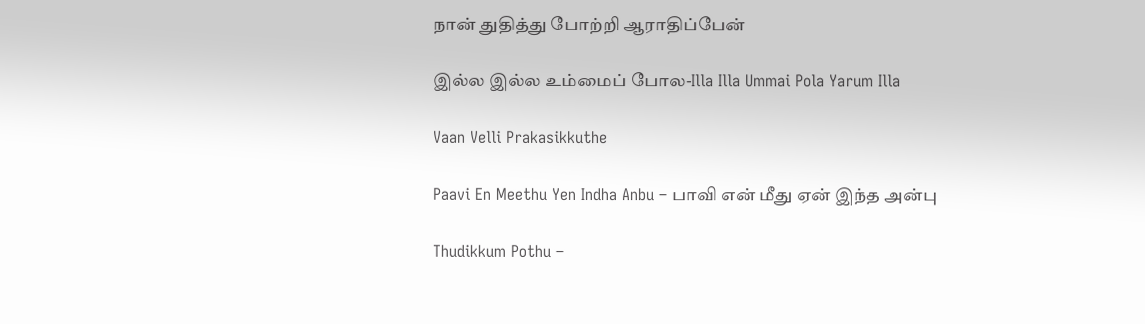நான் துதித்து போற்றி ஆராதிப்பேன்

இல்ல இல்ல உம்மைப் போல-Illa Illa Ummai Pola Yarum Illa

Vaan Velli Prakasikkuthe

Paavi En Meethu Yen Indha Anbu – பாவி என் மீது ஏன் இந்த அன்பு

Thudikkum Pothu –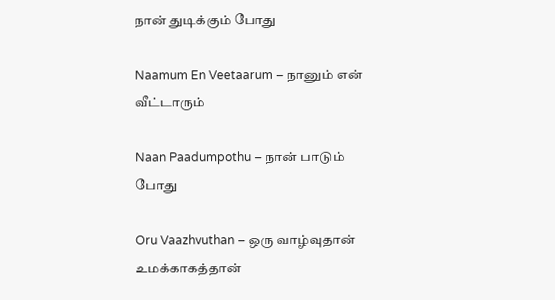நான் துடிக்கும் போது

Naamum En Veetaarum – நானும் என் வீட்டாரும்

Naan Paadumpothu – நான் பாடும் போது

Oru Vaazhvuthan – ஒரு வாழ்வுதான் உமக்காகத்தான்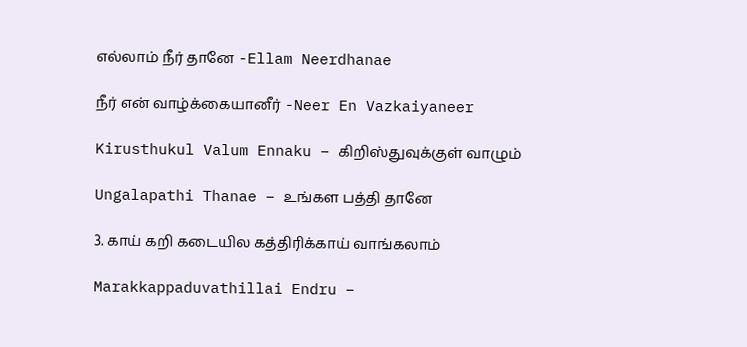எல்லாம் நீர் தானே -Ellam Neerdhanae

நீர் என் வாழ்க்கையானீர் -Neer En Vazkaiyaneer

Kirusthukul Valum Ennaku – கிறிஸ்துவுக்குள் வாழும்

Ungalapathi Thanae – உங்கள பத்தி தானே

3. காய் கறி கடையில கத்திரிக்காய் வாங்கலாம்

Marakkappaduvathillai Endru –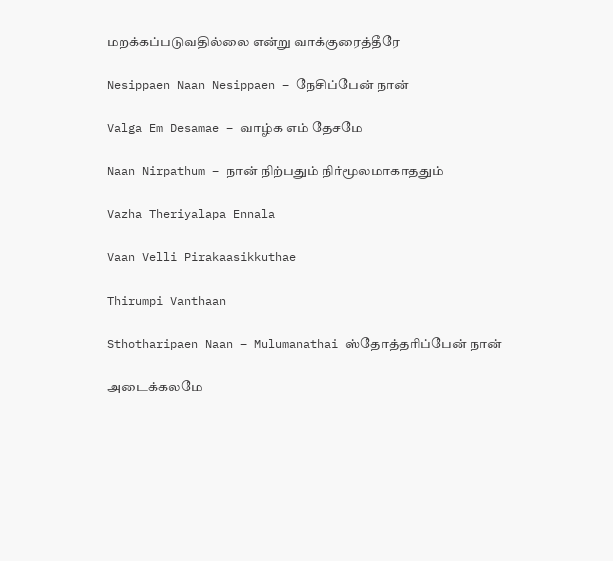மறக்கப்படுவதில்லை என்று வாக்குரைத்தீரே

Nesippaen Naan Nesippaen – நேசிப்பேன் நான்

Valga Em Desamae – வாழ்க எம் தேசமே

Naan Nirpathum – நான் நிற்பதும் நிர்மூலமாகாததும்

Vazha Theriyalapa Ennala

Vaan Velli Pirakaasikkuthae

Thirumpi Vanthaan

Sthotharipaen Naan – Mulumanathai ஸ்தோத்தரிப்பேன் நான்

அடைக்கலமே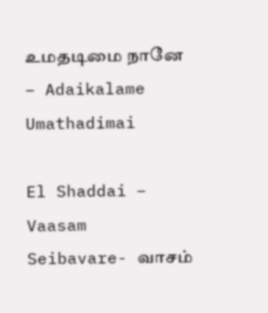உமதடிமை நானே – Adaikalame Umathadimai

El Shaddai – Vaasam Seibavare- வாசம்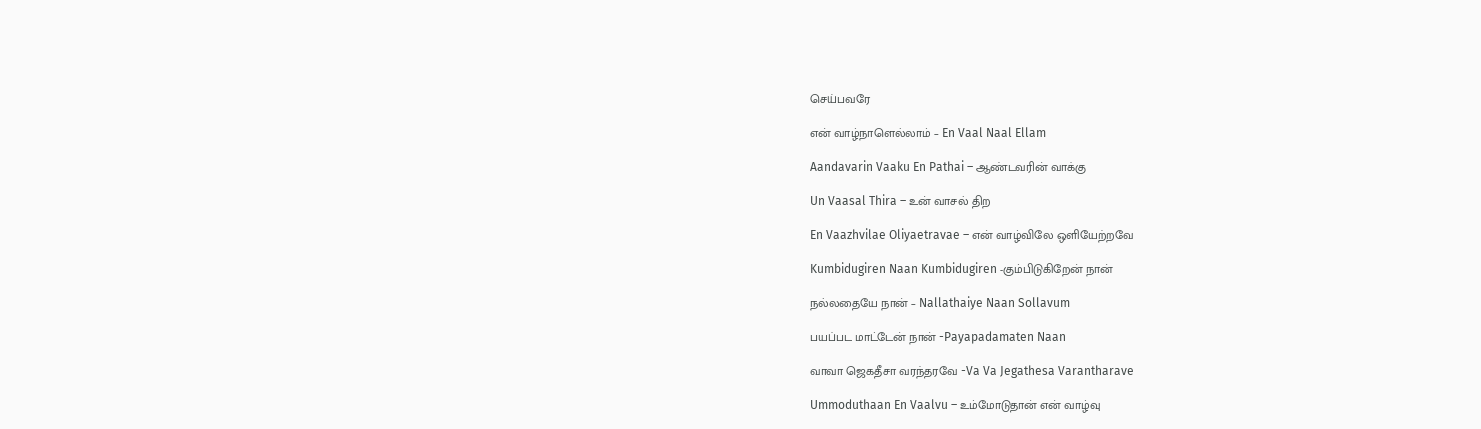செய்பவரே

என் வாழ்நாளெல்லாம் – En Vaal Naal Ellam

Aandavarin Vaaku En Pathai – ஆண்டவரின் வாக்கு

Un Vaasal Thira – உன் வாசல் திற

En Vaazhvilae Oliyaetravae – என் வாழ்விலே ஒளியேற்றவே

Kumbidugiren Naan Kumbidugiren -கும்பிடுகிறேன் நான்

நல்லதையே நான் – Nallathaiye Naan Sollavum

பயப்பட மாட்டேன் நான் -Payapadamaten Naan

வாவா ஜெகதீசா வரந்தரவே -Va Va Jegathesa Varantharave

Ummoduthaan En Vaalvu – உம்மோடுதான் என் வாழ்வு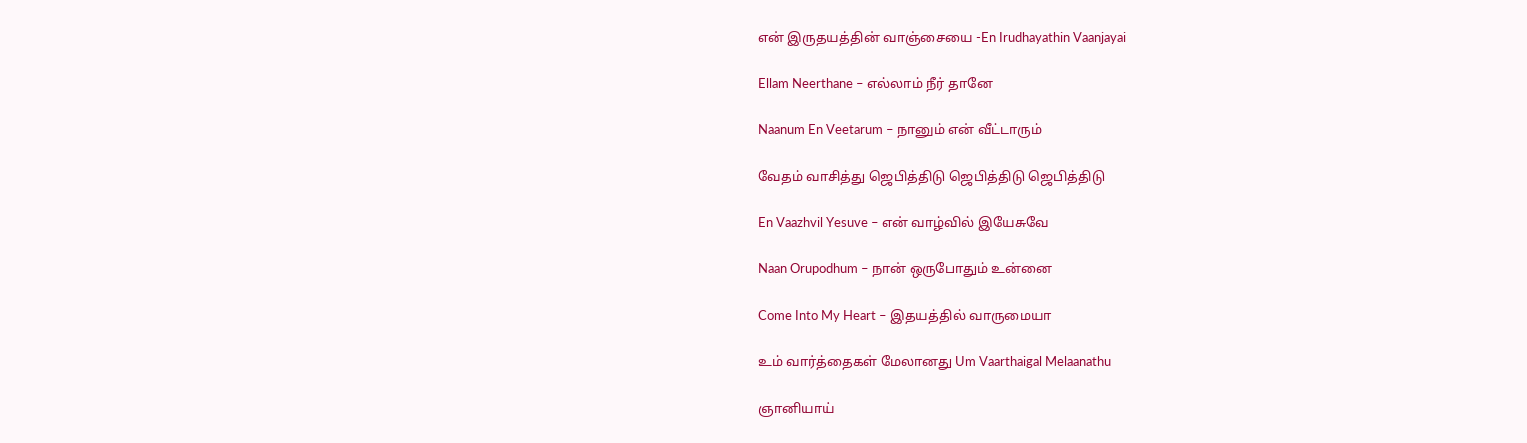என் இருதயத்தின் வாஞ்சையை -En Irudhayathin Vaanjayai

Ellam Neerthane – எல்லாம் நீர் தானே

Naanum En Veetarum – நானும் என் வீட்டாரும்

வேதம் வாசித்து ஜெபித்திடு ஜெபித்திடு ஜெபித்திடு

En Vaazhvil Yesuve – என் வாழ்வில் இயேசுவே

Naan Orupodhum – நான் ஒருபோதும் உன்னை

Come Into My Heart – இதயத்தில் வாருமையா

உம் வார்த்தைகள் மேலானது Um Vaarthaigal Melaanathu

ஞானியாய்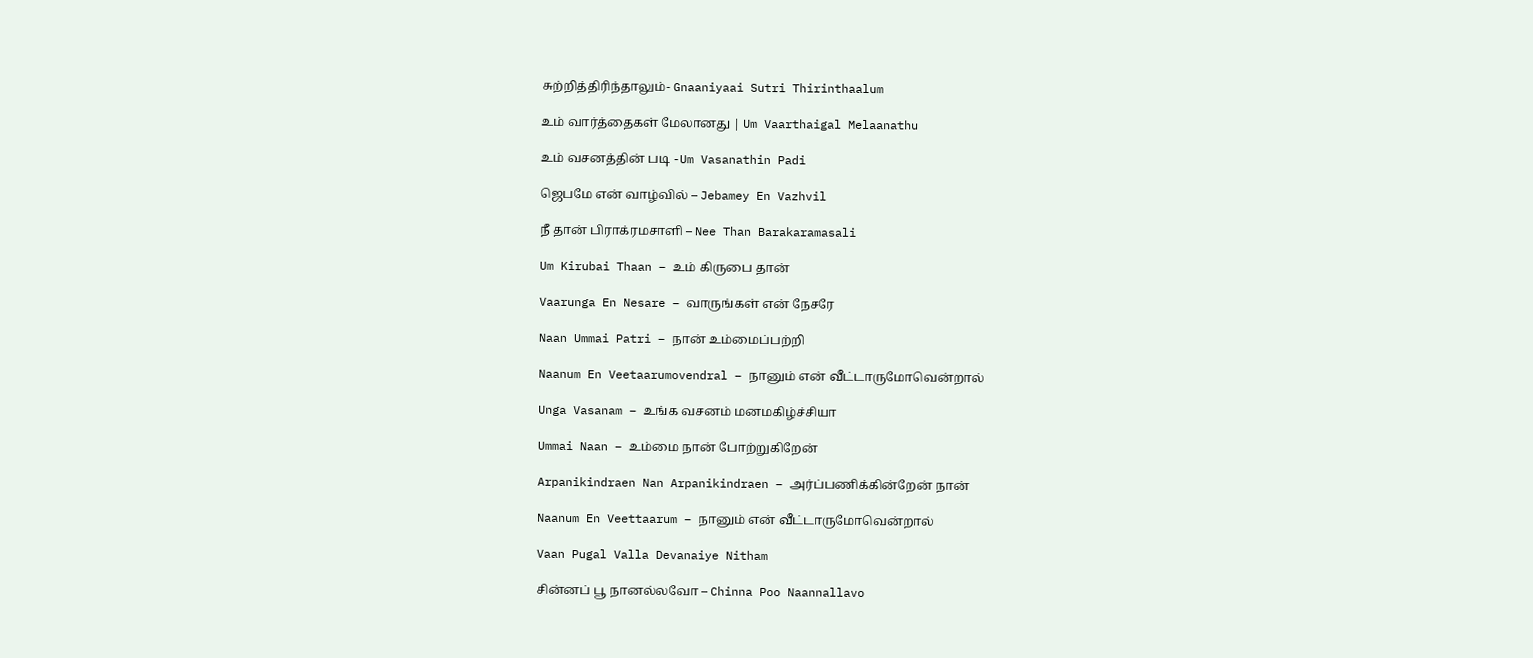சுற்றித்திரிந்தாலும்- Gnaaniyaai Sutri Thirinthaalum

உம் வார்த்தைகள் மேலானது | Um Vaarthaigal Melaanathu

உம் வசனத்தின் படி -Um Vasanathin Padi

ஜெபமே என் வாழ்வில் – Jebamey En Vazhvil

நீ தான் பிராக்ரமசாளி – Nee Than Barakaramasali

Um Kirubai Thaan – உம் கிருபை தான்

Vaarunga En Nesare – வாருங்கள் என் நேசரே

Naan Ummai Patri – நான் உம்மைப்பற்றி

Naanum En Veetaarumovendral – நானும் என் வீட்டாருமோவென்றால்

Unga Vasanam – உங்க வசனம் மனமகிழ்ச்சியா

Ummai Naan – உம்மை நான் போற்றுகிறேன்

Arpanikindraen Nan Arpanikindraen – அர்ப்பணிக்கின்றேன் நான்

Naanum En Veettaarum – நானும் என் வீட்டாருமோவென்றால்

Vaan Pugal Valla Devanaiye Nitham

சின்னப் பூ நானல்லவோ – Chinna Poo Naannallavo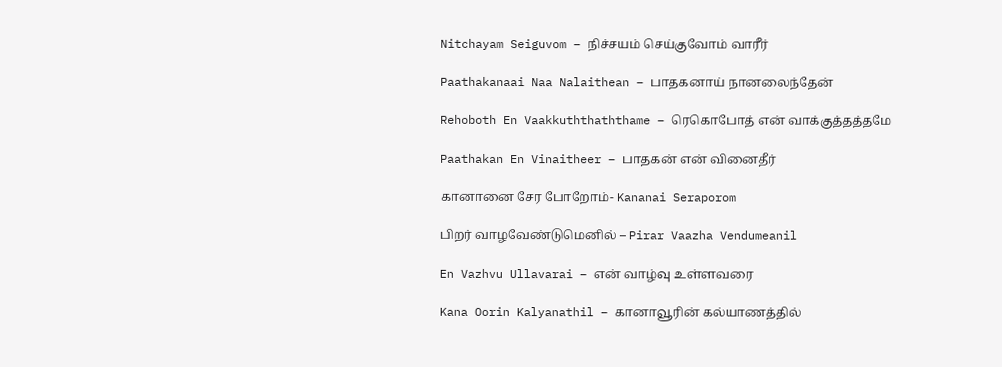Nitchayam Seiguvom – நிச்சயம் செய்குவோம் வாரீர்

Paathakanaai Naa Nalaithean – பாதகனாய் நானலைந்தேன்

Rehoboth En Vaakkuththaththame – ரெகொபோத் என் வாக்குத்தத்தமே

Paathakan En Vinaitheer – பாதகன் என் வினைதீர்

கானானை சேர போறோம்- Kananai Seraporom

பிறர் வாழவேண்டுமெனில் – Pirar Vaazha Vendumeanil

En Vazhvu Ullavarai – என் வாழ்வு உள்ளவரை

Kana Oorin Kalyanathil – கானாவூரின் கல்யாணத்தில்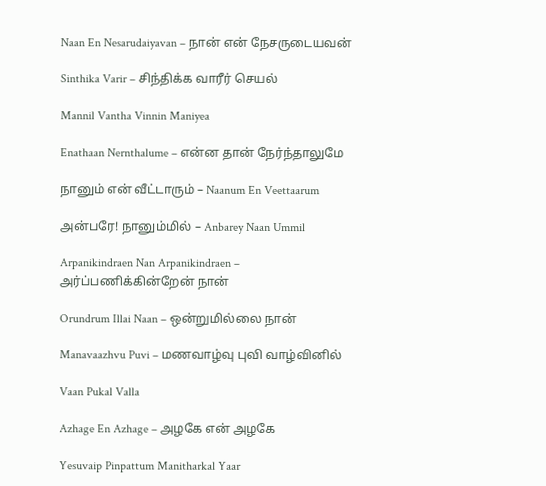Naan En Nesarudaiyavan – நான் என் நேசருடையவன்

Sinthika Varir – சிந்திக்க வாரீர் செயல்

Mannil Vantha Vinnin Maniyea

Enathaan Nernthalume – என்ன தான் நேர்ந்தாலுமே

நானும் என் வீட்டாரும் – Naanum En Veettaarum

அன்பரே! நானும்மில் – Anbarey Naan Ummil

Arpanikindraen Nan Arpanikindraen – அர்ப்பணிக்கின்றேன் நான்

Orundrum Illai Naan – ஒன்றுமில்லை நான்

Manavaazhvu Puvi – மணவாழ்வு புவி வாழ்வினில்

Vaan Pukal Valla

Azhage En Azhage – அழகே என் அழகே

Yesuvaip Pinpattum Manitharkal Yaar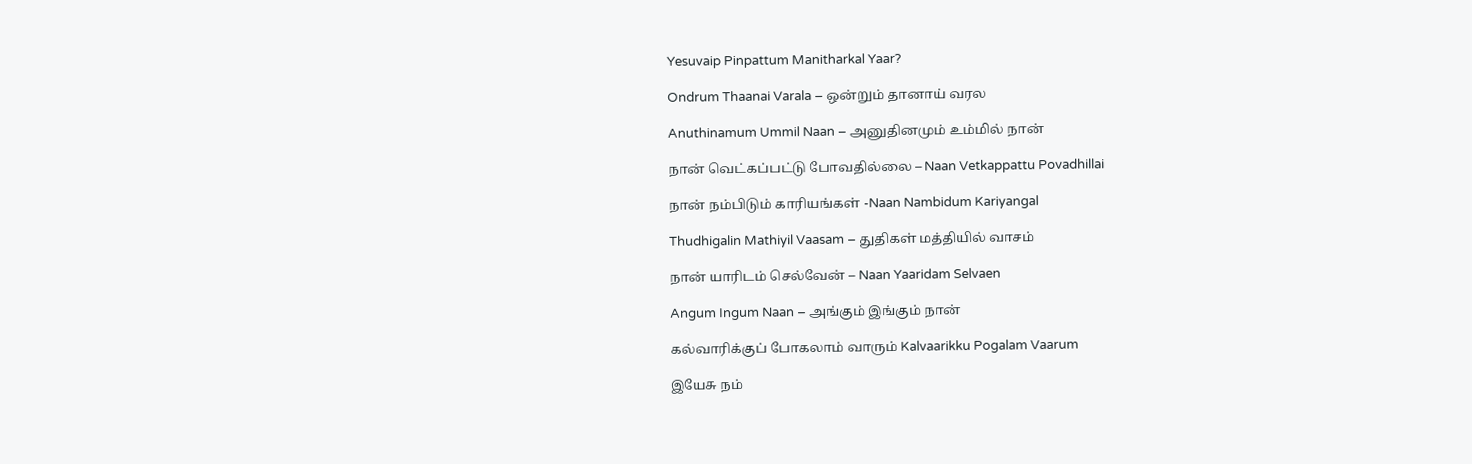Yesuvaip Pinpattum Manitharkal Yaar?

Ondrum Thaanai Varala – ஒன்றும் தானாய் வரல

Anuthinamum Ummil Naan – அனுதினமும் உம்மில் நான்

நான் வெட்கப்பட்டு போவதில்லை – Naan Vetkappattu Povadhillai

நான் நம்பிடும் காரியங்கள் -Naan Nambidum Kariyangal

Thudhigalin Mathiyil Vaasam – துதிகள் மத்தியில் வாசம்

நான் யாரிடம் செல்வேன் – Naan Yaaridam Selvaen

Angum Ingum Naan – அங்கும் இங்கும் நான்

கல்வாரிக்குப் போகலாம் வாரும் Kalvaarikku Pogalam Vaarum

இயேசு நம்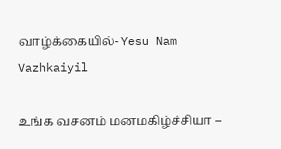வாழ்க்கையில்- Yesu Nam Vazhkaiyil

உங்க வசனம் மனமகிழ்ச்சியா –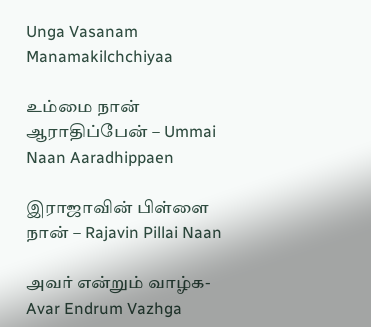Unga Vasanam Manamakilchchiyaa

உம்மை நான் ஆராதிப்பேன் – Ummai Naan Aaradhippaen

இராஜாவின் பிள்ளை நான் – Rajavin Pillai Naan

அவர் என்றும் வாழ்க- Avar Endrum Vazhga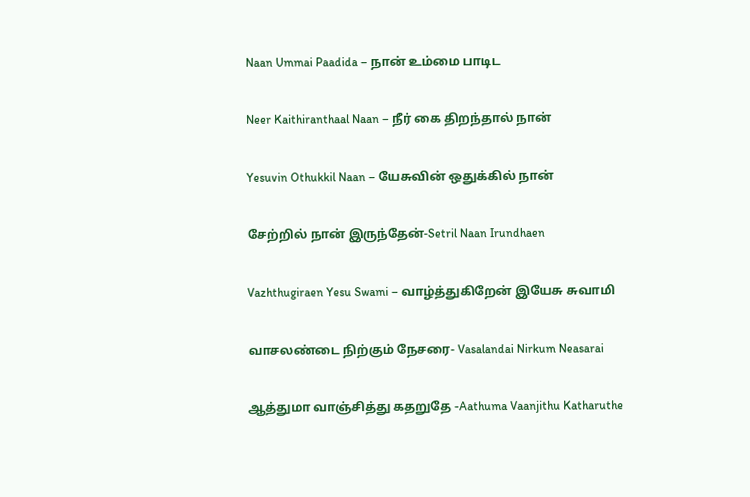Naan Ummai Paadida – நான் உம்மை பாடிட

Neer Kaithiranthaal Naan – நீர் கை திறந்தால் நான்

Yesuvin Othukkil Naan – யேசுவின் ஒதுக்கில் நான்

சேற்றில் நான் இருந்தேன்-Setril Naan Irundhaen

Vazhthugiraen Yesu Swami – வாழ்த்துகிறேன் இயேசு சுவாமி

வாசலண்டை நிற்கும் நேசரை- Vasalandai Nirkum Neasarai

ஆத்துமா வாஞ்சித்து கதறுதே -Aathuma Vaanjithu Katharuthe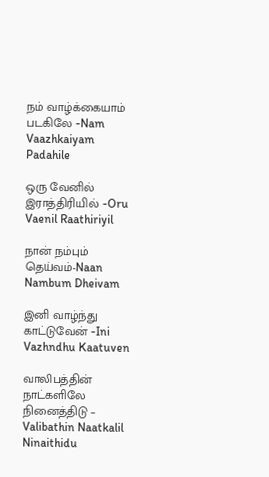நம் வாழ்க்கையாம் படகிலே -Nam Vaazhkaiyam Padahile

ஒரு வேனில் இராத்திரியில் -Oru Vaenil Raathiriyil

நான் நம்பும் தெய்வம்-Naan Nambum Dheivam

இனி வாழ்ந்து காட்டுவேன் -Ini Vazhndhu Kaatuven

வாலிபத்தின் நாட்களிலே நினைத்திடு – Valibathin Naatkalil Ninaithidu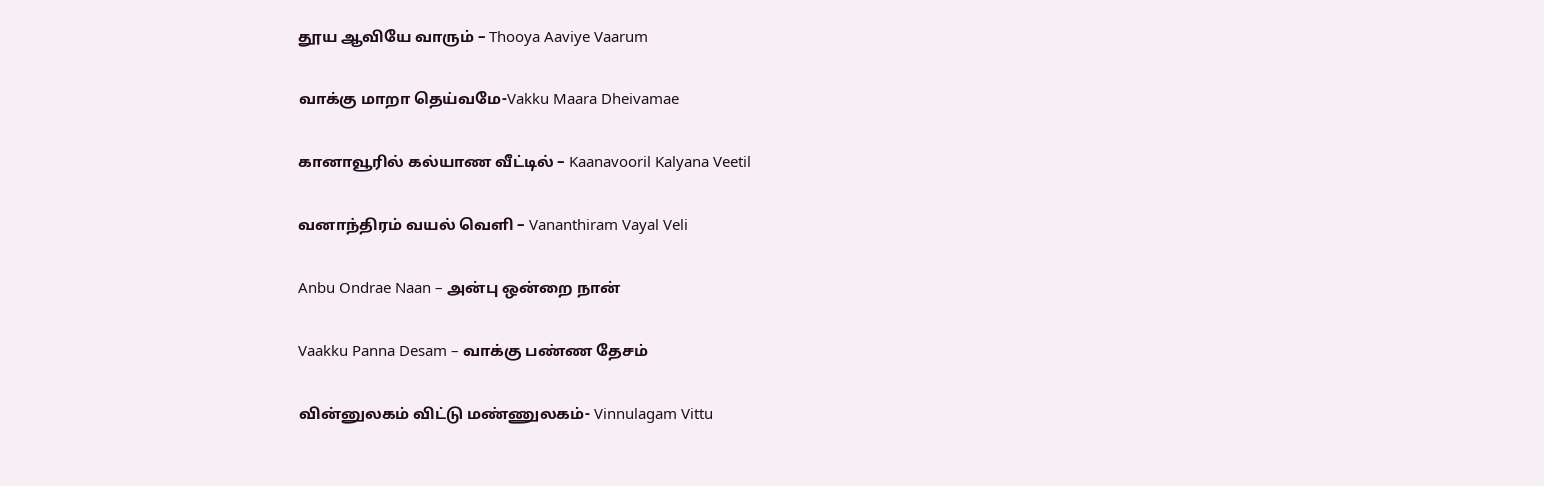தூய ஆவியே வாரும் – Thooya Aaviye Vaarum

வாக்கு மாறா தெய்வமே-Vakku Maara Dheivamae

கானாவூரில் கல்யாண வீட்டில் – Kaanavooril Kalyana Veetil

வனாந்திரம் வயல் வெளி – Vananthiram Vayal Veli

Anbu Ondrae Naan – அன்பு ஒன்றை நான்

Vaakku Panna Desam – வாக்கு பண்ண தேசம்

வின்னுலகம் விட்டு மண்ணுலகம்- Vinnulagam Vittu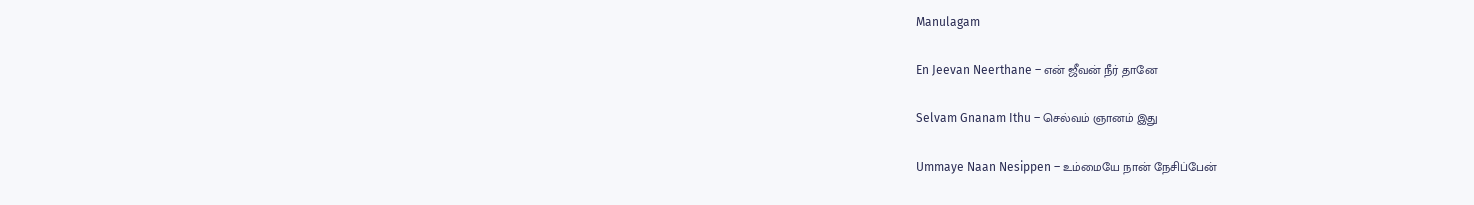Manulagam

En Jeevan Neerthane – என் ஜீவன் நீர் தானே

Selvam Gnanam Ithu – செல்வம் ஞானம் இது

Ummaye Naan Nesippen – உம்மையே நான் நேசிப்பேன்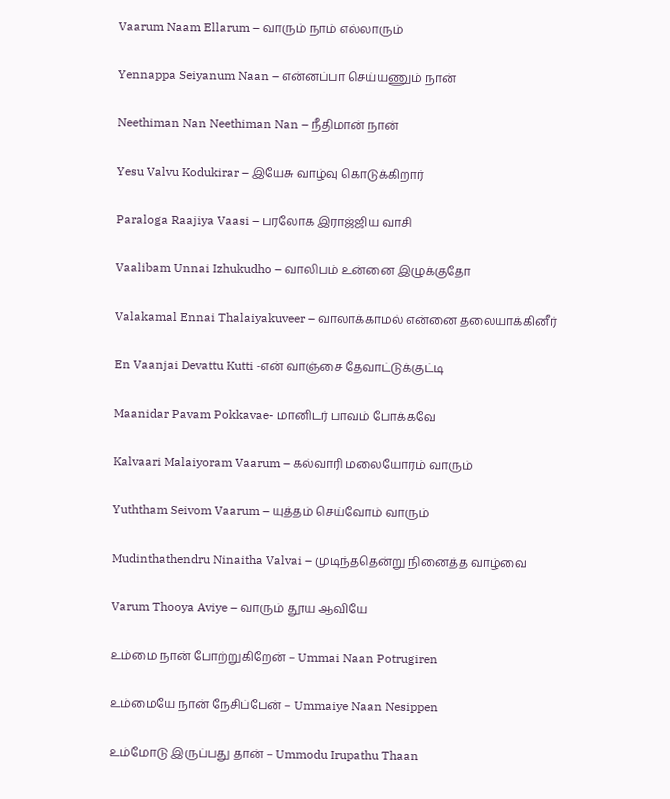Vaarum Naam Ellarum – வாரும் நாம் எல்லாரும்

Yennappa Seiyanum Naan – என்னப்பா செய்யணும் நான்

Neethiman Nan Neethiman Nan – நீதிமான் நான்

Yesu Valvu Kodukirar – இயேசு வாழ்வு கொடுக்கிறார்

Paraloga Raajiya Vaasi – பரலோக இராஜ்ஜிய வாசி

Vaalibam Unnai Izhukudho – வாலிபம் உன்னை இழுக்குதோ

Valakamal Ennai Thalaiyakuveer – வாலாக்காமல் என்னை தலையாக்கினீர்

En Vaanjai Devattu Kutti -என் வாஞ்சை தேவாட்டுக்குட்டி

Maanidar Pavam Pokkavae- மானிடர் பாவம் போக்கவே

Kalvaari Malaiyoram Vaarum – கல்வாரி மலையோரம் வாரும்

Yuththam Seivom Vaarum – யுத்தம் செய்வோம் வாரும்

Mudinthathendru Ninaitha Valvai – முடிந்ததென்று நினைத்த வாழ்வை

Varum Thooya Aviye – வாரும் தூய ஆவியே

உம்மை நான் போற்றுகிறேன் – Ummai Naan Potrugiren

உம்மையே நான் நேசிப்பேன் – Ummaiye Naan Nesippen

உம்மோடு இருப்பது தான் – Ummodu Irupathu Thaan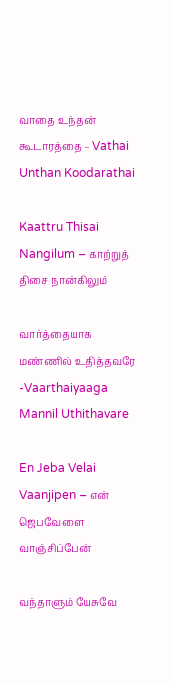வாதை உந்தன் கூடாரத்தை – Vathai Unthan Koodarathai

Kaattru Thisai Nangilum – காற்றுத் திசை நான்கிலும்

வார்த்தையாக மண்ணில் உதித்தவரே -Vaarthaiyaaga Mannil Uthithavare

En Jeba Velai Vaanjipen – என் ஜெபவேளை வாஞ்சிப்பேன்

வந்தாளும் யேசுவே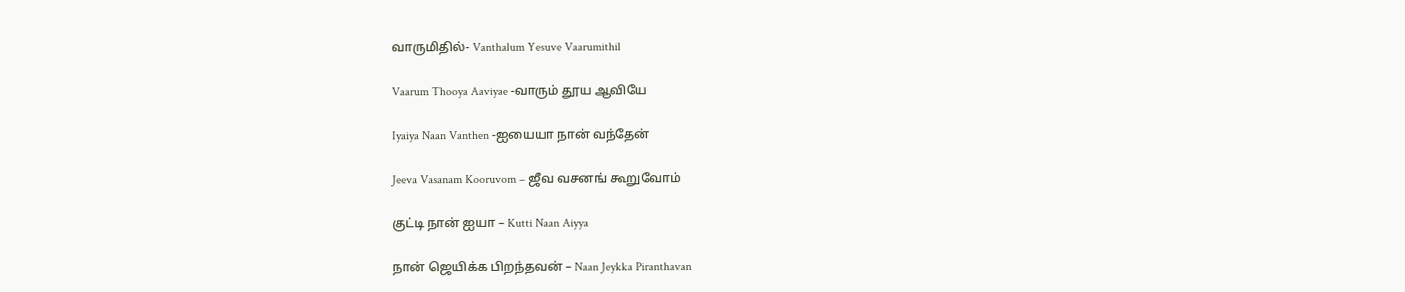வாருமிதில்- Vanthalum Yesuve Vaarumithil

Vaarum Thooya Aaviyae -வாரும் தூய ஆவியே

Iyaiya Naan Vanthen -ஐயையா நான் வந்தேன்

Jeeva Vasanam Kooruvom – ஜீவ வசனங் கூறுவோம்

குட்டி நான் ஐயா – Kutti Naan Aiyya

நான் ஜெயிக்க பிறந்தவன் – Naan Jeykka Piranthavan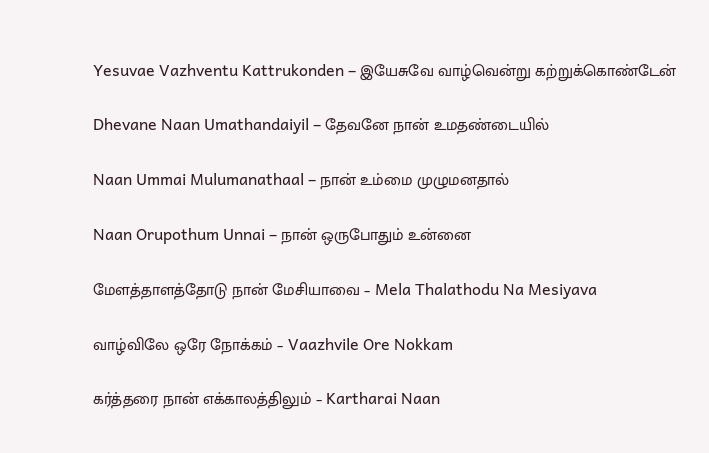Yesuvae Vazhventu Kattrukonden – இயேசுவே வாழ்வென்று கற்றுக்கொண்டேன்

Dhevane Naan Umathandaiyil – தேவனே நான் உமதண்டையில்

Naan Ummai Mulumanathaal – நான் உம்மை முழுமனதால்

Naan Orupothum Unnai – நான் ஒருபோதும் உன்னை

மேளத்தாளத்தோடு நான் மேசியாவை – Mela Thalathodu Na Mesiyava

வாழ்விலே ஒரே நோக்கம் – Vaazhvile Ore Nokkam

கர்த்தரை நான் எக்காலத்திலும் – Kartharai Naan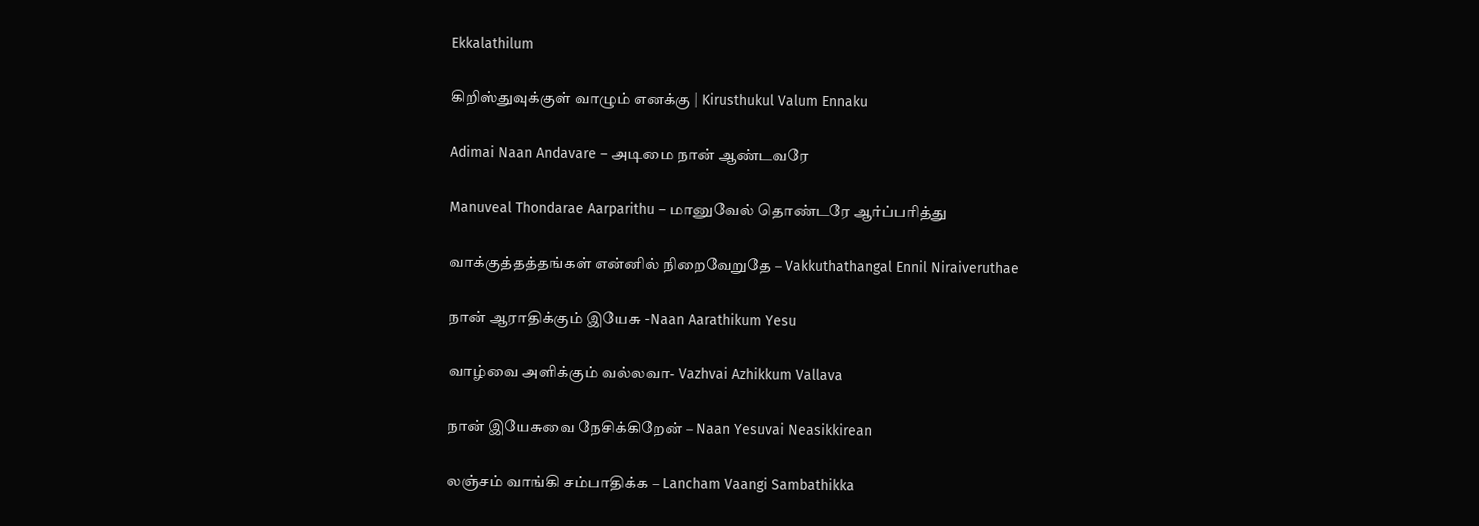Ekkalathilum

கிறிஸ்துவுக்குள் வாழும் எனக்கு | Kirusthukul Valum Ennaku

Adimai Naan Andavare – அடிமை நான் ஆண்டவரே

Manuveal Thondarae Aarparithu – மானுவேல் தொண்டரே ஆர்ப்பரித்து

வாக்குத்தத்தங்கள் என்னில் நிறைவேறுதே – Vakkuthathangal Ennil Niraiveruthae

நான் ஆராதிக்கும் இயேசு -Naan Aarathikum Yesu

வாழ்வை அளிக்கும் வல்லவா- Vazhvai Azhikkum Vallava

நான் இயேசுவை நேசிக்கிறேன் – Naan Yesuvai Neasikkirean

லஞ்சம் வாங்கி சம்பாதிக்க – Lancham Vaangi Sambathikka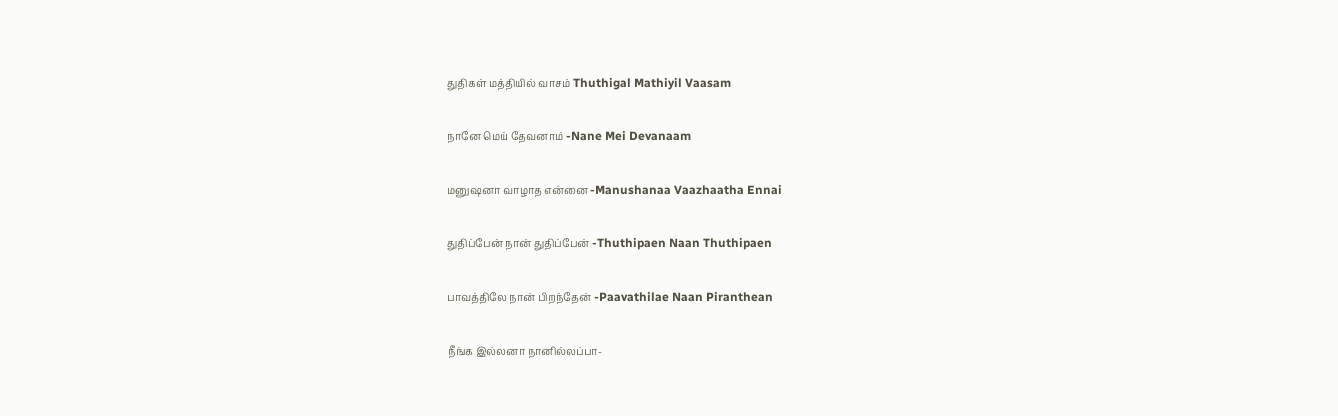துதிகள் மத்தியில் வாசம் Thuthigal Mathiyil Vaasam

நானே மெய் தேவனாம் -Nane Mei Devanaam

மனுஷனா வாழாத என்னை -Manushanaa Vaazhaatha Ennai

துதிப்பேன் நான் துதிப்பேன் -Thuthipaen Naan Thuthipaen

பாவத்திலே நான் பிறந்தேன் -Paavathilae Naan Piranthean

நீங்க இல்லனா நானில்லப்பா-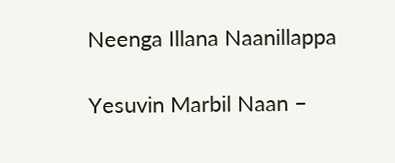Neenga Illana Naanillappa

Yesuvin Marbil Naan –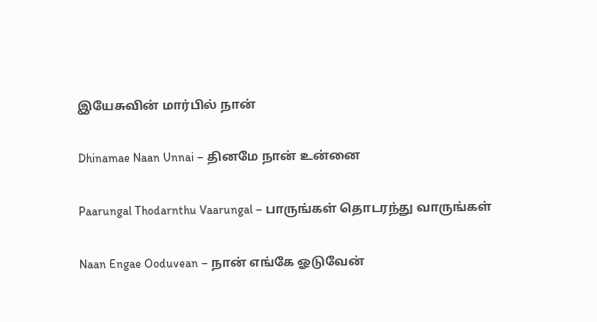இயேசுவின் மார்பில் நான்

Dhinamae Naan Unnai – தினமே நான் உன்னை

Paarungal Thodarnthu Vaarungal – பாருங்கள் தொடரந்து வாருங்கள்

Naan Engae Ooduvean – நான் எங்கே ஓடுவேன்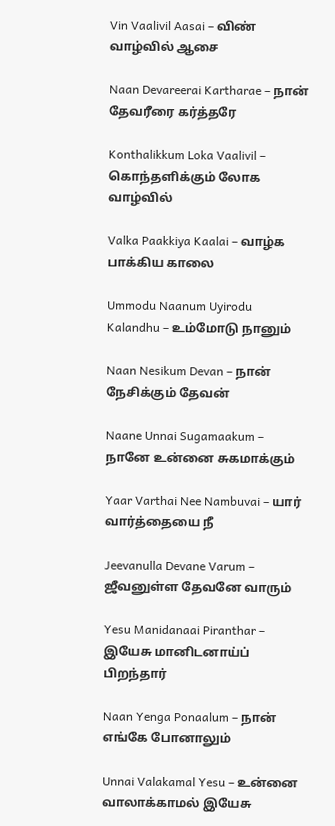Vin Vaalivil Aasai – விண் வாழ்வில் ஆசை

Naan Devareerai Kartharae – நான் தேவரீரை கர்த்தரே

Konthalikkum Loka Vaalivil – கொந்தளிக்கும் லோக வாழ்வில்

Valka Paakkiya Kaalai – வாழ்க பாக்கிய காலை

Ummodu Naanum Uyirodu Kalandhu – உம்மோடு நானும்

Naan Nesikum Devan – நான் நேசிக்கும் தேவன்

Naane Unnai Sugamaakum – நானே உன்னை சுகமாக்கும்

Yaar Varthai Nee Nambuvai – யார் வார்த்தையை நீ

Jeevanulla Devane Varum – ஜீவனுள்ள தேவனே வாரும்

Yesu Manidanaai Piranthar – இயேசு மானிடனாய்ப் பிறந்தார்

Naan Yenga Ponaalum – நான் எங்கே போனாலும்

Unnai Valakamal Yesu – உன்னை வாலாக்காமல் இயேசு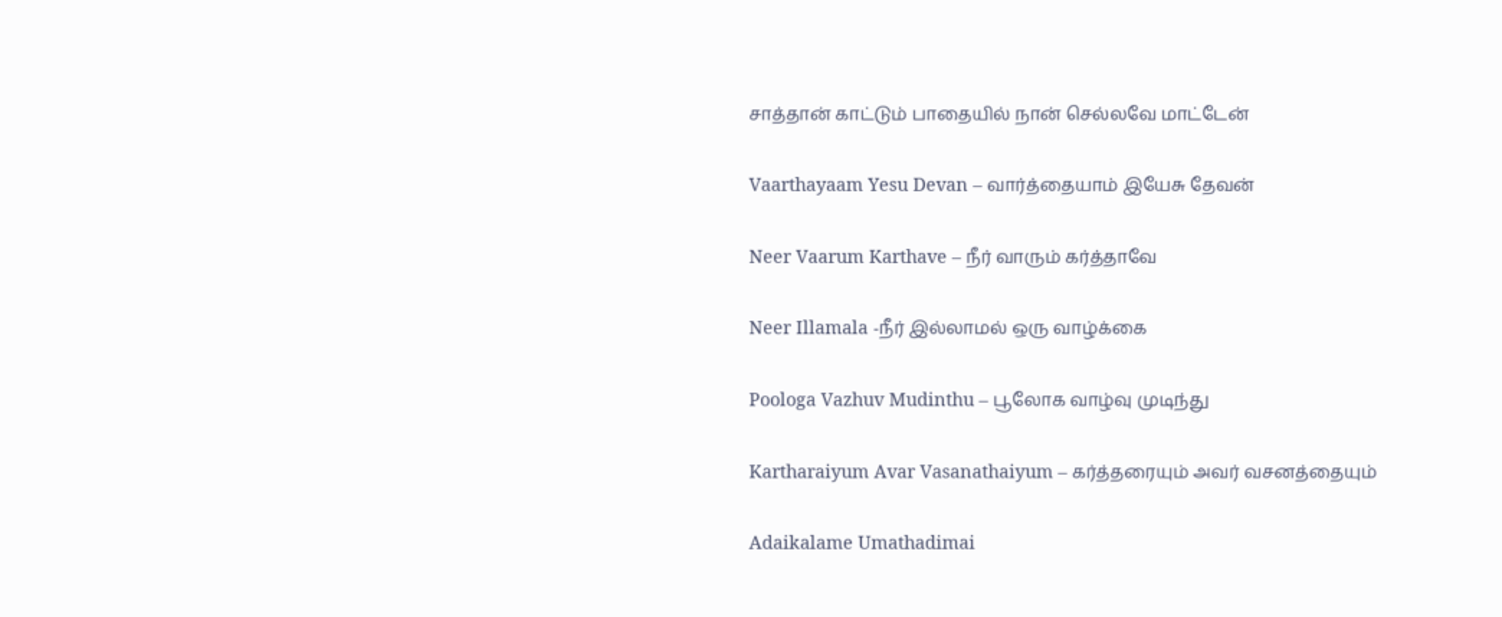சாத்தான் காட்டும் பாதையில் நான் செல்லவே மாட்டேன்

Vaarthayaam Yesu Devan – வார்த்தையாம் இயேசு தேவன்

Neer Vaarum Karthave – நீர் வாரும் கர்த்தாவே

Neer Illamala -நீர் இல்லாமல் ஒரு வாழ்க்கை

Poologa Vazhuv Mudinthu – பூலோக வாழ்வு முடிந்து

Kartharaiyum Avar Vasanathaiyum – கர்த்தரையும் அவர் வசனத்தையும்

Adaikalame Umathadimai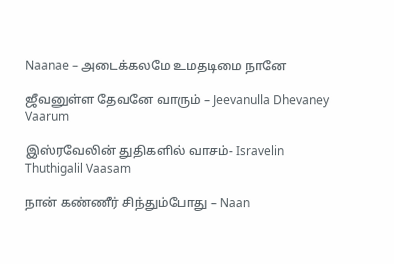Naanae – அடைக்கலமே உமதடிமை நானே

ஜீவனுள்ள தேவனே வாரும் – Jeevanulla Dhevaney Vaarum

இஸ்ரவேலின் துதிகளில் வாசம்- Isravelin Thuthigalil Vaasam

நான் கண்ணீர் சிந்தும்போது – Naan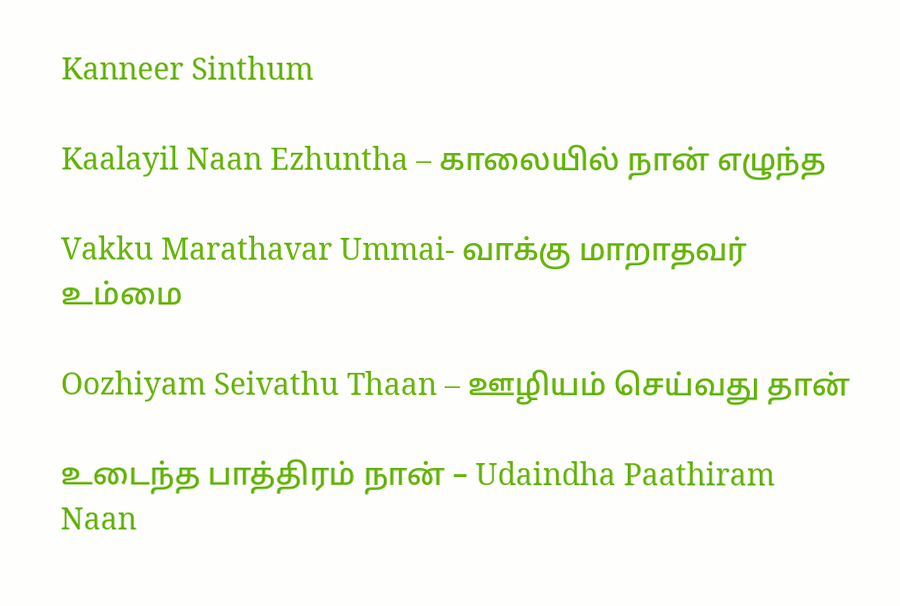Kanneer Sinthum

Kaalayil Naan Ezhuntha – காலையில் நான் எழுந்த

Vakku Marathavar Ummai- வாக்கு மாறாதவர் உம்மை

Oozhiyam Seivathu Thaan – ஊழியம் செய்வது தான்

உடைந்த பாத்திரம் நான் – Udaindha Paathiram Naan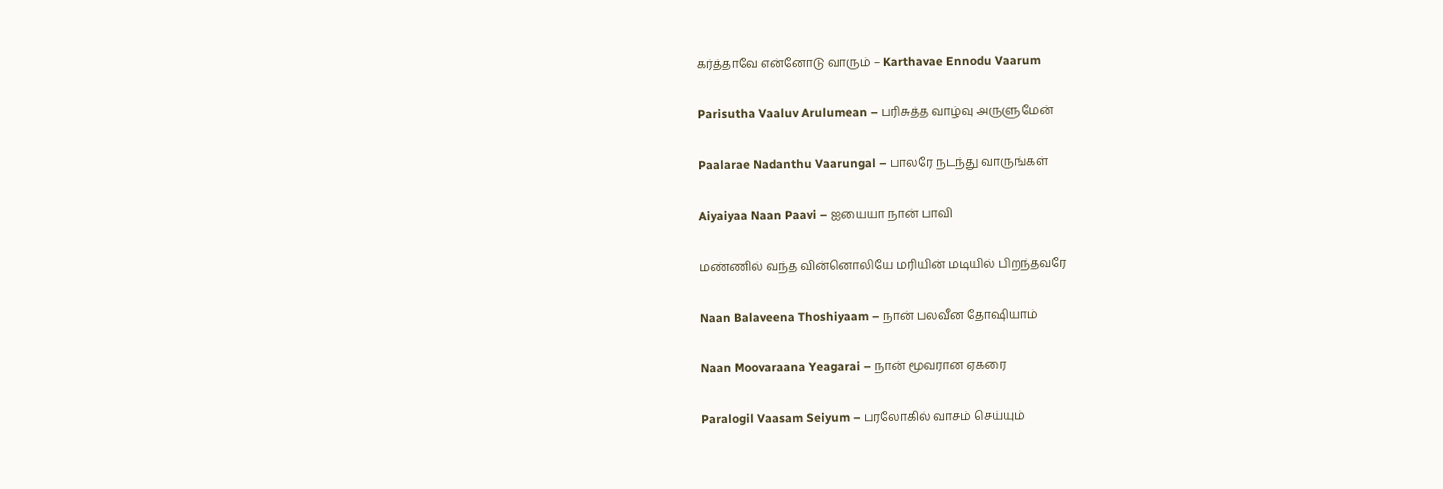கர்த்தாவே என்னோடு வாரும் – Karthavae Ennodu Vaarum

Parisutha Vaaluv Arulumean – பரிசுத்த வாழ்வு அருளுமேன்

Paalarae Nadanthu Vaarungal – பாலரே நடந்து வாருங்கள்

Aiyaiyaa Naan Paavi – ஐயையா நான் பாவி

மண்ணில் வந்த வின்னொலியே மரியின் மடியில் பிறந்தவரே

Naan Balaveena Thoshiyaam – நான் பலவீன தோஷியாம்

Naan Moovaraana Yeagarai – நான் மூவரான ஏகரை

Paralogil Vaasam Seiyum – பரலோகில் வாசம் செய்யும்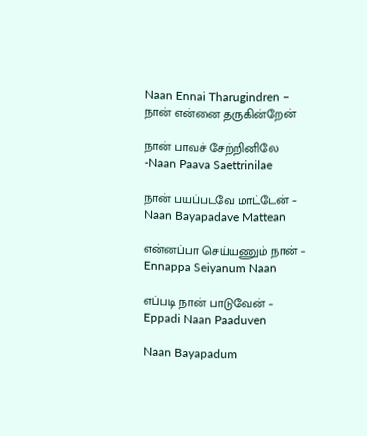Naan Ennai Tharugindren – நான் என்னை தருகின்றேன்

நான் பாவச் சேற்றினிலே -Naan Paava Saettrinilae

நான் பயப்படவே மாட்டேன் – Naan Bayapadave Mattean

என்னப்பா செய்யணும் நான் – Ennappa Seiyanum Naan

எப்படி நான் பாடுவேன் – Eppadi Naan Paaduven

Naan Bayapadum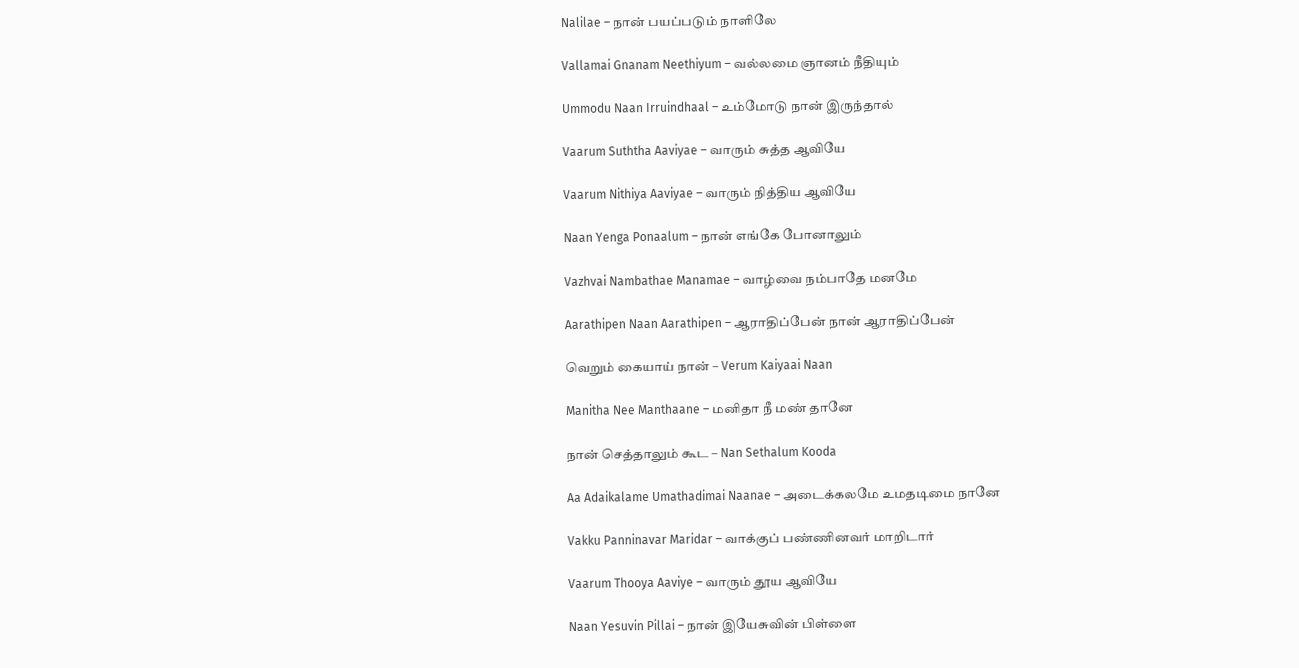Nalilae – நான் பயப்படும் நாளிலே

Vallamai Gnanam Neethiyum – வல்லமை ஞானம் நீதியும்

Ummodu Naan Irruindhaal – உம்மோடு நான் இருந்தால்

Vaarum Suththa Aaviyae – வாரும் சுத்த ஆவியே

Vaarum Nithiya Aaviyae – வாரும் நித்திய ஆவியே

Naan Yenga Ponaalum – நான் எங்கே போனாலும்

Vazhvai Nambathae Manamae – வாழ்வை நம்பாதே மனமே

Aarathipen Naan Aarathipen – ஆராதிப்பேன் நான் ஆராதிப்பேன்

வெறும் கையாய் நான் – Verum Kaiyaai Naan

Manitha Nee Manthaane – மனிதா நீ மண் தானே

நான் செத்தாலும் கூட – Nan Sethalum Kooda

Aa Adaikalame Umathadimai Naanae – அடைக்கலமே உமதடிமை நானே

Vakku Panninavar Maridar – வாக்குப் பண்ணினவர் மாறிடார்

Vaarum Thooya Aaviye – வாரும் தூய ஆவியே

Naan Yesuvin Pillai – நான் இயேசுவின் பிள்ளை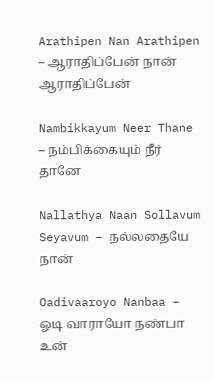Arathipen Nan Arathipen – ஆராதிப்பேன் நான் ஆராதிப்பேன்

Nambikkayum Neer Thane – நம்பிக்கையும் நீர் தானே

Nallathya Naan Sollavum Seyavum – நல்லதையே நான்

Oadivaaroyo Nanbaa – ஓடி வாராயோ நண்பா உன்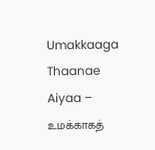Umakkaaga Thaanae Aiyaa – உமக்காகத்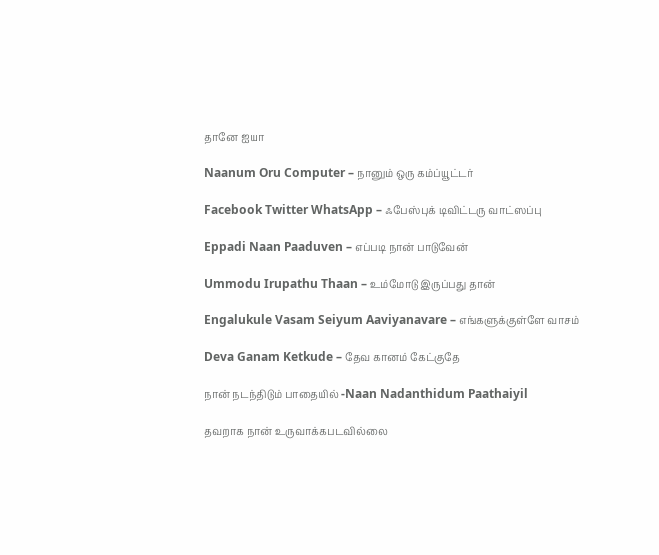தானே ஐயா

Naanum Oru Computer – நானும் ஒரு கம்ப்யூட்டர்

Facebook Twitter WhatsApp – ஃபேஸ்புக் டிவிட்டரு வாட்ஸப்பு

Eppadi Naan Paaduven – எப்படி நான் பாடுவேன்

Ummodu Irupathu Thaan – உம்மோடு இருப்பது தான்

Engalukule Vasam Seiyum Aaviyanavare – எங்களுக்குள்ளே வாசம்

Deva Ganam Ketkude – தேவ கானம் கேட்குதே

நான் நடந்திடும் பாதையில் -Naan Nadanthidum Paathaiyil

தவறாக நான் உருவாக்கபடவில்லை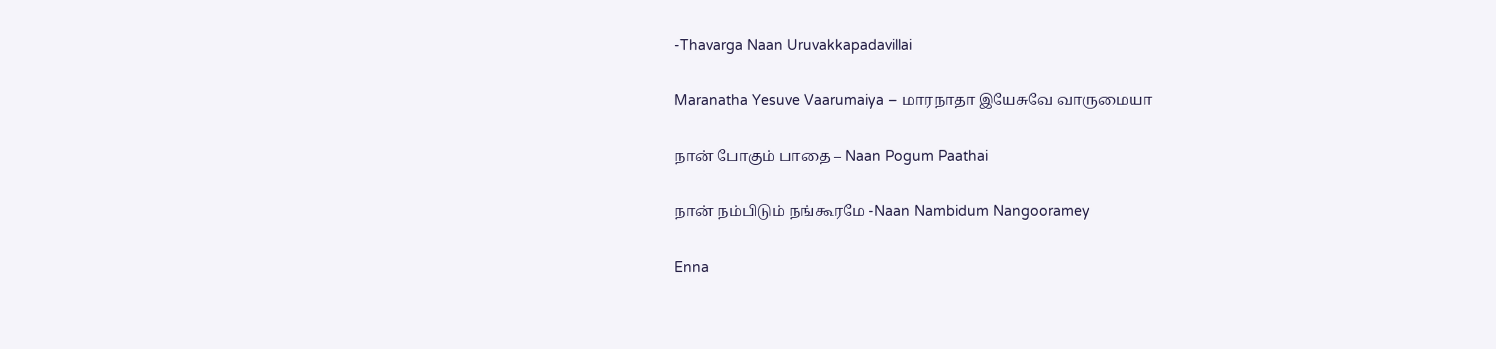-Thavarga Naan Uruvakkapadavillai

Maranatha Yesuve Vaarumaiya – மாரநாதா இயேசுவே வாருமையா

நான் போகும் பாதை – Naan Pogum Paathai

நான் நம்பிடும் நங்கூரமே -Naan Nambidum Nangooramey

Enna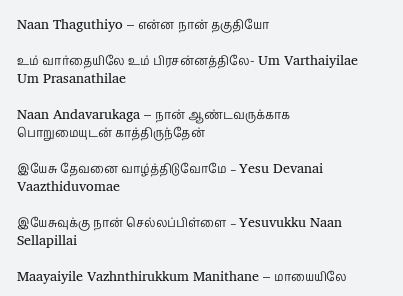Naan Thaguthiyo – என்ன நான் தகுதியோ

உம் வார்தையிலே உம் பிரசன்னத்திலே- Um Varthaiyilae Um Prasanathilae

Naan Andavarukaga – நான் ஆண்டவருக்காக பொறுமையுடன் காத்திருந்தேன்

இயேசு தேவனை வாழ்த்திடுவோமே – Yesu Devanai Vaazthiduvomae

இயேசுவுக்கு நான் செல்லப்பிள்ளை – Yesuvukku Naan Sellapillai

Maayaiyile Vazhnthirukkum Manithane – மாயையிலே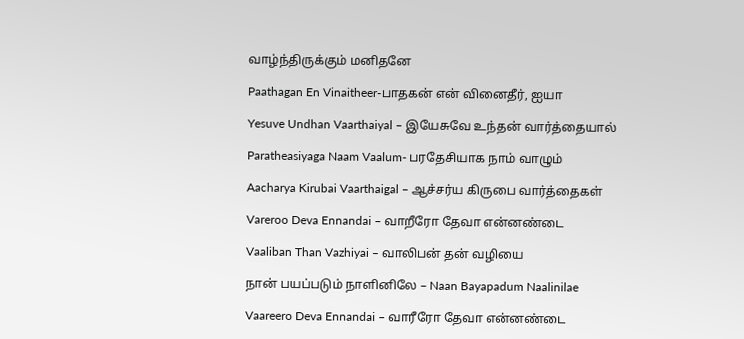வாழ்ந்திருக்கும் மனிதனே

Paathagan En Vinaitheer-பாதகன் என் வினைதீர், ஐயா

Yesuve Undhan Vaarthaiyal – இயேசுவே உந்தன் வார்த்தையால்

Paratheasiyaga Naam Vaalum- பரதேசியாக நாம் வாழும்

Aacharya Kirubai Vaarthaigal – ஆச்சர்ய கிருபை வார்த்தைகள்

Vareroo Deva Ennandai – வாறீரோ தேவா என்னண்டை

Vaaliban Than Vazhiyai – வாலிபன் தன் வழியை

நான் பயப்படும் நாளினிலே – Naan Bayapadum Naalinilae

Vaareero Deva Ennandai – வாரீரோ தேவா என்னண்டை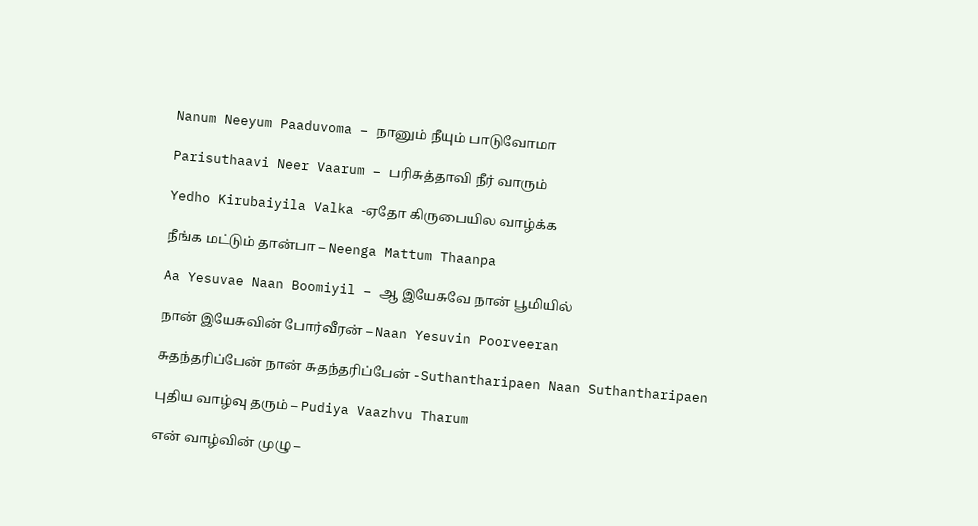Nanum Neeyum Paaduvoma – நானும் நீயும் பாடுவோமா

Parisuthaavi Neer Vaarum – பரிசுத்தாவி நீர் வாரும்

Yedho Kirubaiyila Valka -ஏதோ கிருபையில வாழ்க்க

நீங்க மட்டும் தான்பா – Neenga Mattum Thaanpa

Aa Yesuvae Naan Boomiyil – ஆ இயேசுவே நான் பூமியில்

நான் இயேசுவின் போர்வீரன் – Naan Yesuvin Poorveeran

சுதந்தரிப்பேன் நான் சுதந்தரிப்பேன் -Suthantharipaen Naan Suthantharipaen

புதிய வாழ்வு தரும் – Pudiya Vaazhvu Tharum

என் வாழ்வின் முழு –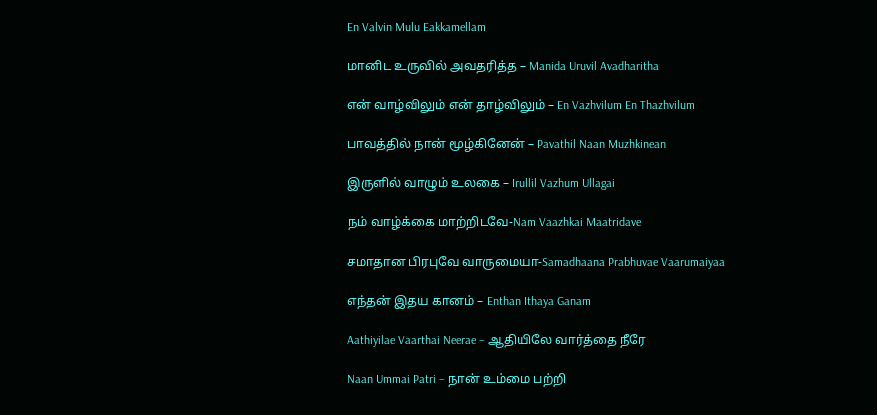En Valvin Mulu Eakkamellam

மானிட உருவில் அவதரித்த – Manida Uruvil Avadharitha

என் வாழ்விலும் என் தாழ்விலும் – En Vazhvilum En Thazhvilum

பாவத்தில் நான் மூழ்கினேன் – Pavathil Naan Muzhkinean

இருளில் வாழும் உலகை – Irullil Vazhum Ullagai

நம் வாழ்க்கை மாற்றிடவே-Nam Vaazhkai Maatridave

சமாதான பிரபுவே வாருமையா-Samadhaana Prabhuvae Vaarumaiyaa

எந்தன் இதய கானம் – Enthan Ithaya Ganam

Aathiyilae Vaarthai Neerae – ஆதியிலே வார்த்தை நீரே

Naan Ummai Patri – நான் உம்மை பற்றி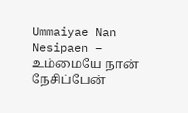Ummaiyae Nan Nesipaen – உம்மையே நான் நேசிப்பேன்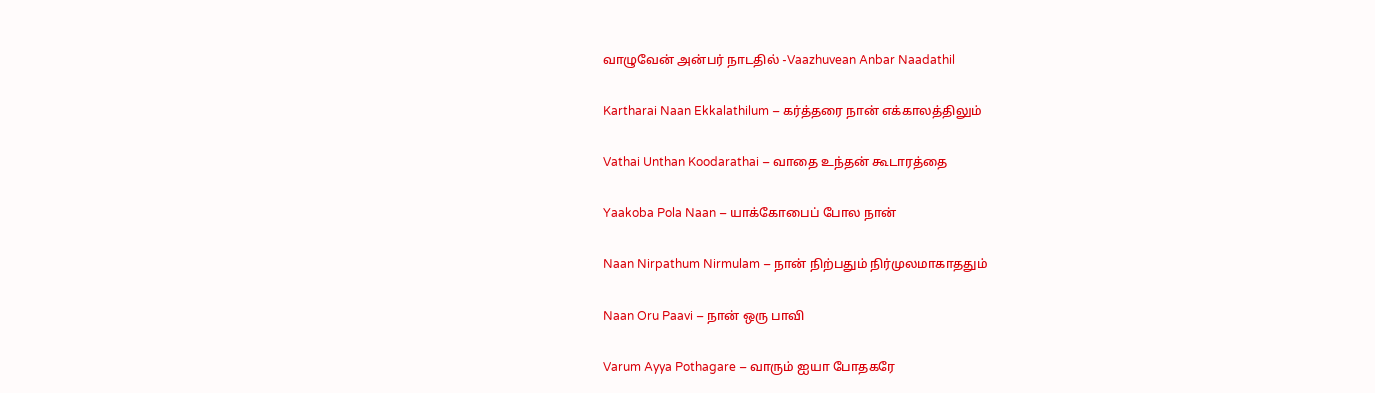வாழுவேன் அன்பர் நாடதில் -Vaazhuvean Anbar Naadathil

Kartharai Naan Ekkalathilum – கர்த்தரை நான் எக்காலத்திலும்

Vathai Unthan Koodarathai – வாதை உந்தன் கூடாரத்தை

Yaakoba Pola Naan – யாக்கோபைப் போல நான்

Naan Nirpathum Nirmulam – நான் நிற்பதும் நிர்முலமாகாததும்

Naan Oru Paavi – நான் ஒரு பாவி

Varum Ayya Pothagare – வாரும் ஐயா போதகரே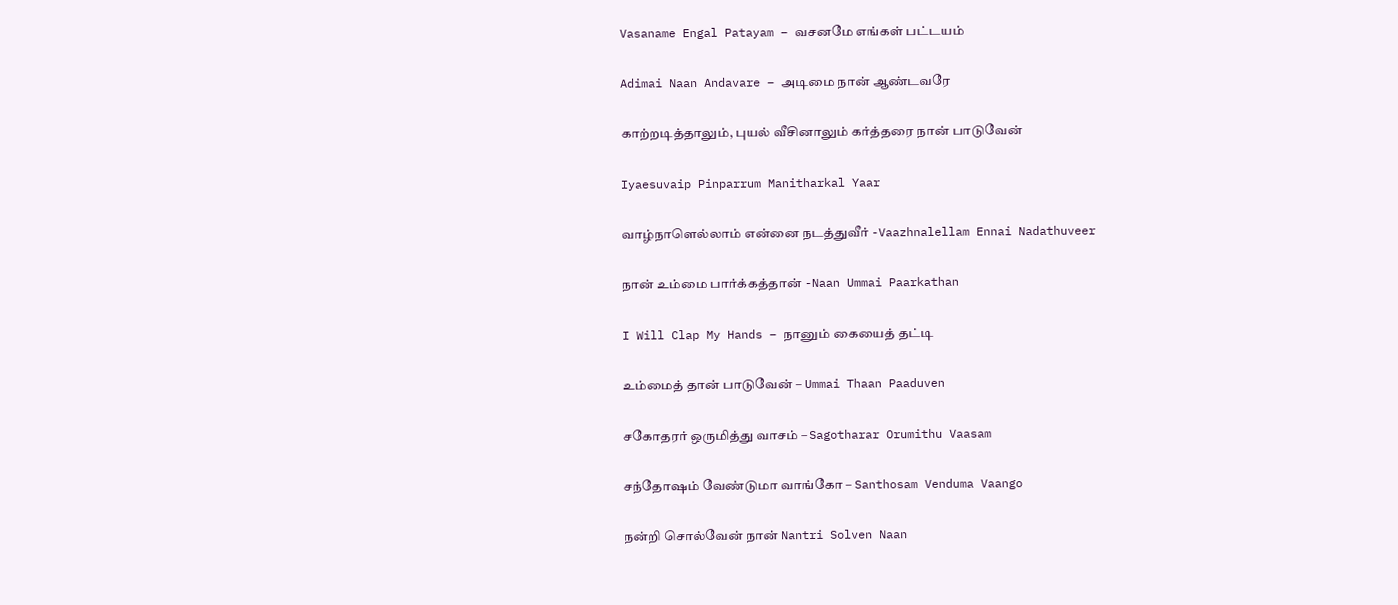Vasaname Engal Patayam – வசனமே எங்கள் பட்டயம்

Adimai Naan Andavare – அடிமை நான் ஆண்டவரே

காற்றடித்தாலும், புயல் வீசினாலும் கர்த்தரை நான் பாடுவேன்

Iyaesuvaip Pinparrum Manitharkal Yaar

வாழ்நாளெல்லாம் என்னை நடத்துவீர் -Vaazhnalellam Ennai Nadathuveer

நான் உம்மை பார்க்கத்தான் -Naan Ummai Paarkathan

I Will Clap My Hands – நானும் கையைத் தட்டி

உம்மைத் தான் பாடுவேன் – Ummai Thaan Paaduven

சகோதரர் ஒருமித்து வாசம் – Sagotharar Orumithu Vaasam

சந்தோஷம் வேண்டுமா வாங்கோ – Santhosam Venduma Vaango

நன்றி சொல்வேன் நான் Nantri Solven Naan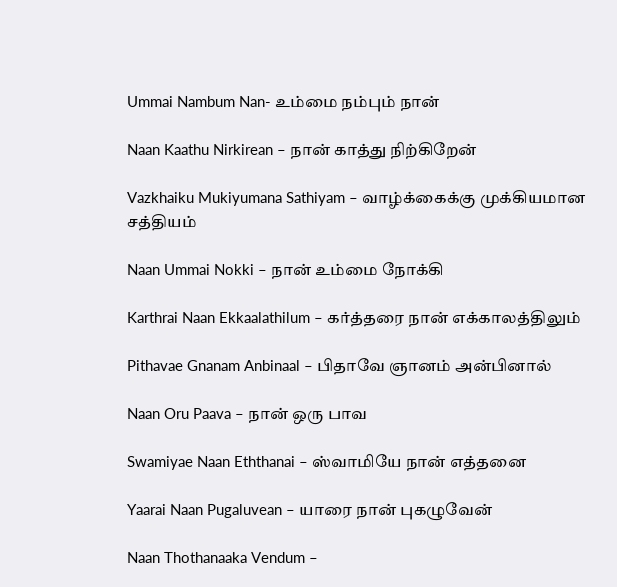Ummai Nambum Nan- உம்மை நம்பும் நான்

Naan Kaathu Nirkirean – நான் காத்து நிற்கிறேன்

Vazkhaiku Mukiyumana Sathiyam – வாழ்க்கைக்கு முக்கியமான சத்தியம்

Naan Ummai Nokki – நான் உம்மை நோக்கி

Karthrai Naan Ekkaalathilum – கர்த்தரை நான் எக்காலத்திலும்

Pithavae Gnanam Anbinaal – பிதாவே ஞானம் அன்பினால்

Naan Oru Paava – நான் ஒரு பாவ

Swamiyae Naan Eththanai – ஸ்வாமியே நான் எத்தனை

Yaarai Naan Pugaluvean – யாரை நான் புகழுவேன்

Naan Thothanaaka Vendum –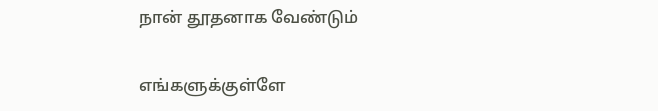நான் தூதனாக வேண்டும்

எங்களுக்குள்ளே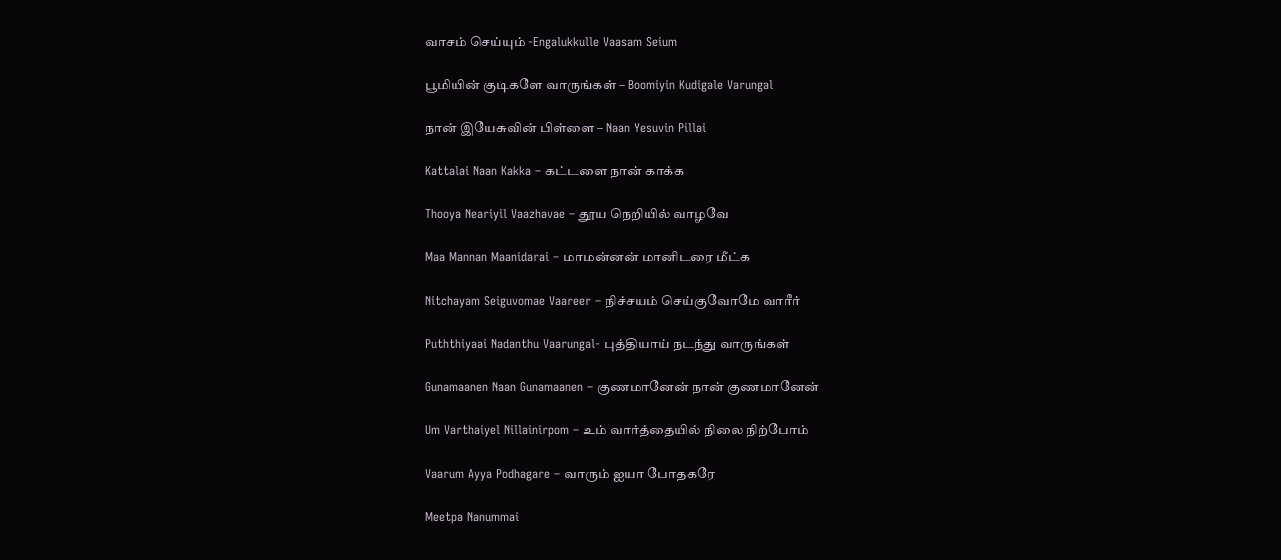வாசம் செய்யும் -Engalukkulle Vaasam Seium

பூமியின் குடிகளே வாருங்கள் – Boomiyin Kudigale Varungal

நான் இயேசுவின் பிள்ளை – Naan Yesuvin Pillai

Kattalai Naan Kakka – கட்டளை நான் காக்க

Thooya Neariyil Vaazhavae – தூய நெறியில் வாழவே

Maa Mannan Maanidarai – மாமன்னன் மானிடரை மீட்க

Nitchayam Seiguvomae Vaareer – நிச்சயம் செய்குவோமே வாரீர்

Puththiyaai Nadanthu Vaarungal- புத்தியாய் நடந்து வாருங்கள்

Gunamaanen Naan Gunamaanen – குணமானேன் நான் குணமானேன்

Um Varthaiyel Nillainirpom – உம் வார்த்தையில் நிலை நிற்போம்

Vaarum Ayya Podhagare – வாரும் ஐயா போதகரே

Meetpa Nanummai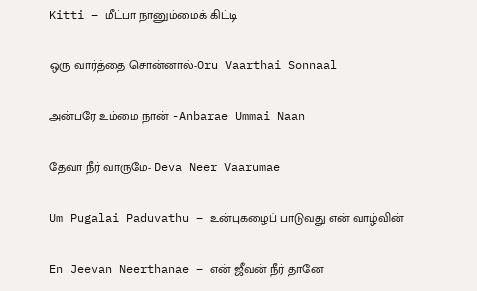Kitti – மீட்பா நானும்மைக் கிட்டி

ஒரு வார்த்தை சொன்னால்-Oru Vaarthai Sonnaal

அன்பரே உம்மை நான் -Anbarae Ummai Naan

தேவா நீர் வாருமே- Deva Neer Vaarumae

Um Pugalai Paduvathu – உன்புகழைப் பாடுவது என் வாழ்வின்

En Jeevan Neerthanae – என் ஜீவன் நீர் தானே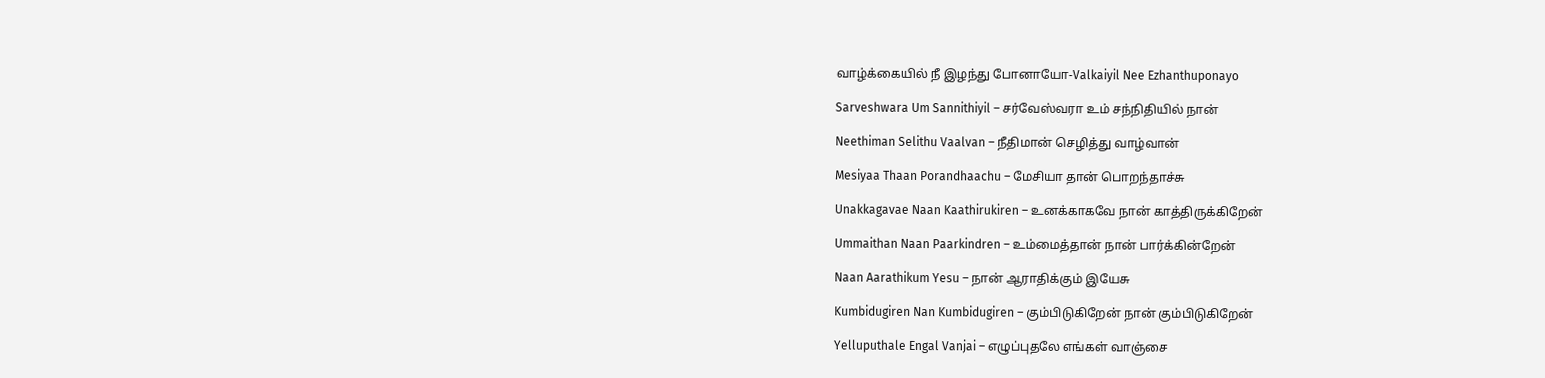வாழ்க்கையில் நீ இழந்து போனாயோ-Valkaiyil Nee Ezhanthuponayo

Sarveshwara Um Sannithiyil – சர்வேஸ்வரா உம் சந்நிதியில் நான்

Neethiman Selithu Vaalvan – நீதிமான் செழித்து வாழ்வான்

Mesiyaa Thaan Porandhaachu – மேசியா தான் பொறந்தாச்சு

Unakkagavae Naan Kaathirukiren – உனக்காகவே நான் காத்திருக்கிறேன்

Ummaithan Naan Paarkindren – உம்மைத்தான் நான் பார்க்கின்றேன்

Naan Aarathikum Yesu – நான் ஆராதிக்கும் இயேசு

Kumbidugiren Nan Kumbidugiren – கும்பிடுகிறேன் நான் கும்பிடுகிறேன்

Yelluputhale Engal Vanjai – எழுப்புதலே எங்கள் வாஞ்சை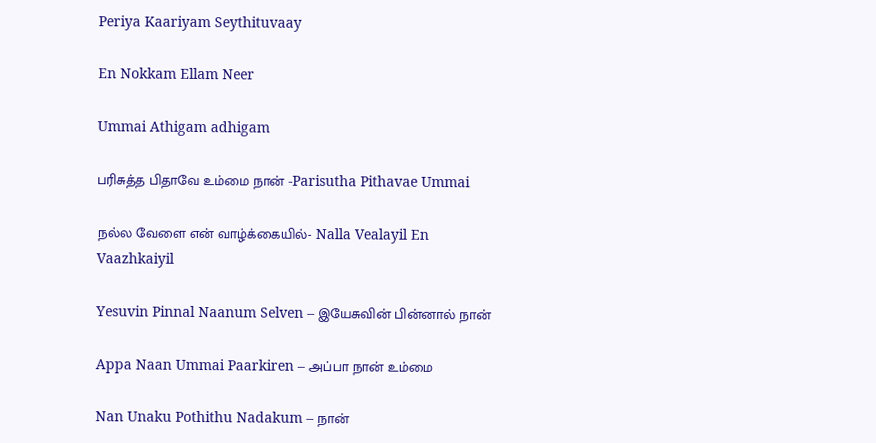Periya Kaariyam Seythituvaay

En Nokkam Ellam Neer

Ummai Athigam adhigam

பரிசுத்த பிதாவே உம்மை நான் -Parisutha Pithavae Ummai

நல்ல வேளை என் வாழ்க்கையில்- Nalla Vealayil En Vaazhkaiyil

Yesuvin Pinnal Naanum Selven – இயேசுவின் பின்னால் நான்

Appa Naan Ummai Paarkiren – அப்பா நான் உம்மை

Nan Unaku Pothithu Nadakum – நான்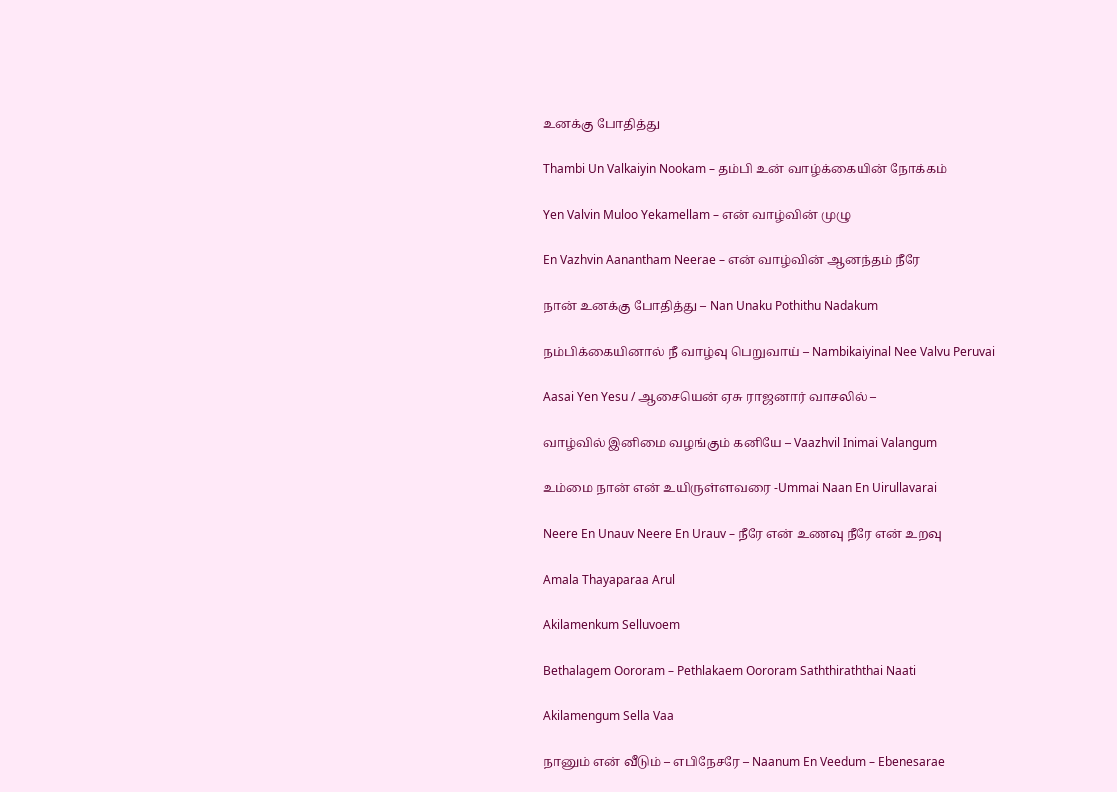உனக்கு போதித்து

Thambi Un Valkaiyin Nookam – தம்பி உன் வாழ்க்கையின் நோக்கம்

Yen Valvin Muloo Yekamellam – என் வாழ்வின் முழு

En Vazhvin Aanantham Neerae – என் வாழ்வின் ஆனந்தம் நீரே

நான் உனக்கு போதித்து – Nan Unaku Pothithu Nadakum

நம்பிக்கையினால் நீ வாழ்வு பெறுவாய் – Nambikaiyinal Nee Valvu Peruvai

Aasai Yen Yesu / ஆசையென் ஏசு ராஜனார் வாசலில் –

வாழ்வில் இனிமை வழங்கும் கனியே – Vaazhvil Inimai Valangum

உம்மை நான் என் உயிருள்ளவரை -Ummai Naan En Uirullavarai

Neere En Unauv Neere En Urauv – நீரே என் உணவு நீரே என் உறவு

Amala Thayaparaa Arul

Akilamenkum Selluvoem

Bethalagem Oororam – Pethlakaem Oororam Saththiraththai Naati

Akilamengum Sella Vaa

நானும் என் வீடும் – எபிநேசரே – Naanum En Veedum – Ebenesarae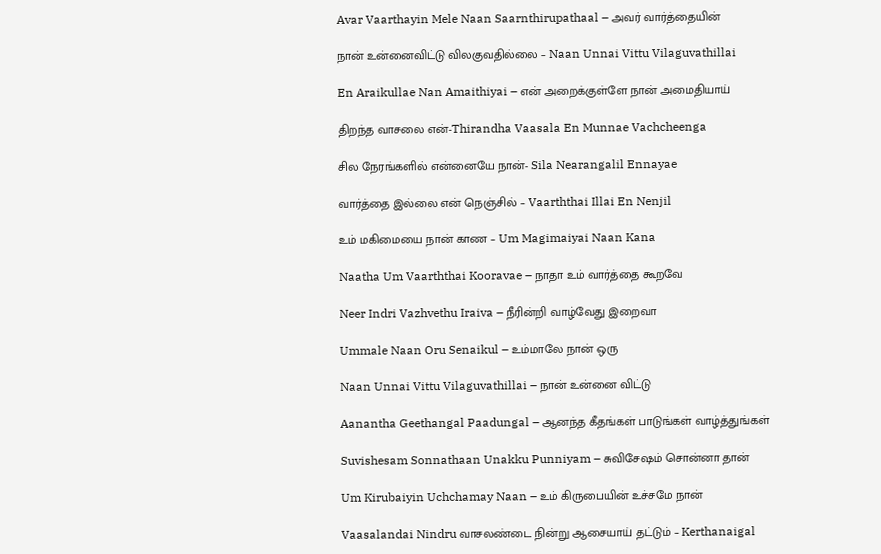Avar Vaarthayin Mele Naan Saarnthirupathaal – அவர் வார்த்தையின்

நான் உன்னைவிட்டு விலகுவதில்லை – Naan Unnai Vittu Vilaguvathillai

En Araikullae Nan Amaithiyai – என் அறைக்குள்ளே நான் அமைதியாய்

திறந்த வாசலை என்-Thirandha Vaasala En Munnae Vachcheenga

சில நேரங்களில் என்னையே நான்- Sila Nearangalil Ennayae

வார்த்தை இல்லை என் நெஞ்சில் – Vaarththai Illai En Nenjil

உம் மகிமையை நான் காண – Um Magimaiyai Naan Kana

Naatha Um Vaarththai Kooravae – நாதா உம் வார்த்தை கூறவே

Neer Indri Vazhvethu Iraiva – நீரின்றி வாழ்வேது இறைவா

Ummale Naan Oru Senaikul – உம்மாலே நான் ஒரு

Naan Unnai Vittu Vilaguvathillai – நான் உன்னை விட்டு

Aanantha Geethangal Paadungal – ஆனந்த கீதங்கள் பாடுங்கள் வாழ்த்துங்கள்

Suvishesam Sonnathaan Unakku Punniyam – சுவிசேஷம் சொன்னா தான்

Um Kirubaiyin Uchchamay Naan – உம் கிருபையின் உச்சமே நான்

Vaasalandai Nindru வாசலண்டை நின்று ஆசையாய் தட்டும் – Kerthanaigal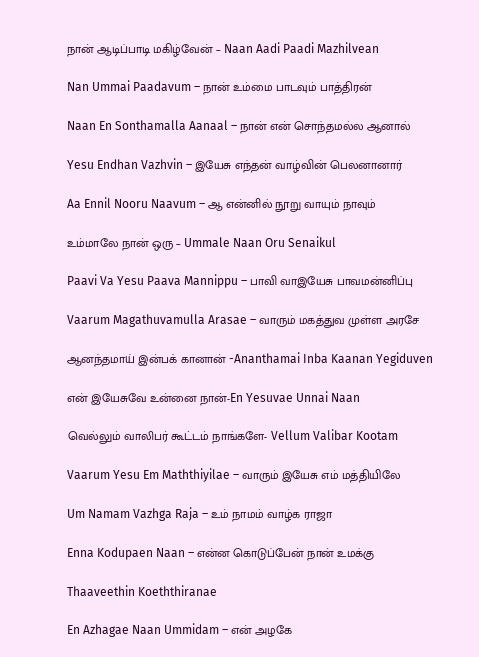நான் ஆடிப்பாடி மகிழ்வேன் – Naan Aadi Paadi Mazhilvean

Nan Ummai Paadavum – நான் உம்மை பாடவும் பாத்திரன்

Naan En Sonthamalla Aanaal – நான் என் சொந்தமல்ல ஆனால்

Yesu Endhan Vazhvin – இயேசு எந்தன் வாழ்வின் பெலனானார்

Aa Ennil Nooru Naavum – ஆ என்னில் நூறு வாயும் நாவும்

உம்மாலே நான் ஒரு – Ummale Naan Oru Senaikul

Paavi Va Yesu Paava Mannippu – பாவி வாஇயேசு பாவமன்னிப்பு

Vaarum Magathuvamulla Arasae – வாரும் மகத்துவ முள்ள அரசே

ஆனந்தமாய் இன்பக் கானான் -Ananthamai Inba Kaanan Yegiduven

என் இயேசுவே உன்னை நான்-En Yesuvae Unnai Naan

வெல்லும் வாலிபர் கூட்டம் நாங்களே- Vellum Valibar Kootam

Vaarum Yesu Em Maththiyilae – வாரும் இயேசு எம் மத்தியிலே

Um Namam Vazhga Raja – உம் நாமம் வாழ்க ராஜா

Enna Kodupaen Naan – என்ன கொடுப்பேன் நான் உமக்கு

Thaaveethin Koeththiranae

En Azhagae Naan Ummidam – என் அழகே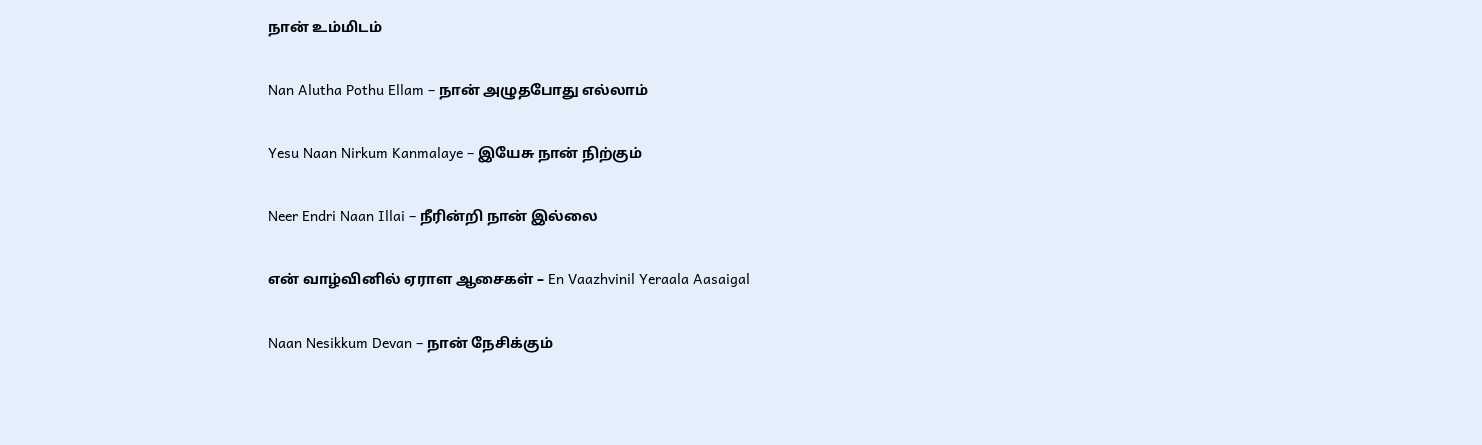நான் உம்மிடம்

Nan Alutha Pothu Ellam – நான் அழுதபோது எல்லாம்

Yesu Naan Nirkum Kanmalaye – இயேசு நான் நிற்கும்

Neer Endri Naan Illai – நீரின்றி நான் இல்லை

என் வாழ்வினில் ஏராள ஆசைகள் – En Vaazhvinil Yeraala Aasaigal

Naan Nesikkum Devan – நான் நேசிக்கும்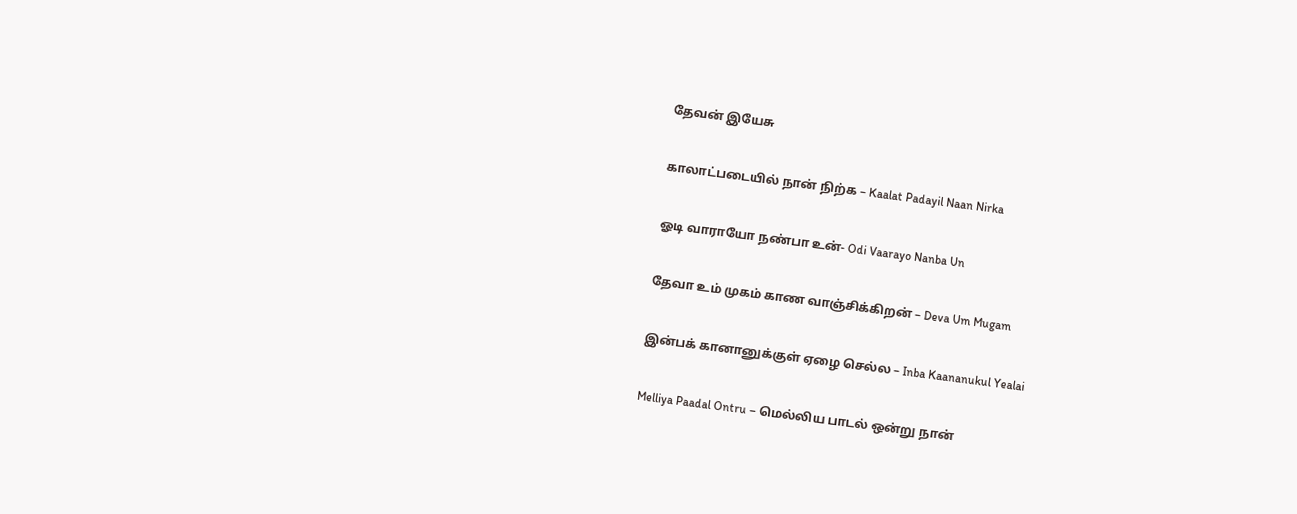தேவன் இயேசு

காலாட்படையில் நான் நிற்க – Kaalat Padayil Naan Nirka

ஓடி வாராயோ நண்பா உன்- Odi Vaarayo Nanba Un

தேவா உம் முகம் காண வாஞ்சிக்கிறன் – Deva Um Mugam

இன்பக் கானானுக்குள் ஏழை செல்ல – Inba Kaananukul Yealai

Melliya Paadal Ontru – மெல்லிய பாடல் ஒன்று நான்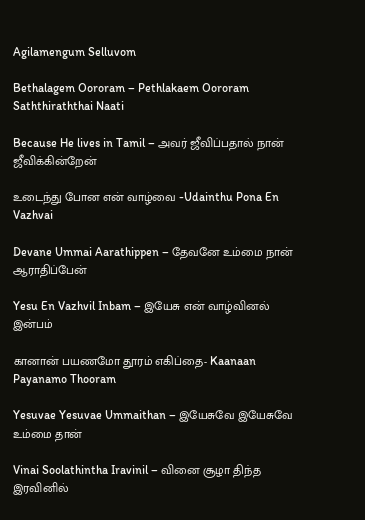Agilamengum Selluvom

Bethalagem Oororam – Pethlakaem Oororam Saththiraththai Naati

Because He lives in Tamil – அவர் ஜீவிப்பதால் நான் ஜீவிக்கின்றேன்

உடைந்து போன என் வாழ்வை -Udainthu Pona En Vazhvai

Devane Ummai Aarathippen – தேவனே உம்மை நான் ஆராதிப்பேன்

Yesu En Vazhvil Inbam – இயேசு என் வாழ்வினல் இன்பம்

கானான் பயணமோ தூரம் எகிப்தை- Kaanaan Payanamo Thooram

Yesuvae Yesuvae Ummaithan – இயேசுவே இயேசுவே உம்மை தான்

Vinai Soolathintha Iravinil – வினை சூழா திந்த இரவினில்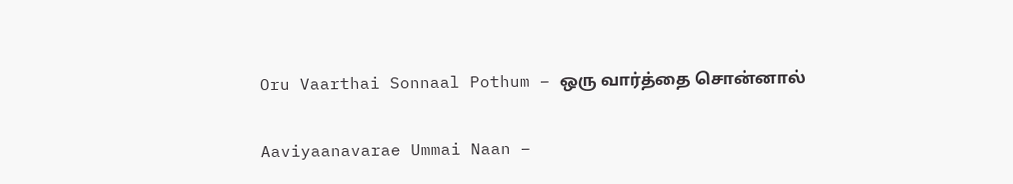Oru Vaarthai Sonnaal Pothum – ஒரு வார்த்தை சொன்னால்

Aaviyaanavarae Ummai Naan –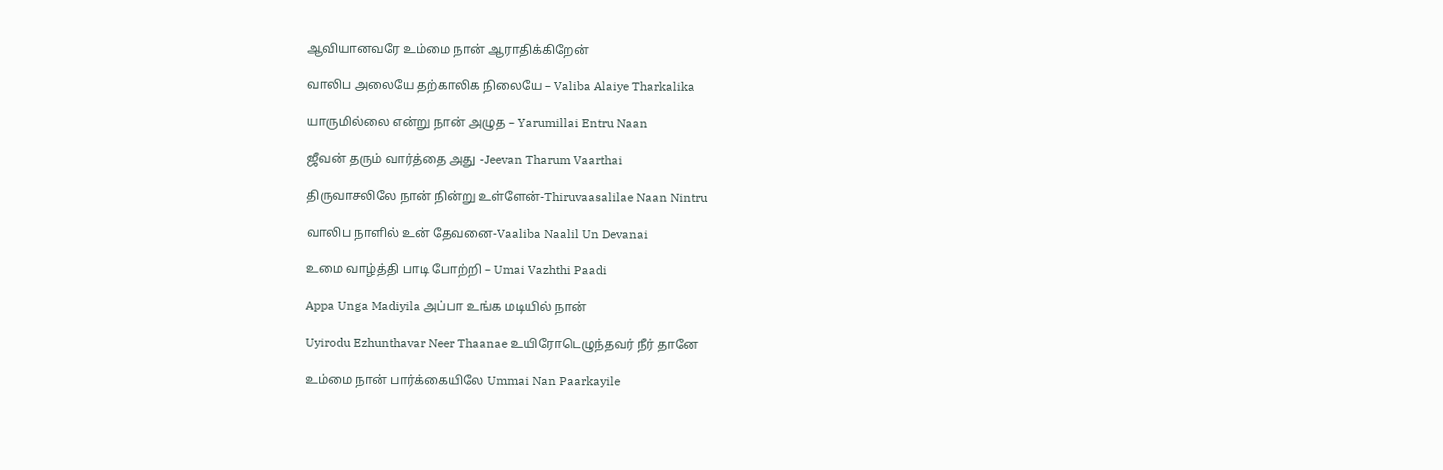ஆவியானவரே உம்மை நான் ஆராதிக்கிறேன்

வாலிப அலையே தற்காலிக நிலையே – Valiba Alaiye Tharkalika

யாருமில்லை என்று நான் அழுத – Yarumillai Entru Naan

ஜீவன் தரும் வார்த்தை அது -Jeevan Tharum Vaarthai

திருவாசலிலே நான் நின்று உள்ளேன்-Thiruvaasalilae Naan Nintru

வாலிப நாளில் உன் தேவனை-Vaaliba Naalil Un Devanai

உமை வாழ்த்தி பாடி போற்றி – Umai Vazhthi Paadi

Appa Unga Madiyila அப்பா உங்க மடியில் நான்

Uyirodu Ezhunthavar Neer Thaanae உயிரோடெழுந்தவர் நீர் தானே

உம்மை நான் பார்க்கையிலே Ummai Nan Paarkayile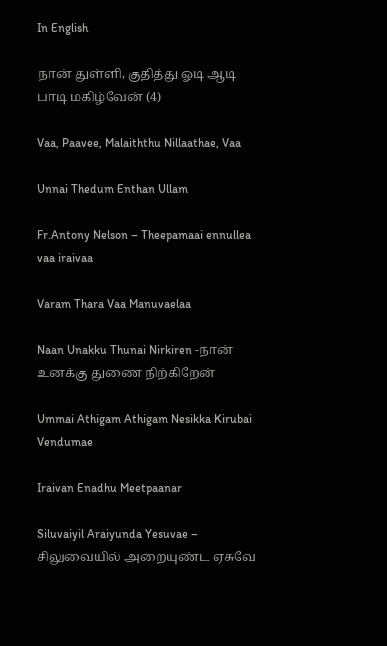In English

நான் துள்ளி, குதித்து ஓடி ஆடி பாடி மகிழ்வேன் (4)

Vaa, Paavee, Malaiththu Nillaathae, Vaa

Unnai Thedum Enthan Ullam

Fr.Antony Nelson – Theepamaai ennullea vaa iraivaa

Varam Thara Vaa Manuvaelaa

Naan Unakku Thunai Nirkiren -நான் உனக்கு துணை நிற்கிறேன்

Ummai Athigam Athigam Nesikka Kirubai Vendumae

Iraivan Enadhu Meetpaanar

Siluvaiyil Araiyunda Yesuvae – சிலுவையில் அறையுண்ட ஏசுவே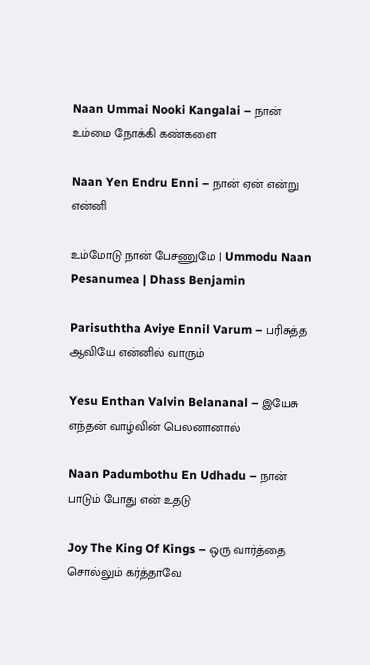Naan Ummai Nooki Kangalai – நான் உம்மை நோக்கி கண்களை

Naan Yen Endru Enni – நான் ஏன் என்று என்னி

உம்மோடு நான் பேசணுமே | Ummodu Naan Pesanumea | Dhass Benjamin

Parisuththa Aviye Ennil Varum – பரிசுத்த ஆவியே என்னில் வாரும்

Yesu Enthan Valvin Belananal – இயேசு எந்தன் வாழ்வின் பெலனானால்

Naan Padumbothu En Udhadu – நான் பாடும் போது என் உதடு

Joy The King Of Kings – ஒரு வார்த்தை சொல்லும் கர்த்தாவே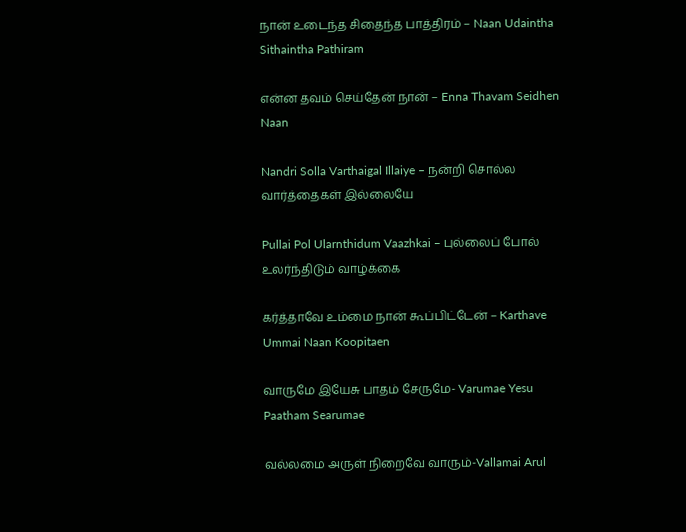நான் உடைந்த சிதைந்த பாத்திரம் – Naan Udaintha Sithaintha Pathiram

என்ன தவம் செய்தேன் நான் – Enna Thavam Seidhen Naan

Nandri Solla Varthaigal Illaiye – நன்றி சொல்ல வார்த்தைகள் இல்லையே

Pullai Pol Ularnthidum Vaazhkai – புல்லைப் போல் உலர்ந்திடும் வாழ்க்கை

கர்த்தாவே உம்மை நான் கூப்பிட்டேன் – Karthave Ummai Naan Koopitaen

வாருமே இயேசு பாதம் சேருமே- Varumae Yesu Paatham Searumae

வல்லமை அருள் நிறைவே வாரும்-Vallamai Arul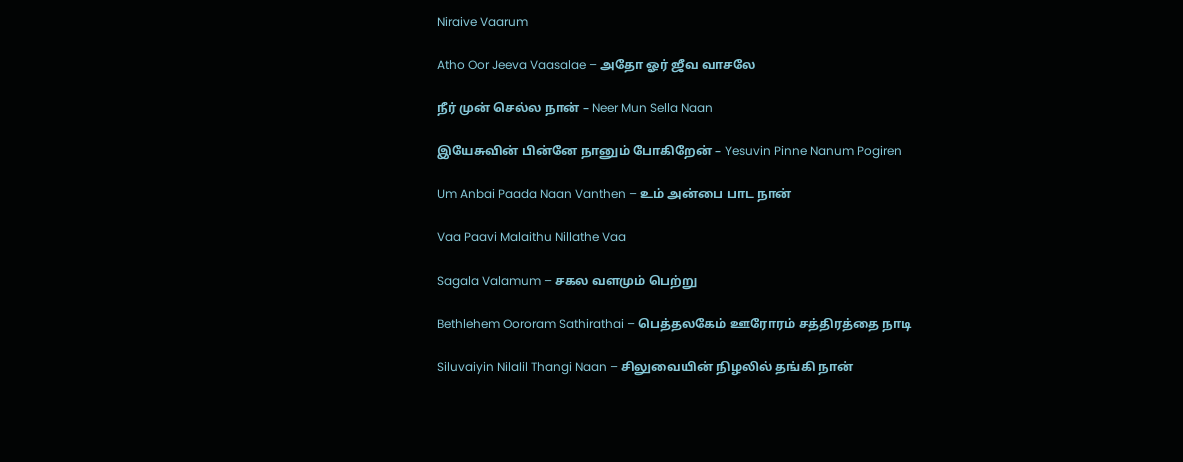Niraive Vaarum

Atho Oor Jeeva Vaasalae – அதோ ஓர் ஜீவ வாசலே

நீர் முன் செல்ல நான் – Neer Mun Sella Naan

இயேசுவின் பின்னே நானும் போகிறேன் – Yesuvin Pinne Nanum Pogiren

Um Anbai Paada Naan Vanthen – உம் அன்பை பாட நான்

Vaa Paavi Malaithu Nillathe Vaa

Sagala Valamum – சகல வளமும் பெற்று

Bethlehem Oororam Sathirathai – பெத்தலகேம் ஊரோரம் சத்திரத்தை நாடி

Siluvaiyin Nilalil Thangi Naan – சிலுவையின் நிழலில் தங்கி நான்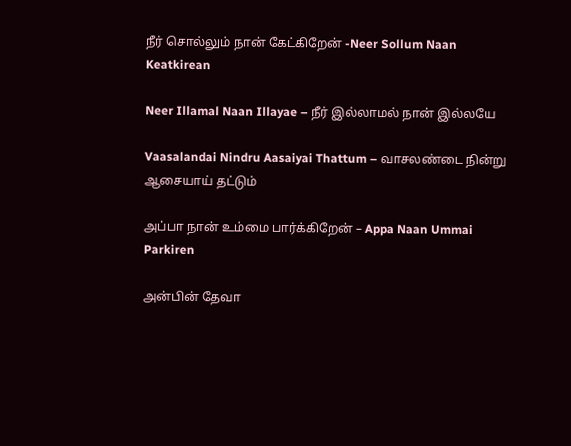நீர் சொல்லும் நான் கேட்கிறேன் -Neer Sollum Naan Keatkirean

Neer Illamal Naan Illayae – நீர் இல்லாமல் நான் இல்லயே

Vaasalandai Nindru Aasaiyai Thattum – வாசலண்டை நின்று ஆசையாய் தட்டும்

அப்பா நான் உம்மை பார்க்கிறேன் – Appa Naan Ummai Parkiren

அன்பின் தேவா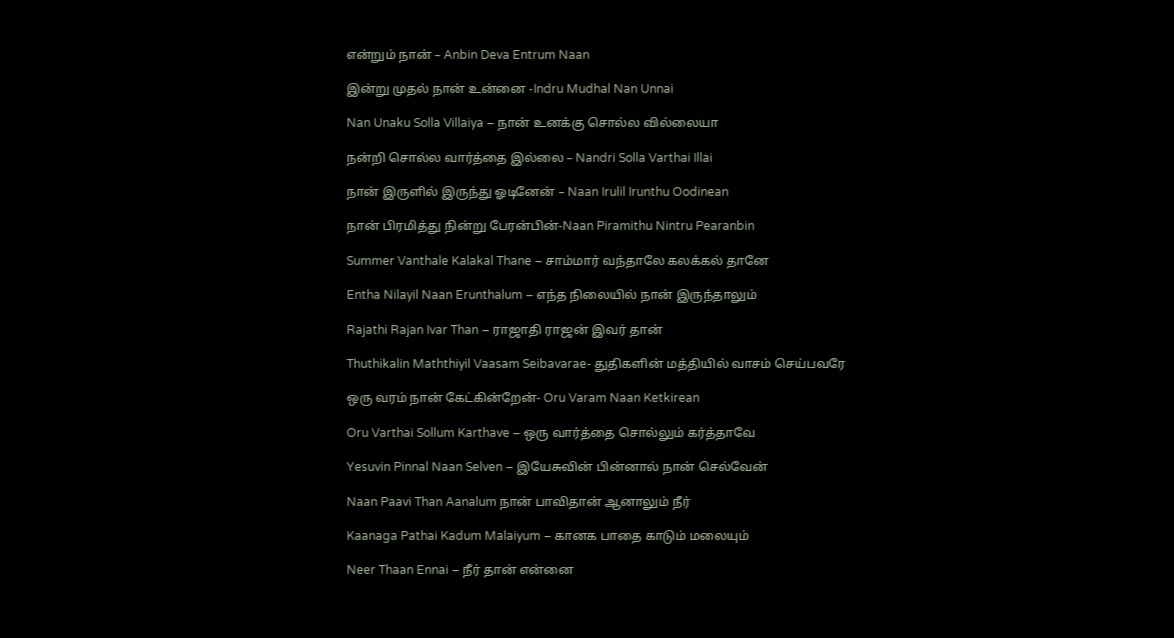என்றும் நான் – Anbin Deva Entrum Naan

இன்று முதல் நான் உன்னை -Indru Mudhal Nan Unnai

Nan Unaku Solla Villaiya – நான் உனக்கு சொல்ல வில்லையா

நன்றி சொல்ல வார்த்தை இல்லை – Nandri Solla Varthai Illai

நான் இருளில் இருந்து ஓடினேன் – Naan Irulil Irunthu Oodinean

நான் பிரமித்து நின்று பேரன்பின்-Naan Piramithu Nintru Pearanbin

Summer Vanthale Kalakal Thane – சாம்மார் வந்தாலே கலக்கல் தானே

Entha Nilayil Naan Erunthalum – எந்த நிலையில் நான் இருந்தாலும்

Rajathi Rajan Ivar Than – ராஜாதி ராஜன் இவர் தான்

Thuthikalin Maththiyil Vaasam Seibavarae- துதிகளின் மத்தியில் வாசம் செய்பவரே

ஒரு வரம் நான் கேட்கின்றேன்- Oru Varam Naan Ketkirean

Oru Varthai Sollum Karthave – ஒரு வார்த்தை சொல்லும் கர்த்தாவே

Yesuvin Pinnal Naan Selven – இயேசுவின் பின்னால் நான் செல்வேன்

Naan Paavi Than Aanalum நான் பாவிதான் ஆனாலும் நீர்

Kaanaga Pathai Kadum Malaiyum – கானக பாதை காடும் மலையும்

Neer Thaan Ennai – நீர் தான் என்னை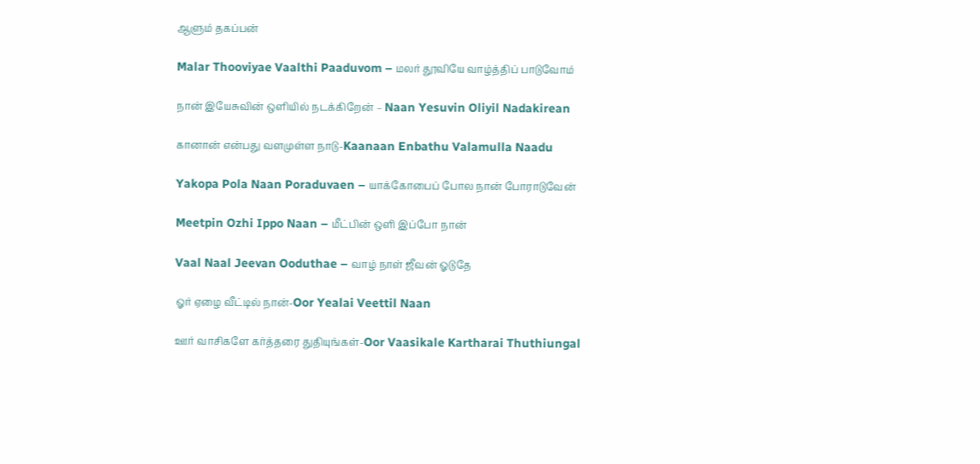ஆளும் தகப்பன்

Malar Thooviyae Vaalthi Paaduvom – மலர் தூவியே வாழ்த்திப் பாடுவோம்

நான் இயேசுவின் ஒளியில் நடக்கிறேன் – Naan Yesuvin Oliyil Nadakirean

கானான் என்பது வளமுள்ள நாடு-Kaanaan Enbathu Valamulla Naadu

Yakopa Pola Naan Poraduvaen – யாக்கோபைப் போல நான் போராடுவேன்

Meetpin Ozhi Ippo Naan – மீட்பின் ஒளி இப்போ நான்

Vaal Naal Jeevan Ooduthae – வாழ் நாள் ஜீவன் ஓடுதே

ஓர் ஏழை வீட்டில் நான்-Oor Yealai Veettil Naan

ஊர் வாசிகளே கர்த்தரை துதியுங்கள்-Oor Vaasikale Kartharai Thuthiungal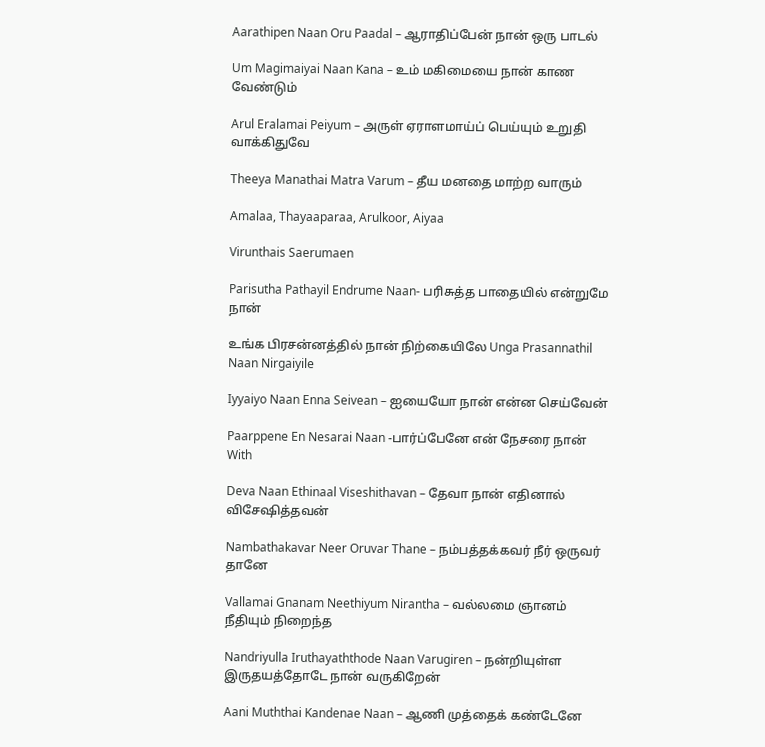Aarathipen Naan Oru Paadal – ஆராதிப்பேன் நான் ஒரு பாடல்

Um Magimaiyai Naan Kana – உம் மகிமையை நான் காண வேண்டும்

Arul Eralamai Peiyum – அருள் ஏராளமாய்ப் பெய்யும் உறுதி வாக்கிதுவே

Theeya Manathai Matra Varum – தீய மனதை மாற்ற வாரும்

Amalaa, Thayaaparaa, Arulkoor, Aiyaa

Virunthais Saerumaen

Parisutha Pathayil Endrume Naan- பரிசுத்த பாதையில் என்றுமே நான்

உங்க பிரசன்னத்தில் நான் நிற்கையிலே Unga Prasannathil Naan Nirgaiyile

Iyyaiyo Naan Enna Seivean – ஐயையோ நான் என்ன செய்வேன்

Paarppene En Nesarai Naan -பார்ப்பேனே என் நேசரை நான் With

Deva Naan Ethinaal Viseshithavan – தேவா நான் எதினால் விசேஷித்தவன்

Nambathakavar Neer Oruvar Thane – நம்பத்தக்கவர் நீர் ஒருவர் தானே

Vallamai Gnanam Neethiyum Nirantha – வல்லமை ஞானம் நீதியும் நிறைந்த

Nandriyulla Iruthayaththode Naan Varugiren – நன்றியுள்ள இருதயத்தோடே நான் வருகிறேன்

Aani Muththai Kandenae Naan – ஆணி முத்தைக் கண்டேனே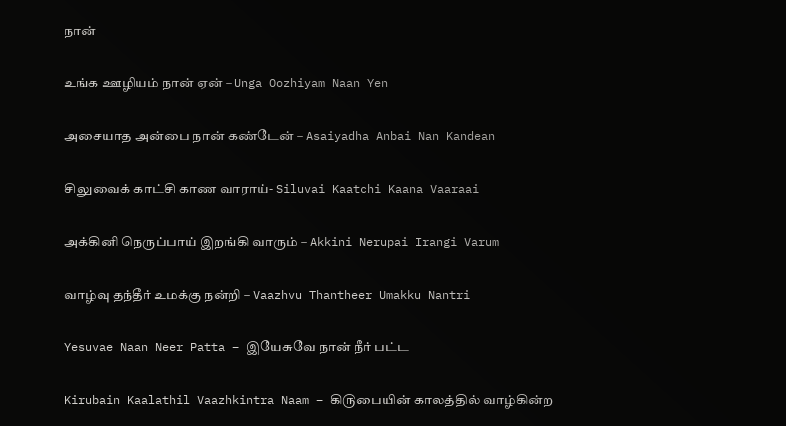நான்

உங்க ஊழியம் நான் ஏன் – Unga Oozhiyam Naan Yen

அசையாத அன்பை நான் கண்டேன் – Asaiyadha Anbai Nan Kandean

சிலுவைக் காட்சி காண வாராய்- Siluvai Kaatchi Kaana Vaaraai

அக்கினி நெருப்பாய் இறங்கி வாரும் – Akkini Nerupai Irangi Varum

வாழ்வு தந்தீர் உமக்கு நன்றி – Vaazhvu Thantheer Umakku Nantri

Yesuvae Naan Neer Patta – இயேசுவே நான் நீர் பட்ட

Kirubain Kaalathil Vaazhkintra Naam – கி௫பையின் காலத்தில் வாழ்கின்ற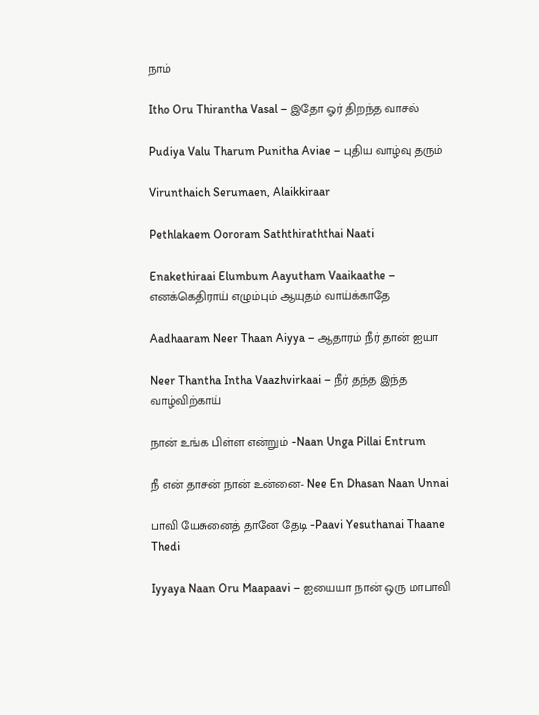நாம்

Itho Oru Thirantha Vasal – இதோ ஓர் திறந்த வாசல்

Pudiya Valu Tharum Punitha Aviae – புதிய வாழ்வு தரும்

Virunthaich Serumaen, Alaikkiraar

Pethlakaem Oororam Saththiraththai Naati

Enakethiraai Elumbum Aayutham Vaaikaathe – எனக்கெதிராய் எழும்பும் ஆயுதம் வாய்க்காதே

Aadhaaram Neer Thaan Aiyya – ஆதாரம் நீர் தான் ஐயா

Neer Thantha Intha Vaazhvirkaai – நீர் தந்த இந்த வாழ்விற்காய்

நான் உங்க பிள்ள என்றும் -Naan Unga Pillai Entrum

நீ என் தாசன் நான் உன்னை- Nee En Dhasan Naan Unnai

பாவி யேசுனைத் தானே தேடி -Paavi Yesuthanai Thaane Thedi

Iyyaya Naan Oru Maapaavi – ஐயையா நான் ஒரு மாபாவி